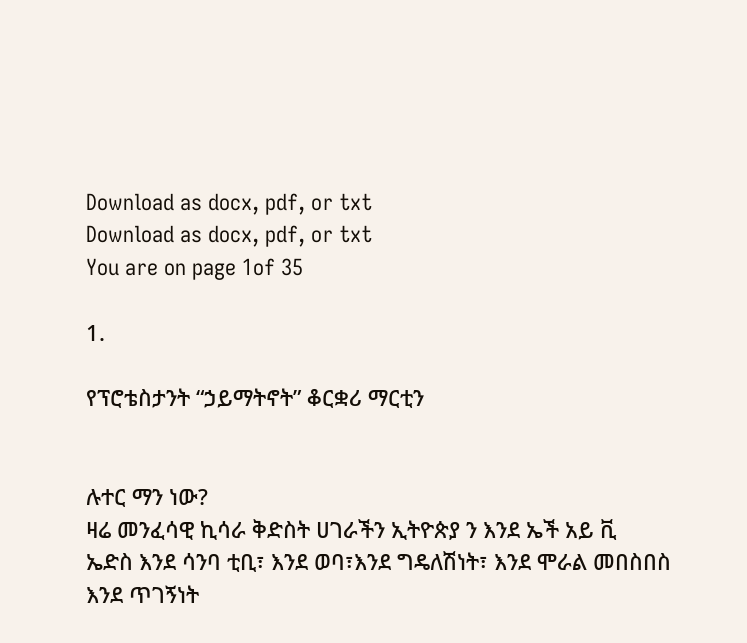Download as docx, pdf, or txt
Download as docx, pdf, or txt
You are on page 1of 35

1.

የፕሮቴስታንት “ኃይማትኖት” ቆርቋሪ ማርቲን


ሉተር ማን ነው?
ዛሬ መንፈሳዊ ኪሳራ ቅድስት ሀገራችን ኢትዮጵያ ን እንደ ኤች አይ ቪ
ኤድስ እንደ ሳንባ ቲቢ፣ እንደ ወባ፣እንደ ግዴለሽነት፣ እንደ ሞራል መበስበስ
እንደ ጥገኝነት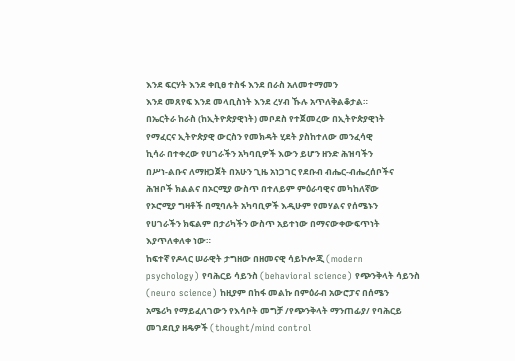እንደ ፍርሃት እንደ ቀቢፀ ተስፋ እንደ በራስ አለመተማመን
እንደ መጸየፍ እንደ መላቢስነት እንደ ረሃብ ኹሉ አጥለቅልቆታል።
በኤርትራ ከራስ (ከኢትዮጵያዊነት) መቦደስ የተጀመረው በኢትዮጵያዊነት
የማፈርና ኢትዮጵያዊ ውርስን የመክዳት ሂደት ያስከተለው መንፈሳዊ
ኪሳራ በተቀረው የሀገራችን አካባቢዎች እውን ይሆን ዘንድ ሕዝባችን
በሥነ-ልቡና ለማዘጋጀት በአሁን ጊዜ አነጋገር የደቡብ ብሔር-ብሔረሰቦችና
ሕዝቦች ክልልና በኦርሚያ ውስጥ በተለይም ምዕራባዊና መካከለኛው
የኦሮሚያ ግዛቶች በሚባሉት አካባቢዎች እዲሁም የመሃልና የሰሜኑን
የሀገራችን ክፍልም በታሪካችን ውስጥ አይተነው በማናውቀውፍጥነት
እያጥለቀለቀ ነው።
ከፍተኛ የዶላር ሠራዊት ታግዘው በዘመናዊ ሳይኮሎጂ (modern
psychology) የባሕርይ ሳይንስ (behavioral science) የጭንቅላት ሳይንስ
(neuro science) ከዚያም በከፋ መልኩ በምዕራብ አውሮፓና በሰሜን
አሜሪካ የማይፈለገውን የእሳቦት መግቻ /የጭንቅላት ማንጠፊያ/ የባሕርይ
መገደቢያ ዘዴዎች (thought/mind control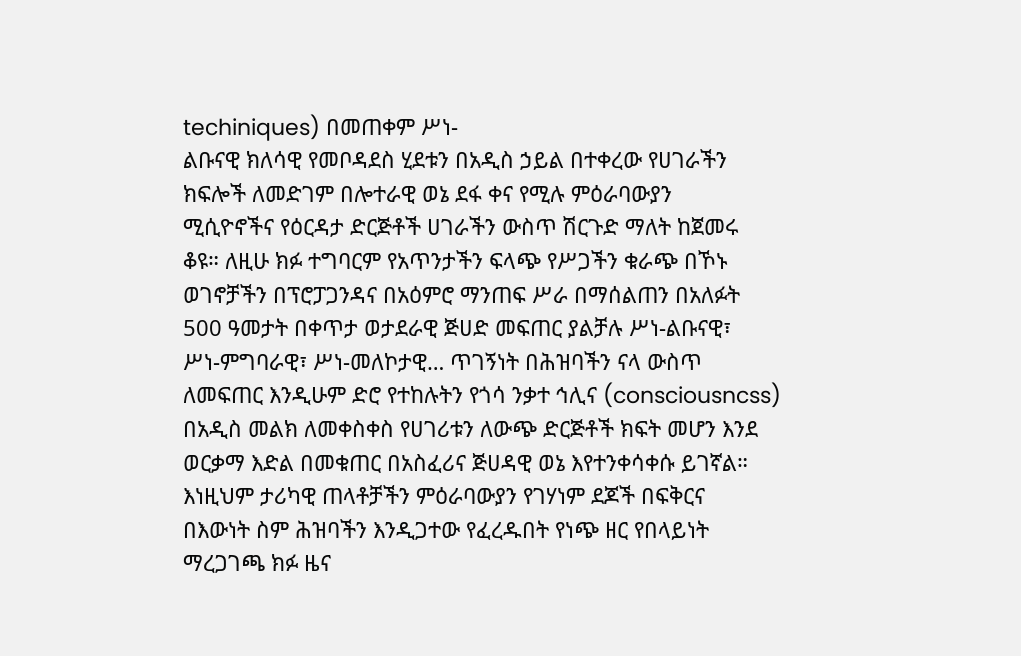techiniques) በመጠቀም ሥነ-
ልቡናዊ ክለሳዊ የመቦዳደስ ሂደቱን በአዲስ ኃይል በተቀረው የሀገራችን
ክፍሎች ለመድገም በሎተራዊ ወኔ ደፋ ቀና የሚሉ ምዕራባውያን
ሚሲዮኖችና የዕርዳታ ድርጅቶች ሀገራችን ውስጥ ሽርጉድ ማለት ከጀመሩ
ቆዩ። ለዚሁ ክፉ ተግባርም የአጥንታችን ፍላጭ የሥጋችን ቁራጭ በኾኑ
ወገኖቻችን በፕሮፓጋንዳና በአዕምሮ ማንጠፍ ሥራ በማሰልጠን በአለፉት
500 ዓመታት በቀጥታ ወታደራዊ ጅሀድ መፍጠር ያልቻሉ ሥነ-ልቡናዊ፣
ሥነ-ምግባራዊ፣ ሥነ-መለኮታዊ… ጥገኝነት በሕዝባችን ናላ ውስጥ
ለመፍጠር እንዲሁም ድሮ የተከሉትን የጎሳ ንቃተ ኅሊና (consciousncss)
በአዲስ መልክ ለመቀስቀስ የሀገሪቱን ለውጭ ድርጅቶች ክፍት መሆን እንደ
ወርቃማ እድል በመቁጠር በአስፈሪና ጅሀዳዊ ወኔ እየተንቀሳቀሱ ይገኛል።
እነዚህም ታሪካዊ ጠላቶቻችን ምዕራባውያን የገሃነም ደጆች በፍቅርና
በእውነት ስም ሕዝባችን እንዲጋተው የፈረዱበት የነጭ ዘር የበላይነት
ማረጋገጫ ክፉ ዜና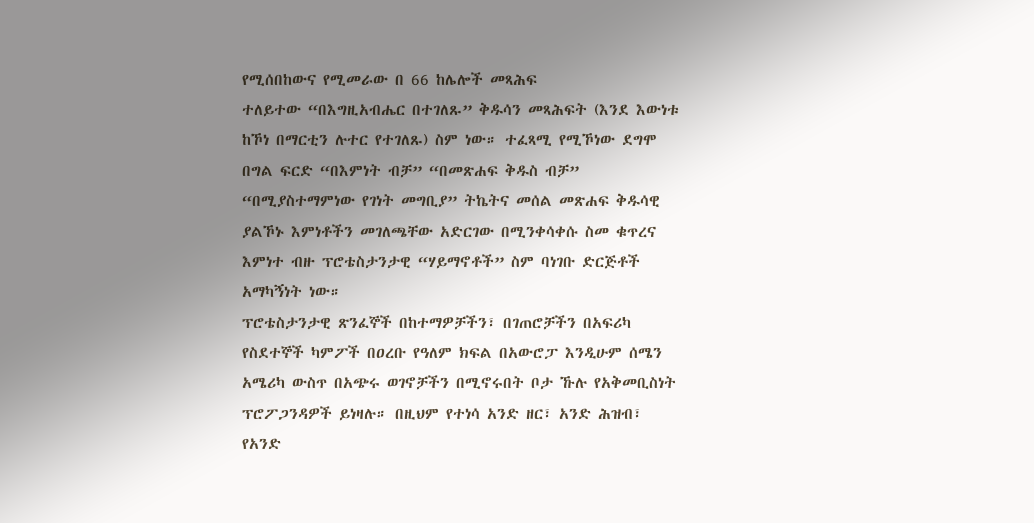የሚሰበከውና የሚመራው በ 66 ከሌሎች መጻሕፍ
ተለይተው “በእግዚአብሔር በተገለጹ” ቅዱሳን መጻሕፍት (እንደ እውነቱ
ከኾነ በማርቲን ሉተር የተገለጹ) ስም ነው። ተፈጻሚ የሚኾነው ደግሞ
በግል ፍርድ “በእምነት ብቻ” “በመጽሐፍ ቅዱስ ብቻ”
“በሚያስተማምነው የገነት መግቢያ” ትኬትና መሰል መጽሐፍ ቅዱሳዊ
ያልኾኑ እምነቶችን መገለጫቸው አድርገው በሚንቀሳቀሱ ስመ ቁጥረና
እምነተ ብዙ ፕሮቴስታንታዊ “ሃይማኖቶች” ስም ባነገቡ ድርጅቶች
አማካኝነት ነው።
ፕሮቴስታንታዊ ጽንፈኞች በከተማዎቻችን፣ በገጠሮቻችን በአፍሪካ
የስደተኞች ካምፖች በዐረቡ የዓለም ክፍል በአውሮፓ እንዲሁም ሰሜን
አሜሪካ ውስጥ በአጭሩ ወገኖቻችን በሚኖሩበት ቦታ ኹሉ የአቅመቢስነት
ፕሮፖጋንዳዎች ይነዛሉ። በዚህም የተነሳ አንድ ዘር፣ አንድ ሕዝብ፣ የአንድ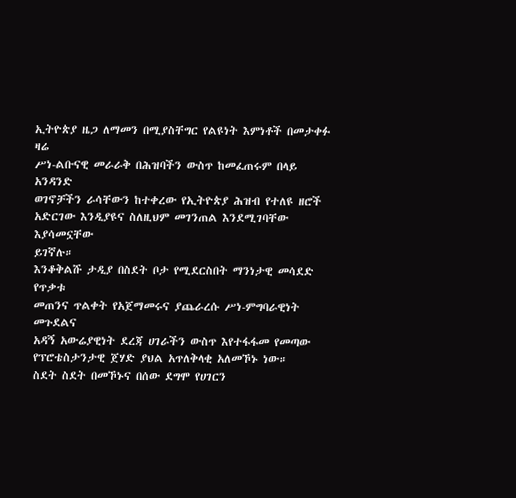ኢትዮጵያ ዜጋ ለማመን በሚያስቸግር የልዩነት እምነቶች በመታቀፉ ዛሬ
ሥነ-ልቡናዊ መራራቅ በሕዝባችን ውስጥ ከመፈጠሩም በላይ አንዳንድ
ወገኖቻችን ራሳቸውን ከተቀረው የኢትዮጵያ ሕዝብ የተለዩ ዘሮች
አድርገው እንዲያዩና ስለዚህም መገንጠል እንደሚገባቸው እያሳመኗቸው
ይገኛሉ።
እንቆቅልሹ ታዲያ በስደት ቦታ የሚደርስበት ማንነታዊ መሳደድ የጥቃቱ
መጠንና ጥልቀት የአጀማመሩና ያጨራረሱ ሥነ-ምግባራዊነት መጉደልና
አዳኝ አውሬያዊነት ደረጃ ሀገራችን ውስጥ እየተፋፋመ የመጣው
የፕሮቴስታንታዊ ጀሃድ ያህል አጥለቅላቂ አለመኾኑ ነው።
ስደት ስደት በመኾኑና በሰው ደግሞ የሀገርን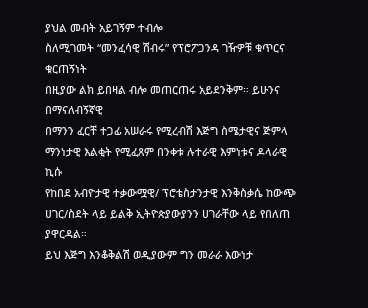ያህል መብት አይገኝም ተብሎ
ስለሚገመት “መንፈሳዊ ሽብሩ” የፕሮፖጋንዳ ገዥዎቹ ቁጥርና ቁርጠኝነት
በዚያው ልክ ይበዛል ብሎ መጠርጠሩ አይደንቅም። ይሁንና በማናለብኝኛዊ
በማንን ፈርቸ ተጋፊ አሠራሩ የሚረብሽ እጅግ ስሜታዊና ጅምላ
ማንነታዊ እልቂት የሚፈጸም በንቀቱ ሉተራዊ እምነቱና ዶላራዊ ኪሱ
የከበደ አብዮታዊ ተቃውሟዊ/ ፕሮቴስታንታዊ እንቅስቃሴ ከውጭ
ሀገር/ስደት ላይ ይልቅ ኢትዮጵያውያንን ሀገራቸው ላይ የበለጠ ያዋርዳል።
ይህ እጅግ እንቆቅልሽ ወዲያውም ግን መራራ እውነታ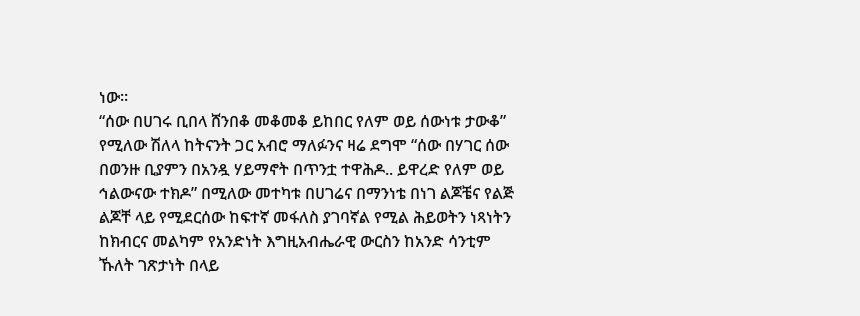ነው።
“ሰው በሀገሩ ቢበላ ሸንበቆ መቆመቆ ይከበር የለም ወይ ሰውነቱ ታውቆ”
የሚለው ሽለላ ከትናንት ጋር አብሮ ማለፉንና ዛሬ ደግሞ “ሰው በሃገር ሰው
በወንዙ ቢያምን በአንዷ ሃይማኖት በጥንቷ ተዋሕዶ.. ይዋረድ የለም ወይ
ኅልውናው ተክዶ” በሚለው መተካቱ በሀገሬና በማንነቴ በነገ ልጆቼና የልጅ
ልጆቸ ላይ የሚደርሰው ከፍተኛ መፋለስ ያገባኛል የሚል ሕይወትን ነጻነትን
ከክብርና መልካም የአንድነት እግዚአብሔራዊ ውርስን ከአንድ ሳንቲም
ኹለት ገጽታነት በላይ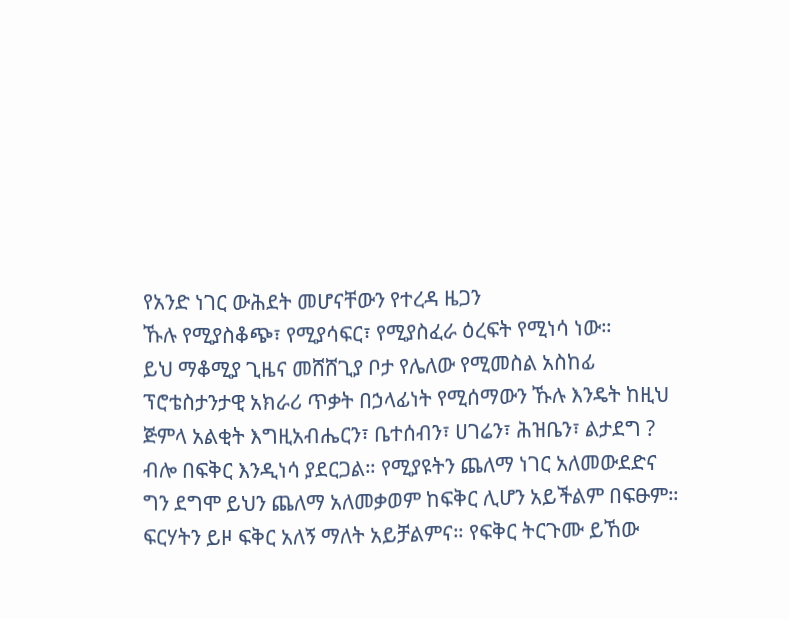የአንድ ነገር ውሕደት መሆናቸውን የተረዳ ዜጋን
ኹሉ የሚያስቆጭ፣ የሚያሳፍር፣ የሚያስፈራ ዕረፍት የሚነሳ ነው።
ይህ ማቆሚያ ጊዜና መሸሸጊያ ቦታ የሌለው የሚመስል አስከፊ
ፕሮቴስታንታዊ አክራሪ ጥቃት በኃላፊነት የሚሰማውን ኹሉ እንዴት ከዚህ
ጅምላ አልቂት እግዚአብሔርን፣ ቤተሰብን፣ ሀገሬን፣ ሕዝቤን፣ ልታደግ ?
ብሎ በፍቅር እንዲነሳ ያደርጋል። የሚያዩትን ጨለማ ነገር አለመውደድና
ግን ደግሞ ይህን ጨለማ አለመቃወም ከፍቅር ሊሆን አይችልም በፍፁም።
ፍርሃትን ይዞ ፍቅር አለኝ ማለት አይቻልምና። የፍቅር ትርጉሙ ይኸው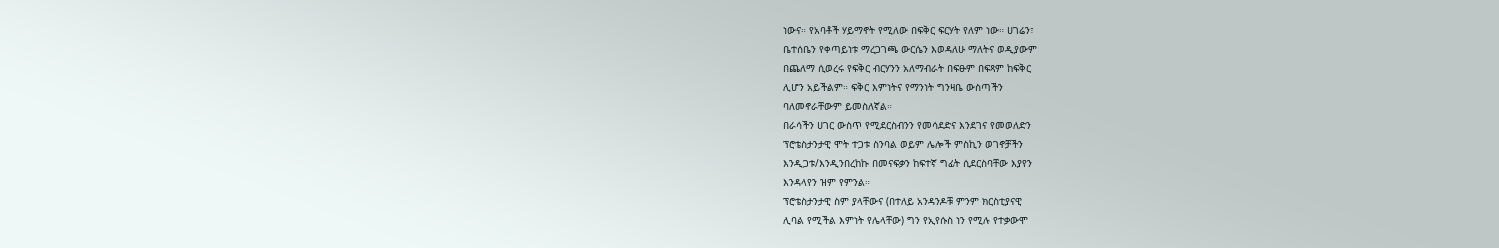ነውና። የአባቶች ሃይማኖት የሚለው በፍቅር ፍርሃት የለም ነው። ሀገሬን፣
ቤተሰቤን የቀጣይነቱ ማረጋገጫ ውርሴን እወዳለሁ ማለትና ወዲያውም
በጨለማ ሲወረሩ የፍቅር ብርሃንን አለማብራት በፍፁም በፍጻም ከፍቅር
ሊሆን አይችልም። ፍቅር እምነትና የማንነት ግንዛቤ ውስጣችን
ባለመኖራቸውም ይመስለኛል።
በራሳችን ሀገር ውስጥ የሚደርስብንን የመሳደድና እንደገና የመወለድን
ፕሮቴስታንታዊ ሞት ተጋቱ ስንባል ወይም ሌሎች ምስኪን ወገኖቻችን
እንዲጋቱ/እንዲንበረከኩ በመናፍቃን ከፍተኛ ግፊት ሲደርስባቸው እያየን
እንዳላየን ዝም የምንል።
ፕሮቴስታንታዊ ስም ያላቸውና (በተለይ አንዳንዶቹ ምንም ክርስቲያናዊ
ሊባል የሚችል እምነት የሌላቸው) ግን የኢየሱስ ነን የሚሉ የተቃውሞ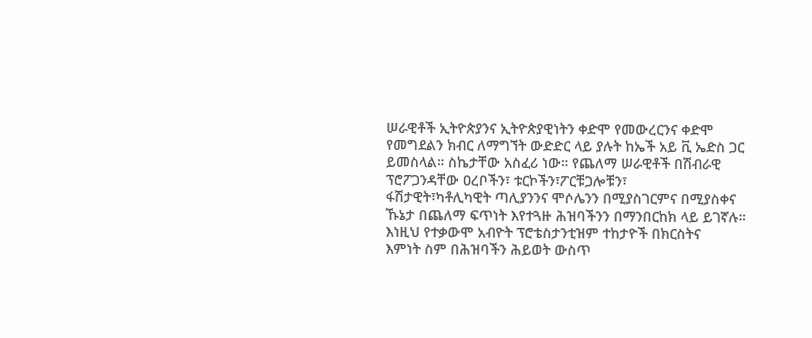ሠራዊቶች ኢትዮጵያንና ኢትዮጵያዊነትን ቀድሞ የመውረርንና ቀድሞ
የመግደልን ክብር ለማግኘት ውድድር ላይ ያሉት ከኤች አይ ቪ ኤድስ ጋር
ይመስላል። ስኬታቸው አስፈሪ ነው። የጨለማ ሠራዊቶች በሽብራዊ
ፕሮፖጋንዳቸው ዐረቦችን፣ ቱርኮችን፣ፖርቹጋሎቹን፣
ፋሽታዊት፣ካቶሊካዊት ጣሊያንንና ሞሶሌንን በሚያስገርምና በሚያስቀና
ኹኔታ በጨለማ ፍጥነት እየተጓዙ ሕዝባችንን በማንበርከክ ላይ ይገኛሉ።
እነዚህ የተቃውሞ አብዮት ፕሮቴስታንቲዝም ተከታዮች በክርስትና
እምነት ስም በሕዝባችን ሕይወት ውስጥ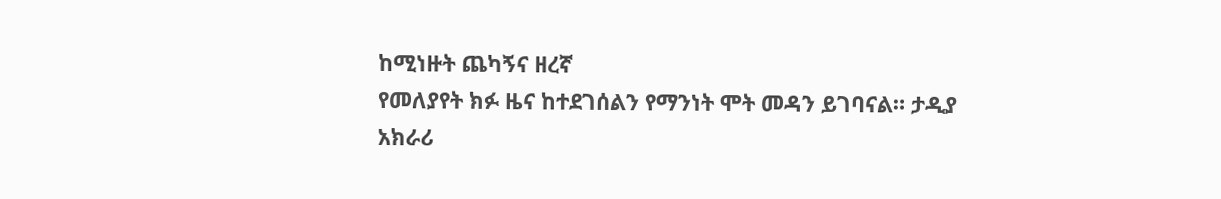ከሚነዙት ጨካኝና ዘረኛ
የመለያየት ክፉ ዜና ከተደገሰልን የማንነት ሞት መዳን ይገባናል። ታዲያ
አክራሪ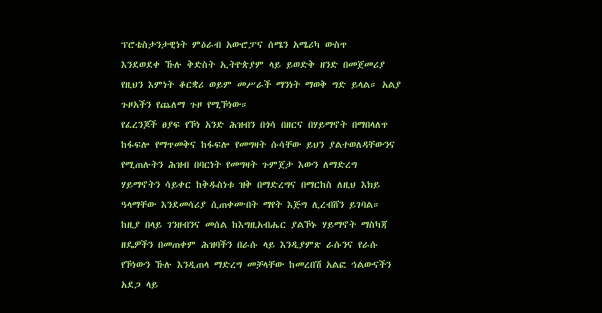ፕሮቴስታንታዊነት ምዕራብ አውሮፓና ሰሜን አሜሪካ ውስጥ
እንደወደቀ ኹሉ ቅድስት ኢትዮጵያም ላይ ይወድቅ ዘንድ በመጀመሪያ
የዚህን እምነት ቆርቋሪ ወይም መሥራች ማንነት ማወቅ ግድ ይላል። አልያ
ጉዞአችን የጨለማ ጉዞ የሚኾነው።
የፈረንጆች ፀያፍ የኾነ አንድ ሕዝብን በጎሳ በዘርና በሃይማኖት በማበላለጥ
ከፋፍሎ የማጥመቅና ከፋፍሎ የመግዛት ሱሳቸው ይህን ያልተወለዳቸውንና
የሚጠሉትን ሕዝብ በባርነት የመግዛት ጉምጀታ እውን ለማድረግ
ሃይማኖትን ሳይቀር ከቅዱስነቱ ዝቅ በማድረግና በማርከስ ለዚህ እክይ
ዓላማቸው እንደመሳሪያ ሲጠቀሙበት ማየት እጅግ ሊረብሸን ይገባል።
ከዚያ በላይ ገንዘብንና መሰል ከእግዚአብሔር ያልኾኑ ሃይማኖት ማስካጃ
ዘዴዎችን በመጠቀም ሕዝባችን በራሱ ላይ እንዲያምጽ ራሱንና የራሱ
የኾነውን ኹሉ እንዲጠላ ማድረግ መቻላቸው ከመረበሽ አልፎ ኅልውናችን
አደጋ ላይ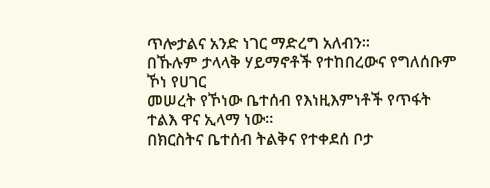ጥሎታልና አንድ ነገር ማድረግ አለብን።
በኹሉም ታላላቅ ሃይማኖቶች የተከበረውና የግለሰቡም ኾነ የሀገር
መሠረት የኾነው ቤተሰብ የእነዚእምነቶች የጥፋት ተልእ ዋና ኢላማ ነው።
በክርስትና ቤተሰብ ትልቅና የተቀደሰ ቦታ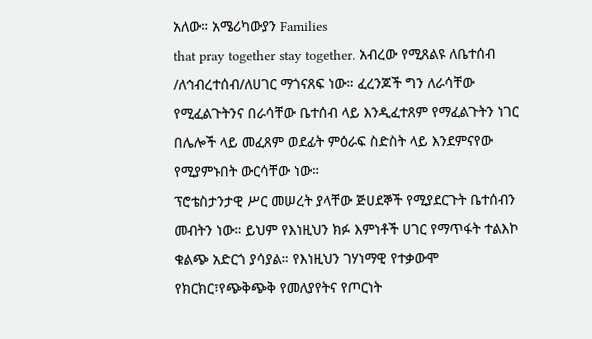አለው። አሜሪካውያን Families
that pray together stay together. አብረው የሚጸልዩ ለቤተሰብ
/ለኅብረተሰብ/ለሀገር ማጎናጸፍ ነው። ፈረንጆች ግን ለራሳቸው
የሚፈልጉትንና በራሳቸው ቤተሰብ ላይ እንዲፈተጸም የማፈልጉትን ነገር
በሌሎች ላይ መፈጸም ወደፊት ምዕራፍ ስድስት ላይ እንደምናየው
የሚያምኑበት ውርሳቸው ነው።
ፕሮቴስታንታዊ ሥር መሠረት ያላቸው ጅሀደኞች የሚያደርጉት ቤተሰብን
መብትን ነው። ይህም የእነዚህን ክፉ እምነቶች ሀገር የማጥፋት ተልእኮ
ቁልጭ አድርጎ ያሳያል። የእነዚህን ገሃነማዊ የተቃውሞ
የክርክር፣የጭቅጭቅ የመለያየትና የጦርነት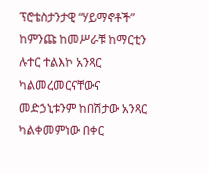ፕሮቴስታንታዊ “ሃይማኖቶች”
ከምንጩ ከመሥራቹ ከማርቲን ሉተር ተልእኮ አንጻር ካልመረመርናቸውና
መድኃኒቱንም ከበሽታው አንጻር ካልቀመምነው በቀር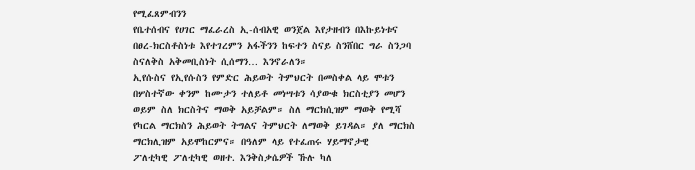የሚፈጸምብንን
የቤተሰብና የሀገር ማፈራረስ ኢ-ሰብአዊ ወንጀል እየታዘብን በእኩይነቱና
በፀረ-ክርስቶስነቱ እየተገረምን አፋችንን ከፍተን ስናይ ስንሸበር ግራ ስንጋባ
ስናለቅስ አቅመቢስነት ሲሰማን… እንኖራለን።
ኢየሱስና የኢየሱስን የምድር ሕይወት ትምህርት በመስቀል ላይ ሞቱን
በሦስተኛው ቀንም ከሙታን ተለይቶ መነሣቱን ሳያውቁ ክርስቲያን መሆን
ወይም ስለ ክርስትና ማወቅ አይቻልም። ስለ ማርክሲዝም ማወቅ የሚሻ
የካርል ማርክስን ሕይወት ትግልና ትምህርት ለማወቅ ይገዳል። ያለ ማርክስ
ማርክሊዝም አይሞከርምና። በዓለም ላይ የተፈጠሩ ሃይማኖታዊ
ፖለቲካዊ ፖለቲካዊ ወዘተ. እንቅስቃሴዎች ኹሉ ካለ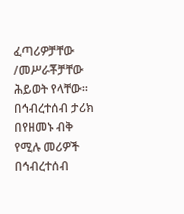ፈጣሪዎቻቸው
/መሥራቾቻቸው ሕይወት የላቸው።
በኅብረተሰብ ታሪክ በየዘመኑ ብቅ የሚሉ መሪዎች በኅብረተሰብ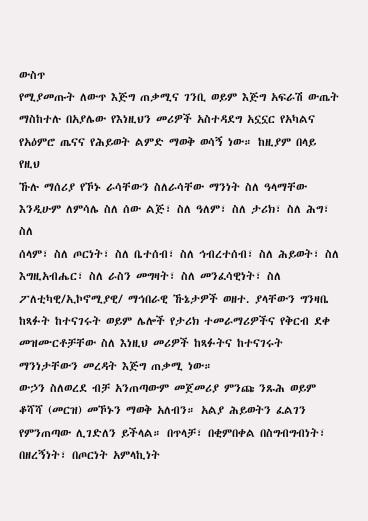ውስጥ
የሚያመጡት ለውጥ እጅግ ጠቃሚና ገንቢ ወይም እጅግ አፍራሽ ውጤት
ማስከተሉ በአያሌው የእነዚህን መሪዎች አስተዳደግ አኗኗር የአካልና
የአዕምሮ ጤናና የሕይወት ልምድ ማወቅ ወሳኝ ነው። ከዚያም በላይ የዚህ
ኹሉ ማሰሪያ የኾኑ ራሳቸውን ስለራሳቸው ማንነት ስለ ዓላማቸው
እንዲሁም ለምሳሌ ስለ ሰው ልጅ፣ ስለ ዓለም፣ ስለ ታሪክ፣ ስለ ሕግ፣ ስለ
ሰላም፣ ስለ ጦርነት፣ ስለ ቤተሰብ፣ ስለ ኅብረተሰብ፣ ስለ ሕይወት፣ ስለ
እግዚአብሔር፣ ስለ ራስን መግዛት፣ ስለ መንፈሳዊነት፣ ስለ
ፖለቲካዊ/ኢኮኖሚያዊ/ ማኅበራዊ ኹኔታዎች ወዘተ. ያላቸውን ግንዛቤ
ከጻፉት ከተናገሩት ወይም ሌሎች የታሪክ ተመራማሪዎችና የቅርብ ደቀ
መዝሙርቶቻቸው ስለ እነዚህ መሪዎች ከጻፉትና ከተናገሩት
ማንነታቸውን መረዳት እጅግ ጠቃሚ ነው።
ውኃን ስለወረደ ብቻ አንጠጣውም መጀመሪያ ምንጩ ንጹሕ ወይም
ቆሻሻ (መርዝ) መኾኑን ማወቅ አለብን። አልያ ሕይወትን ፈልገን
የምንጠጣው ሊገድለን ይችላል። በጥላቻ፣ በቂምበቀል በስግብግብነት፣
በዘረኝነት፣ በጦርነት አምላኪነት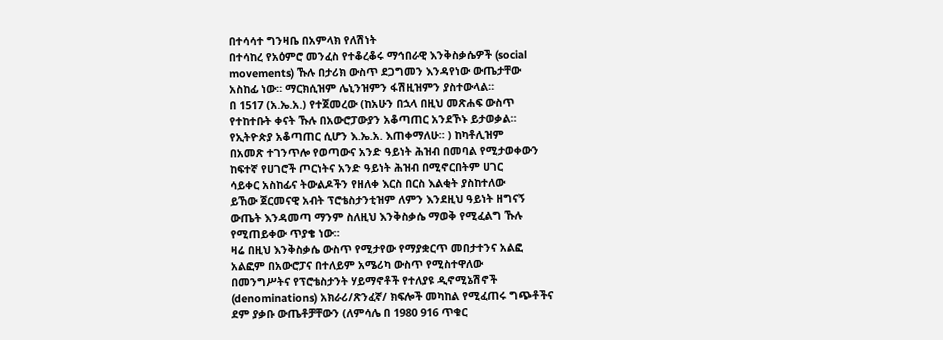በተሳሳተ ግንዛቤ በአምላክ የለሽነት
በተሳከረ የአዕምሮ መንፈስ የተቆረቆሩ ማኅበራዊ እንቅስቃሴዎች (social
movements) ኹሉ በታሪክ ውስጥ ደጋግመን እንዳየነው ውጤታቸው
አስከፊ ነው። ማርክሲዝም ሌኒንዝምን ፋሽዚዝምን ያስተውላል።
በ 1517 (አ.ኤ.አ.) የተጀመረው (ከአሁን በኋላ በዚህ መጽሐፍ ውስጥ
የተከተቡት ቀናት ኹሉ በአውሮፓውያን አቆጣጠር አንደኾኑ ይታወቃል።
የኢትዮጵያ አቆጣጠር ሲሆን እ.ኤ.አ. እጠቀማለሁ። ) ከካቶሊዝም
በአመጽ ተገንጥሎ የወጣውና አንድ ዓይነት ሕዝብ በመባል የሚታወቀውን
ከፍተኛ የሀገሮች ጦርነትና አንድ ዓይነት ሕዝብ በሚኖርበትም ሀገር
ሳይቀር አስከፊና ትውልዶችን የዘለቀ እርስ በርስ እልቂት ያስከተለው
ይኸው ጀርመናዊ አብት ፕሮቴስታንቲዝም ለምን እንደዚህ ዓይነት ዘግናኝ
ውጤት እንዳመጣ ማንም ስለዚህ እንቅስቃሴ ማወቅ የሚፈልግ ኹሉ
የሚጠይቀው ጥያቄ ነው።
ዛሬ በዚህ እንቅስቃሴ ውስጥ የሚታየው የማያቋርጥ መበታተንና አልፎ
አልፎም በአውሮፓና በተለይም አሜሪካ ውስጥ የሚስተዋለው
በመንግሥትና የፕሮቴስታንት ሃይማኖቶች የተለያዩ ዲኖሚኔሽኖች
(denominations) አክራሪ/ጽንፈኛ/ ክፍሎች መካከል የሚፈጠሩ ግጭቶችና
ደም ያቃቡ ውጤቶቻቸውን (ለምሳሌ በ 1980 916 ጥቁር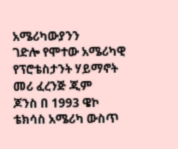አሜሪካውያንን
ገድሎ የሞተው አሜሪካዊ የፕሮቴስታንት ሃይማኖት መሪ ፈረንጅ ጂም
ጆንስ በ 1993 ዌኮ ቴክሳስ አሜሪካ ውስጥ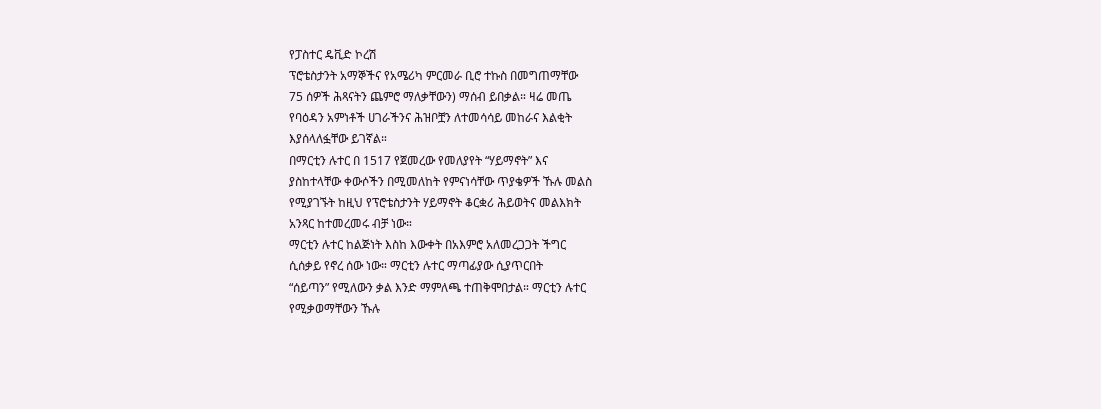የፓስተር ዴቪድ ኮረሽ
ፕሮቴስታንት አማኞችና የአሜሪካ ምርመራ ቢሮ ተኩስ በመግጠማቸው
75 ሰዎች ሕጻናትን ጨምሮ ማለቃቸውን) ማሰብ ይበቃል። ዛሬ መጤ
የባዕዳን አምነቶች ሀገራችንና ሕዝቦቿን ለተመሳሳይ መከራና እልቂት
እያሰላለፏቸው ይገኛል።
በማርቲን ሉተር በ 1517 የጀመረው የመለያየት “ሃይማኖት” እና
ያስከተላቸው ቀውሶችን በሚመለከት የምናነሳቸው ጥያቄዎች ኹሉ መልስ
የሚያገኙት ከዚህ የፕሮቴስታንት ሃይማኖት ቆርቋሪ ሕይወትና መልእክት
አንጻር ከተመረመሩ ብቻ ነው።
ማርቲን ሉተር ከልጅነት እስከ እውቀት በአእምሮ አለመረጋጋት ችግር
ሲሰቃይ የኖረ ሰው ነው። ማርቲን ሉተር ማጣፊያው ሲያጥርበት
“ሰይጣን” የሚለውን ቃል እንድ ማምለጫ ተጠቅሞበታል። ማርቲን ሉተር
የሚቃወማቸውን ኹሉ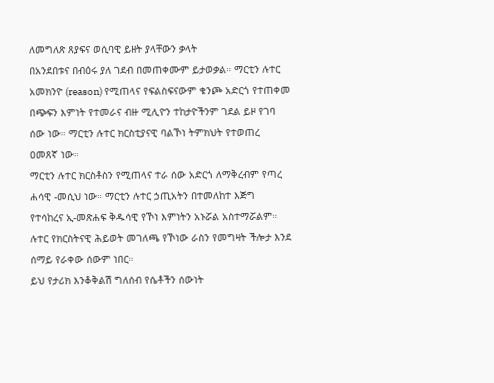ለመግለጽ ጸያፍና ወሲባዊ ይዘት ያላቸውን ቃላት
በአንደበቱና በብዕሩ ያለ ገደብ በመጠቀሙም ይታወቃል። ማርቲን ሉተር
አመክንዮ (reason) የሚጠላና የፍልስፍናውም ቁንጮ አድርጎ የተጠቀመ
በጭፍን እምነት የተመራና ብዙ ሚሊዮን ተከታዮችንም ገደል ይዞ የገባ
ሰው ነው። ማርቲን ሉተር ክርስቲያናዊ ባልኾነ ትምክህት የተወጠረ
ዐመጸኛ ነው።
ማርቲን ሉተር ክርስቶስን የሚጠላና ተራ ሰው አድርጎ ለማቅረብም የጣረ
ሐሳዊ -መሲህ ነው። ማርቲን ሉተር ኃጢአትን በተመለከተ እጅግ
የተሳከረና ኢ-መጽሐፍ ቅዱሳዊ የኾነ እምነትን አኑሯል አስተማሯልም።
ሉተር የክርስትናዊ ሕይወት መገለጫ የኾነው ራስን የመግዛት ችሎታ እንደ
ሰማይ የራቀው ሰውም ነበር።
ይህ የታሪክ እንቆቅልሽ ግለሰብ የሴቶችን ሰውነት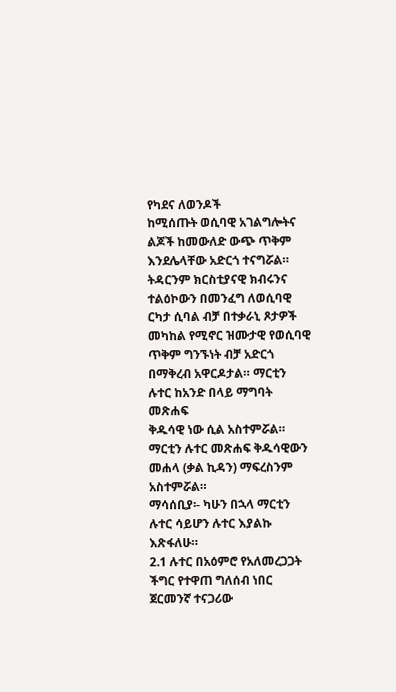የካደና ለወንዶች
ከሚሰጡት ወሲባዊ አገልግሎትና ልጆች ከመውለድ ውጭ ጥቅም
እንደሌላቸው አድርጎ ተናግሯል። ትዳርንም ክርስቲያናዊ ክብሩንና
ተልዕኮውን በመንፈግ ለወሲባዊ ርካታ ሲባል ብቻ በተቃራኒ ጾታዎች
መካከል የሚኖር ዝሙታዊ የወሲባዊ ጥቅም ግንኙነት ብቻ አድርጎ
በማቅረብ አዋርዶታል። ማርቲን ሉተር ከአንድ በላይ ማግባት መጽሐፍ
ቅዱሳዊ ነው ሲል አስተምሯል። ማርቲን ሉተር መጽሐፍ ቅዱሳዊውን
መሐላ (ቃል ኪዳን) ማፍረስንም አስተምሯል።
ማሳሰቢያ፡- ካሁን በኋላ ማርቲን ሉተር ሳይሆን ሉተር እያልኩ እጽፋለሁ።
2.1 ሉተር በአዕምሮ የአለመረጋጋት ችግር የተዋጠ ግለሰብ ነበር
ጀርመንኛ ተናጋሪው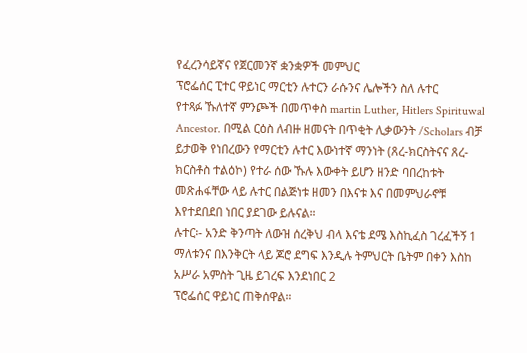የፈረንሳይኛና የጀርመንኛ ቋንቋዎች መምህር
ፕሮፌሰር ፒተር ዋይነር ማርቲን ሉተርን ራሱንና ሌሎችን ስለ ሉተር
የተጻፉ ኹለተኛ ምንጮች በመጥቀስ martin Luther, Hitlers Spirituwal
Ancestor. በሚል ርዕስ ለብዙ ዘመናት በጥቂት ሊቃውንት /Scholars ብቻ
ይታወቅ የነበረውን የማርቲን ሉተር እውነተኛ ማንነት (ጸረ-ክርስትናና ጸረ-
ክርስቶስ ተልዕኮ) የተራ ሰው ኹሉ እውቀት ይሆን ዘንድ ባበረከቱት
መጽሐፋቸው ላይ ሉተር በልጅነቱ ዘመን በእናቱ እና በመምህራኖቹ
እየተደበደበ ነበር ያደገው ይሉናል።
ሉተር፡- አንድ ቅንጣት ለውዝ ሰረቅህ ብላ እናቴ ደሜ እስኪፈስ ገረፈችኝ 1
ማለቱንና በእንቅርት ላይ ጆሮ ደግፍ እንዲሉ ትምህርት ቤትም በቀን እስከ
አሥራ አምስት ጊዜ ይገረፍ እንደነበር 2
ፕሮፌሰር ዋይነር ጠቅሰዋል።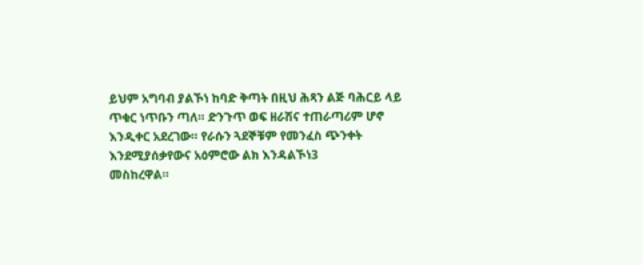ይህም አግባብ ያልኾነ ከባድ ቅጣት በዚህ ሕጻን ልጅ ባሕርይ ላይ
ጥቁር ነጥቡን ጣለ። ድንጉጥ ወፍ ዘራሽና ተጠራጣሪም ሆኖ
እንዲቀር አደረገው። የራሱን ጓደኞቹም የመንፈስ ጭንቀት
እንደሚያሰቃየውና አዕምሮው ልክ እንዳልኾነ3
መስከረዋል።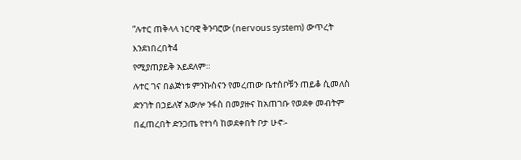“ሉተር ጠቅላላ ነርባዊ ቅንባሮው (nervous system) ውጥረት
እንደነበረበት4
የሚያጠያይቅ አይደለም።
ሉተር ገና በልጅነቱ ምንኩስናን የመረጠው ቤተሰቦቹን ጠይቆ ሲመለስ
ድንገት በኃይለኛ አውሎ ንፋስ በመያዙና ከአጠገቡ የወደቀ መብትም
በፈጠረበት ድንጋጤ የተነሳ ከወደቀበት ቦታ ሁኖ፡-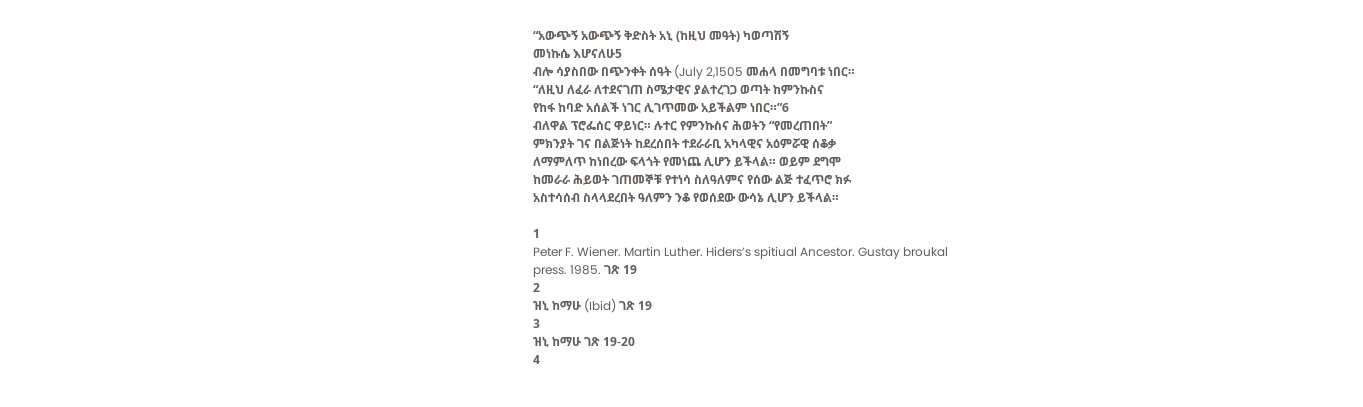“አውጭኝ አውጭኝ ቅድስት አኒ (ከዚህ መዓት) ካወጣሽኝ
መነኩሴ እሆናለሁ5
ብሎ ሳያስበው በጭንቀት ሰዓት (July 2,1505 መሐላ በመግባቱ ነበር።
“ለዚህ ለፈራ ለተደናገጠ ስሜታዊና ያልተረገጋ ወጣት ከምንኩስና
የከፋ ከባድ አሰልች ነገር ሊገጥመው አይችልም ነበር።”6
ብለዋል ፕሮፌሰር ዋይነር። ሉተር የምንኩስና ሕወትን “የመረጠበት”
ምክንያት ገና በልጅነት ከደረሰበት ተደራራቢ አካላዊና አዕምሯዊ ሰቆቃ
ለማምለጥ ከነበረው ፍላጎት የመነጨ ሊሆን ይችላል። ወይም ደግሞ
ከመራራ ሕይወት ገጠመኞቹ የተነሳ ስለዓለምና የሰው ልጅ ተፈጥሮ ክፉ
አስተሳሰብ ስላላደረበት ዓለምን ንቆ የወሰደው ውሳኔ ሊሆን ይችላል።

1
Peter F. Wiener. Martin Luther. Hiders’s spitiual Ancestor. Gustay broukal
press. 1985. ገጽ 19
2
ዝኒ ከማሁ (Ibid) ገጽ 19
3
ዝኒ ከማሁ ገጽ 19-20
4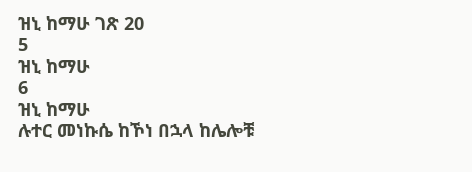ዝኒ ከማሁ ገጽ 20
5
ዝኒ ከማሁ
6
ዝኒ ከማሁ
ሉተር መነኩሴ ከኾነ በኋላ ከሌሎቹ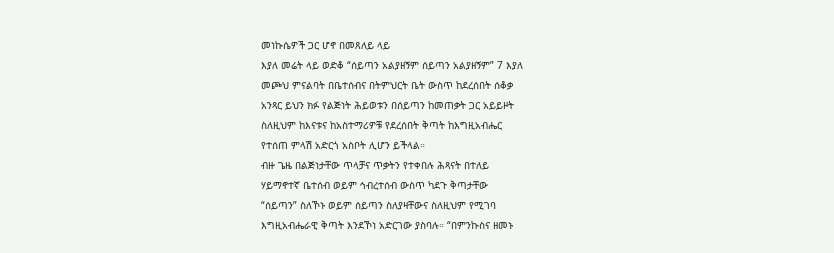መነኩሴዎች ጋር ሆኖ በመጸለይ ላይ
እያለ መሬት ላይ ወድቆ “ሰይጣን አልያዘኝም ሰይጣን አልያዘኝም” 7 እያለ
መጮህ ምናልባት በቤተሰብና በትምህርት ቤት ውስጥ ከደረሰበት ሰቆቃ
አንጻር ይህን ክፉ የልጅነት ሕይወቱን በሰይጣን ከመጠቃት ጋር አይይዞት
ስለዚህም ከእናቱና ከአስተማሪዎቹ የደረሰበት ቅጣት ከእግዚአብሔር
የተሰጠ ምላሽ አድርጎ አስቦት ሊሆን ይችላል።
ብዙ ጌዜ በልጅነታቸው ጥላቻና ጥቃትን የተቀበሉ ሕጻናት በተለይ
ሃይማኖተኛ ቤተሰብ ወይም ኅብረተሰብ ውስጥ ካደጉ ቅጣታቸው
“ሰይጣን” ስለኾኑ ወይም ሰይጣን ስለያዛቸውና ስለዚህም የሚገባ
እግዚአብሔራዊ ቅጣት እንደኾነ አድርገው ያስባሉ። “በምንኩስና ዘመኑ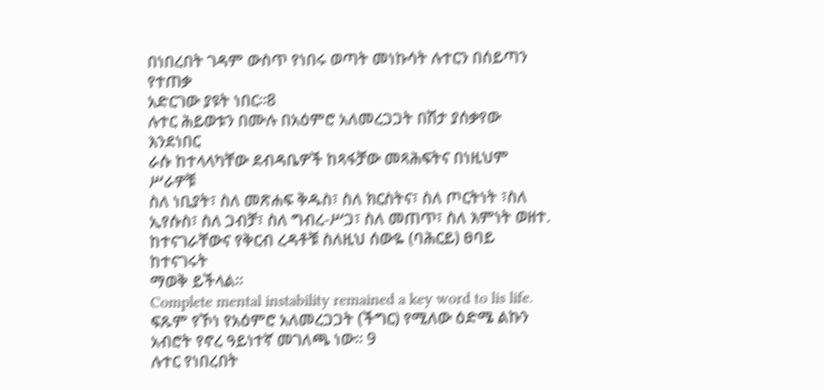በነበረበት ገዳም ውስጥ የነበሩ ወጣት መነኩሳት ሉተርን በሰይጣን የተጠቃ
አድርገው ያዩት ነበር።8
ሉተር ሕይወቱን በሙሉ በአዕምሮ አለመረጋጋት በሽታ ያሰቃየው እንደነበር
ራሱ ከተላላካቸው ደብዳቤዎች ከጻፋቻው መጻሕፍትና በነዚህም ሥራዎቹ
ስለ ነቢያት፣ ስለ መጽሐፍ ቅዱስ፣ ስለ ክርስትና፣ ስለ ጦርትነት ፣ስለ
ኢየሱስ፣ ስለ ጋብቻ፣ ስለ ግብረ-ሥጋ፣ ስለ መጠጥ፣ ስለ እምነት ወዘተ.
ከተናገራቸውና የቅርብ ረዳቶቹ ስለዚህ ሰውዬ (ባሕርይ) ፀባይ ከተናገሩት
ማወቅ ይችላል።
Complete mental instability remained a key word to lis life.
ፍጹም የኾነ የአዕምሮ አለመረጋጋት (ችግር) የሚለው ዕድሜ ልኩን
አብሮት የኖረ ዓይነተኛ መገለጫ ነው። 9
ሉተር የነበረበት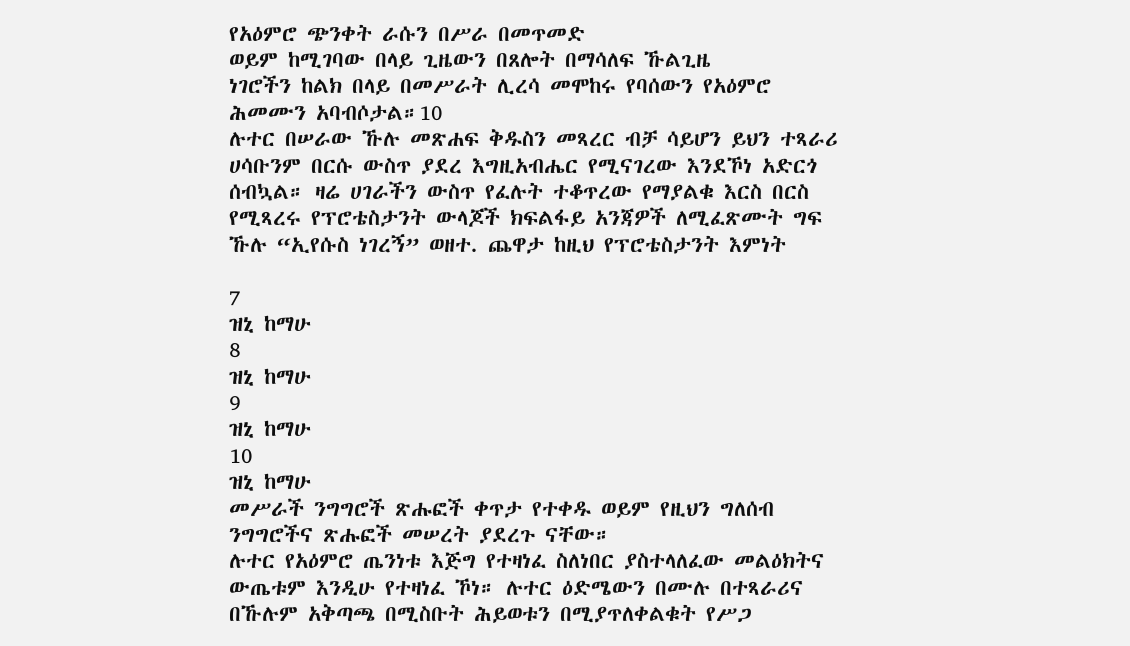የአዕምሮ ጭንቀት ራሱን በሥራ በመጥመድ
ወይም ከሚገባው በላይ ጊዜውን በጸሎት በማሳለፍ ኹልጊዜ
ነገሮችን ከልክ በላይ በመሥራት ሊረሳ መሞከሩ የባሰውን የአዕምሮ
ሕመሙን አባብሶታል።10
ሉተር በሠራው ኹሉ መጽሐፍ ቅዱስን መጻረር ብቻ ሳይሆን ይህን ተጻራሪ
ሀሳቡንም በርሱ ውስጥ ያደረ እግዚአብሔር የሚናገረው እንደኾነ አድርጎ
ሰብኳል። ዛሬ ሀገራችን ውስጥ የፈሉት ተቆጥረው የማያልቁ እርስ በርስ
የሚጻረሩ የፕሮቴስታንት ውላጆች ክፍልፋይ አንጃዎች ለሚፈጽሙት ግፍ
ኹሉ “ኢየሱስ ነገረኝ” ወዘተ. ጨዋታ ከዚህ የፕሮቴስታንት እምነት

7
ዝኒ ከማሁ
8
ዝኒ ከማሁ
9
ዝኒ ከማሁ
10
ዝኒ ከማሁ
መሥራች ንግግሮች ጽሑፎች ቀጥታ የተቀዱ ወይም የዚህን ግለሰብ
ንግግሮችና ጽሑፎች መሠረት ያደረጉ ናቸው።
ሉተር የአዕምሮ ጤንነቱ እጅግ የተዛነፈ ስለነበር ያስተላለፈው መልዕክትና
ውጤቱም እንዲሁ የተዛነፈ ኾነ። ሉተር ዕድሜውን በሙሉ በተጻራሪና
በኹሉም አቅጣጫ በሚስቡት ሕይወቱን በሚያጥለቀልቁት የሥጋ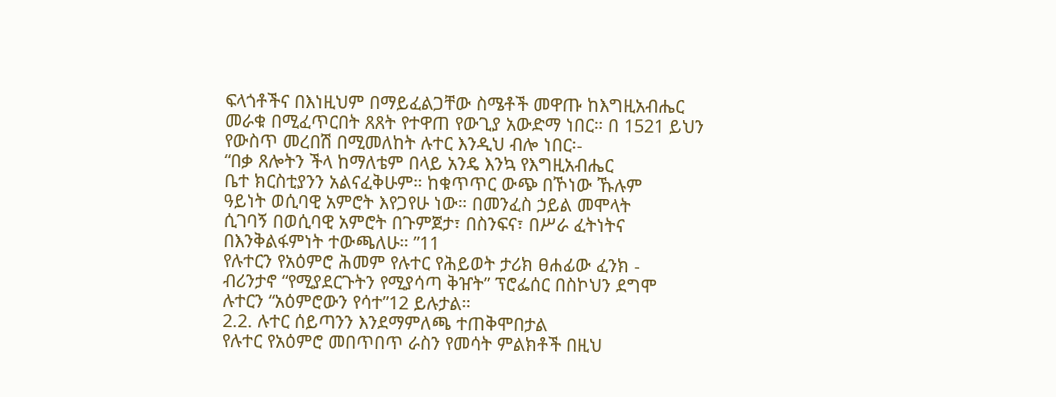ፍላጎቶችና በእነዚህም በማይፈልጋቸው ስሜቶች መዋጡ ከእግዚአብሔር
መራቁ በሚፈጥርበት ጸጸት የተዋጠ የውጊያ አውድማ ነበር። በ 1521 ይህን
የውስጥ መረበሽ በሚመለከት ሉተር እንዲህ ብሎ ነበር፡-
“በቃ ጸሎትን ችላ ከማለቴም በላይ አንዴ እንኳ የእግዚአብሔር
ቤተ ክርስቲያንን አልናፈቅሁም። ከቁጥጥር ውጭ በኾነው ኹሉም
ዓይነት ወሲባዊ አምሮት እየጋየሁ ነው። በመንፈስ ኃይል መሞላት
ሲገባኝ በወሲባዊ አምሮት በጉምጀታ፣ በስንፍና፣ በሥራ ፈትነትና
በእንቅልፋምነት ተውጫለሁ። ”11
የሉተርን የአዕምሮ ሕመም የሉተር የሕይወት ታሪክ ፀሐፊው ፈንክ -
ብሪንታኖ “የሚያደርጉትን የሚያሳጣ ቅዠት” ፕሮፌሰር በስኮህን ደግሞ
ሉተርን “አዕምሮውን የሳተ”12 ይሉታል።
2.2. ሉተር ሰይጣንን እንደማምለጫ ተጠቅሞበታል
የሉተር የአዕምሮ መበጥበጥ ራስን የመሳት ምልክቶች በዚህ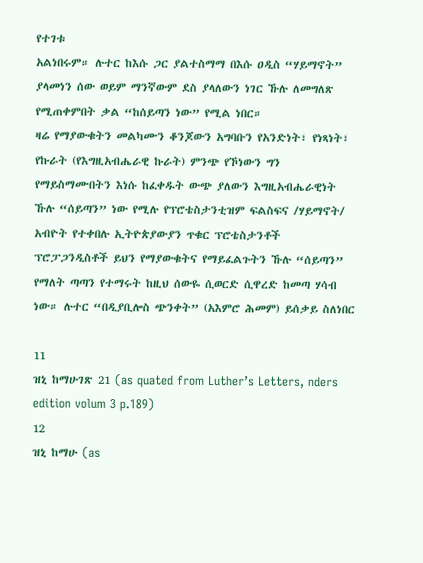የተገቱ
አልነበሩም። ሉተር ከእሱ ጋር ያልተስማማ በእሱ ዐዲስ “ሃይማኖት”
ያላመነን ሰው ወይም ማንኛውም ደስ ያላለውን ነገር ኹሉ ለመግለጽ
የሚጠቀምበት ቃል “ከሰይጣን ነው” የሚል ነበር።
ዛሬ የማያውቁትን መልካሙን ቆንጆውን አግባቡን የአንድነት፣ የነጻነት፣
የኩራት (የእግዚአብሔራዊ ኩራት) ምንጭ የኾነውን ግን
የማይስማሙበትን እነሱ ከፈቀዱት ውጭ ያለውን እግዚአብሔራዊነት
ኹሉ “ሰይጣን” ነው የሚሉ የፕሮቴስታንቲዝም ፍልስፍና /ሃይማኖት/
አብዮት የተቀበሉ ኢትዮጵያውያን ጥቁር ፕሮቴስታንቶች
ፕሮፓጋንዲስቶች ይህን የማያውቁትና የማይፈልጉትን ኹሉ “ሰይጣን”
የማለት ጣጣን የተማሩት ከዚህ ሰውዬ ሲወርድ ሲዋረድ ከመጣ ሃሳብ
ነው። ሉተር “በዲያቢሎስ ጭንቀት” (አእምሮ ሕመም) ይሰቃይ ስለነበር

11
ዝኒ ከማሁገጽ 21 (as quated from Luther’s Letters, nders edition volum 3 p.189)
12
ዝኒ ከማሁ (as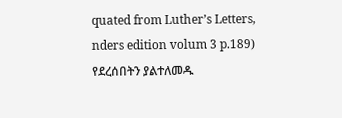quated from Luther’s Letters, nders edition volum 3 p.189)
የደረሰበትን ያልተለመዱ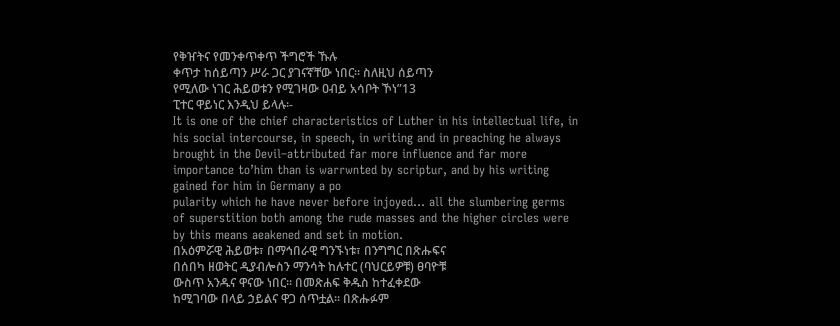የቅዠትና የመንቀጥቀጥ ችግሮች ኹሉ
ቀጥታ ከሰይጣን ሥራ ጋር ያገናኛቸው ነበር። ስለዚህ ሰይጣን
የሚለው ነገር ሕይወቱን የሚገዛው ዐብይ አሳቦት ኾነ”13
ፒተር ዋይነር እንዲህ ይላሉ፡-
It is one of the chief characteristics of Luther in his intellectual life, in
his social intercourse, in speech, in writing and in preaching he always
brought in the Devil–attributed far more influence and far more
importance to’him than is warrwnted by scriptur, and by his writing
gained for him in Germany a po
pularity which he have never before injoyed… all the slumbering germs
of superstition both among the rude masses and the higher circles were
by this means aeakened and set in motion.
በአዕምሯዊ ሕይወቱ፣ በማኅበራዊ ግንኙነቱ፣ በንግግር በጽሑፍና
በሰበካ ዘወትር ዲያብሎስን ማንሳት ከሉተር (ባህርይዎቹ) ፀባዮቹ
ውስጥ አንዱና ዋናው ነበር። በመጽሐፍ ቅዱስ ከተፈቀደው
ከሚገባው በላይ ኃይልና ዋጋ ሰጥቷል። በጽሑፉም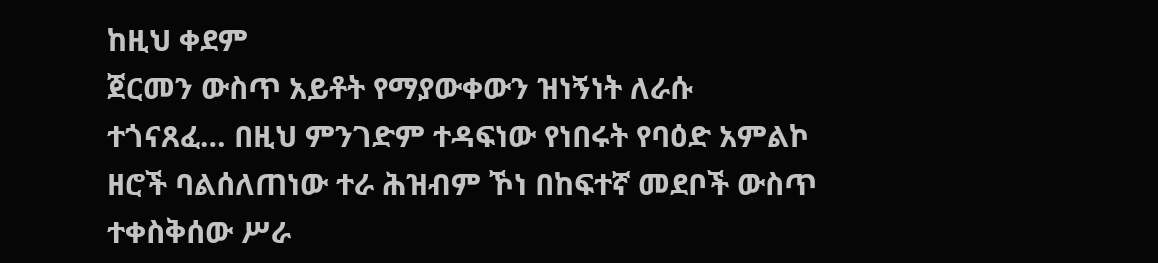ከዚህ ቀደም
ጀርመን ውስጥ አይቶት የማያውቀውን ዝነኝነት ለራሱ
ተጎናጸፈ… በዚህ ምንገድም ተዳፍነው የነበሩት የባዕድ አምልኮ
ዘሮች ባልሰለጠነው ተራ ሕዝብም ኾነ በከፍተኛ መደቦች ውስጥ
ተቀስቅሰው ሥራ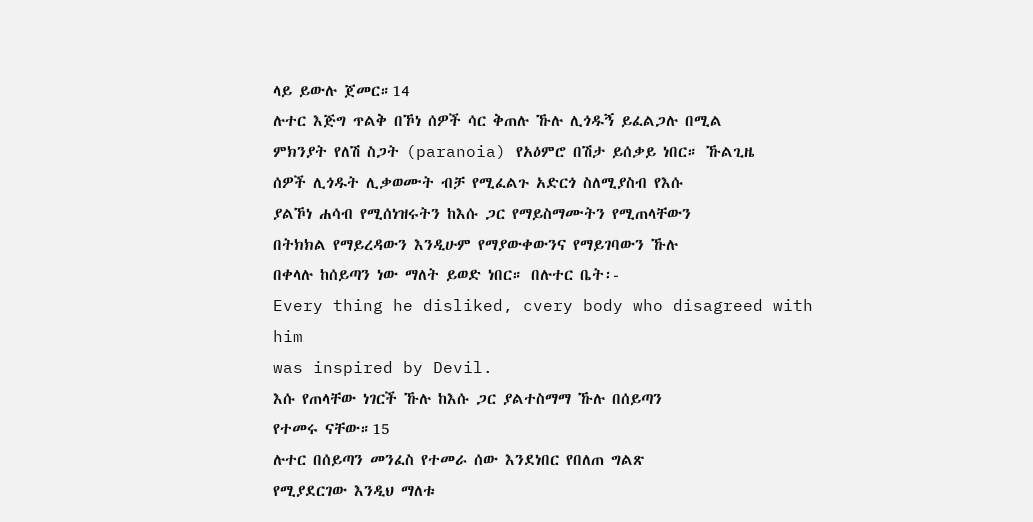ላይ ይውሉ ጀመር።14
ሉተር እጅግ ጥልቅ በኾነ ሰዎች ሳር ቅጠሉ ኹሉ ሊጎዱኝ ይፈልጋሉ በሚል
ምክንያት የለሽ ስጋት (paranoia) የአዕምሮ በሽታ ይሰቃይ ነበር። ኹልጊዜ
ሰዎች ሊጎዱት ሊቃወሙት ብቻ የሚፈልጉ አድርጎ ስለሚያስብ የእሱ
ያልኾነ ሐሳብ የሚሰነዝሩትን ከእሱ ጋር የማይስማሙትን የሚጠላቸውን
በትክክል የማይረዳውን እንዲሁም የማያውቀውንና የማይገባውን ኹሉ
በቀላሉ ከሰይጣን ነው ማለት ይወድ ነበር። በሉተር ቤት፡-
Every thing he disliked, cvery body who disagreed with him
was inspired by Devil.
እሱ የጠላቸው ነገርች ኹሉ ከእሱ ጋር ያልተስማማ ኹሉ በሰይጣን
የተመሩ ናቸው።15
ሉተር በሰይጣን መንፈስ የተመራ ሰው እንደነበር የበለጠ ግልጽ
የሚያደርገው እንዲህ ማለቱ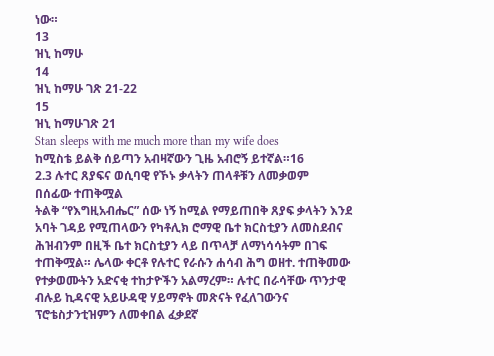ነው።
13
ዝኒ ከማሁ
14
ዝኒ ከማሁ ገጽ 21-22
15
ዝኒ ከማሁገጽ 21
Stan sleeps with me much more than my wife does
ከሚስቴ ይልቅ ሰይጣን አብዛኛውን ጊዜ አብሮኝ ይተኛል።16
2.3 ሉተር ጸያፍና ወሲባዊ የኾኑ ቃላትን ጠላቶቹን ለመቃወም
በሰፊው ተጠቅሟል
ትልቅ “የእግዚአብሔር” ሰው ነኝ ከሚል የማይጠበቅ ጸያፍ ቃላትን እንደ
አባት ገዳይ የሚጠላውን የካቶሊክ ሮማዊ ቤተ ክርስቲያን ለመስደብና
ሕዝብንም በዚች ቤተ ክርስቲያን ላይ በጥላቻ ለማነሳሳትም በገፍ
ተጠቅሟል። ሌላው ቀርቶ የሉተር የራሱን ሐሳብ ሕግ ወዘተ. ተጠቅመው
የተቃወሙትን አድናቂ ተከታዮችን አልማረም። ሉተር በራሳቸው ጥንታዊ
ብሉይ ኪዳናዊ አይሁዳዊ ሃይማኖት መጽናት የፈለገውንና
ፕሮቴስታንቲዝምን ለመቀበል ፈቃደኛ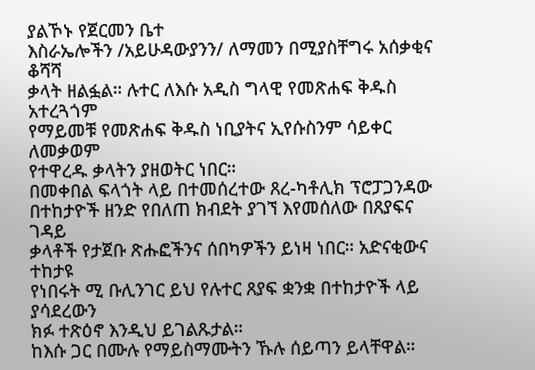ያልኾኑ የጀርመን ቤተ
እስራኤሎችን /አይሁዳውያንን/ ለማመን በሚያስቸግሩ አሰቃቂና ቆሻሻ
ቃላት ዘልፏል። ሉተር ለእሱ አዲስ ግላዊ የመጽሐፍ ቅዱስ አተረጓጎም
የማይመቹ የመጽሐፍ ቅዱስ ነቢያትና ኢየሱስንም ሳይቀር ለመቃወም
የተዋረዱ ቃላትን ያዘወትር ነበር።
በመቀበል ፍላጎት ላይ በተመሰረተው ጸረ-ካቶሊክ ፕሮፓጋንዳው
በተከታዮች ዘንድ የበለጠ ክብደት ያገኘ እየመሰለው በጸያፍና ገዳይ
ቃላቶች የታጀቡ ጽሑፎችንና ሰበካዎችን ይነዛ ነበር። አድናቂውና ተከታዩ
የነበሩት ሚ ቡሊንገር ይህ የሉተር ጸያፍ ቋንቋ በተከታዮች ላይ ያሳደረውን
ክፉ ተጽዕኖ እንዲህ ይገልጹታል።
ከእሱ ጋር በሙሉ የማይስማሙትን ኹሉ ሰይጣን ይላቸዋል።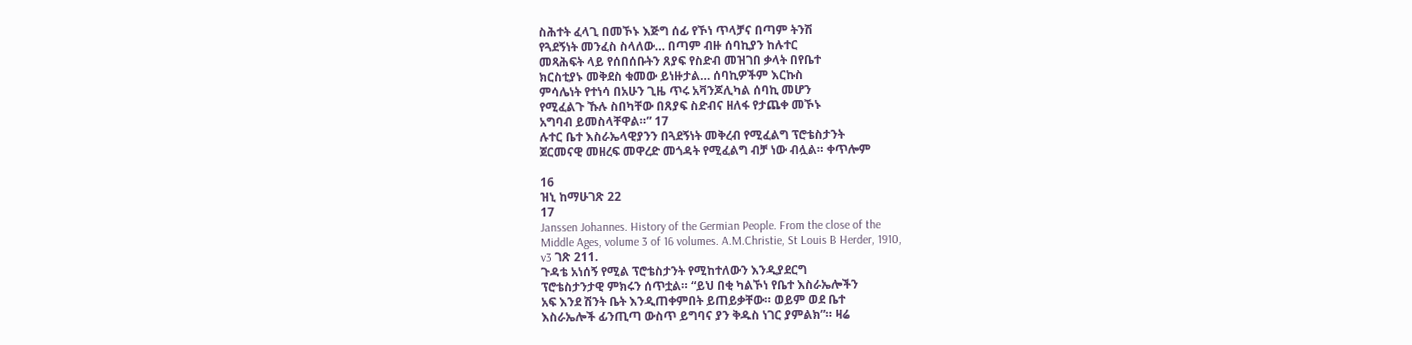ስሕተት ፈላጊ በመኾኑ እጅግ ሰፊ የኾነ ጥላቻና በጣም ትንሽ
የጓደኝነት መንፈስ ስላለው… በጣም ብዙ ሰባኪያን ከሉተር
መጻሕፍት ላይ የሰበሰቡትን ጸያፍ የስድብ መዝገበ ቃላት በየቤተ
ክርስቲያኑ መቅደስ ቁመው ይነዙታል… ሰባኪዎችም እርኩስ
ምሳሌነት የተነሳ በአሁን ጊዜ ጥሩ አቫንጆሊካል ሰባኪ መሆን
የሚፈልጉ ኹሉ ስበካቸው በጸያፍ ስድብና ዘለፋ የታጨቀ መኾኑ
አግባብ ይመስላቸዋል።” 17
ሉተር ቤተ እስራኤላዊያንን በጓደኝነት መቅረብ የሚፈልግ ፕሮቴስታንት
ጀርመናዊ መዘረፍ መዋረድ መጎዳት የሚፈልግ ብቻ ነው ብሏል። ቀጥሎም

16
ዝኒ ከማሁገጽ 22
17
Janssen Johannes. History of the Germian People. From the close of the
Middle Ages, volume 3 of 16 volumes. A.M.Christie, St Louis B Herder, 1910,
v3 ገጽ 211.
ጉዳቴ አነሰኝ የሚል ፕሮቴስታንት የሚከተለውን እንዲያደርግ
ፕሮቴስታንታዊ ምክሩን ሰጥቷል። “ይህ በቂ ካልኾነ የቤተ እስራኤሎችን
አፍ እንደ ሽንት ቤት እንዲጠቀምበት ይጠይቃቸው። ወይም ወደ ቤተ
እስራኤሎች ፊንጢጣ ውስጥ ይግባና ያን ቅዱስ ነገር ያምልክ”። ዛሬ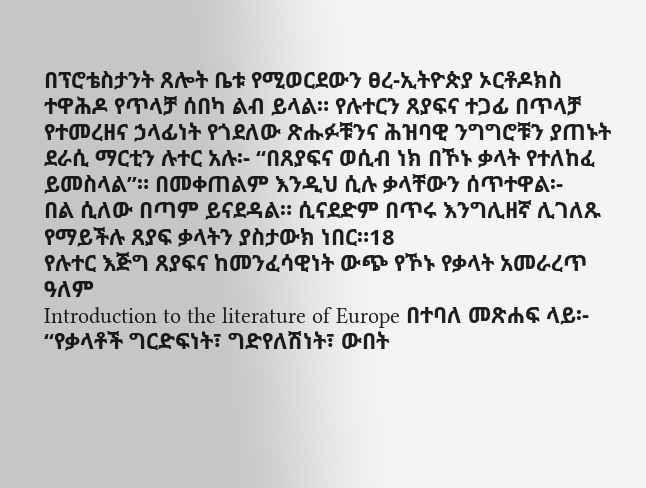በፕሮቴስታንት ጸሎት ቤቱ የሚወርደውን ፀረ-ኢትዮጵያ ኦርቶዶክስ
ተዋሕዶ የጥላቻ ሰበካ ልብ ይላል። የሉተርን ጸያፍና ተጋፊ በጥላቻ
የተመረዘና ኃላፊነት የጎደለው ጽሑፉቹንና ሕዝባዊ ንግግሮቹን ያጠኑት
ደራሲ ማርቲን ሉተር አሉ፡- “በጸያፍና ወሲብ ነክ በኾኑ ቃላት የተለከፈ
ይመስላል”። በመቀጠልም እንዲህ ሲሉ ቃላቸውን ሰጥተዋል፡-
በል ሲለው በጣም ይናደዳል። ሲናደድም በጥሩ እንግሊዘኛ ሊገለጹ
የማይችሉ ጸያፍ ቃላትን ያስታውክ ነበር።18
የሉተር እጅግ ጸያፍና ከመንፈሳዊነት ውጭ የኾኑ የቃላት አመራረጥ ዓለም
Introduction to the literature of Europe በተባለ መጽሐፍ ላይ፡-
“የቃላቶች ግርድፍነት፣ ግድየለሽነት፣ ውበት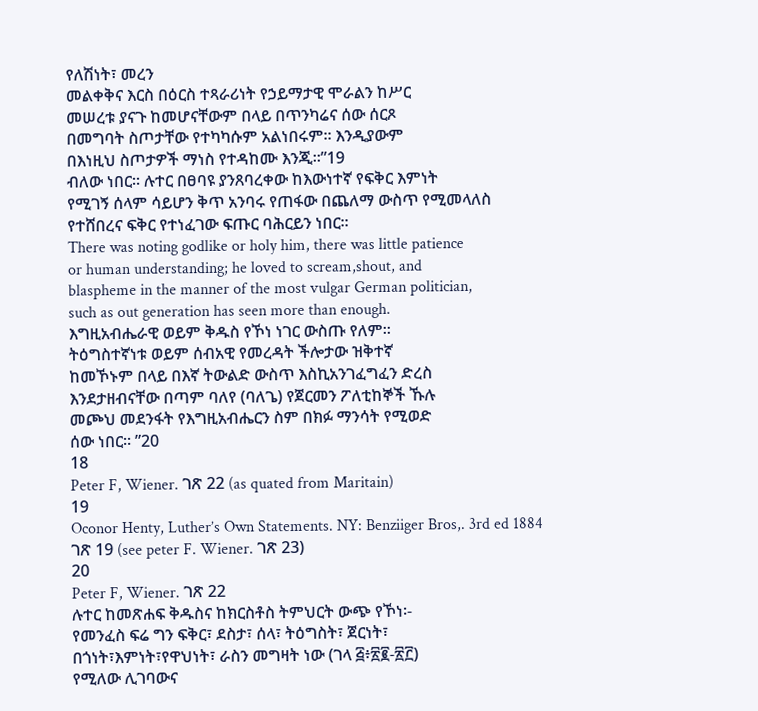የለሽነት፣ መረን
መልቀቅና እርስ በዕርስ ተጻራሪነት የኃይማታዊ ሞራልን ከሥር
መሠረቱ ያናጉ ከመሆናቸውም በላይ በጥንካሬና ሰው ሰርጾ
በመግባት ስጦታቸው የተካካሱም አልነበሩም። እንዲያውም
በእነዚህ ስጦታዎች ማነስ የተዳከሙ እንጂ።”19
ብለው ነበር። ሉተር በፀባዩ ያንጸባረቀው ከእውነተኛ የፍቅር እምነት
የሚገኝ ሰላም ሳይሆን ቅጥ አንባሩ የጠፋው በጨለማ ውስጥ የሚመላለስ
የተሸበረና ፍቅር የተነፈገው ፍጡር ባሕርይን ነበር።
There was noting godlike or holy him, there was little patience
or human understanding; he loved to scream,shout, and
blaspheme in the manner of the most vulgar German politician,
such as out generation has seen more than enough.
እግዚአብሔራዊ ወይም ቅዱስ የኾነ ነገር ውስጡ የለም።
ትዕግስተኛነቱ ወይም ሰብአዊ የመረዳት ችሎታው ዝቅተኛ
ከመኾኑም በላይ በእኛ ትውልድ ውስጥ እስኪአንገፈግፈን ድረስ
እንደታዘብናቸው በጣም ባለየ (ባለጌ) የጀርመን ፖለቲከኞች ኹሉ
መጮህ መደንፋት የእግዚአብሔርን ስም በክፉ ማንሳት የሚወድ
ሰው ነበር። ”20
18
Peter F, Wiener. ገጽ 22 (as quated from Maritain)
19
Oconor Henty, Luther’s Own Statements. NY: Benziiger Bros,. 3rd ed 1884
ገጽ 19 (see peter F. Wiener. ገጽ 23)
20
Peter F, Wiener. ገጽ 22
ሉተር ከመጽሐፍ ቅዱስና ከክርስቶስ ትምህርት ውጭ የኾነ፡-
የመንፈስ ፍሬ ግን ፍቅር፣ ደስታ፣ ሰላ፣ ትዕግስት፣ ጀርነት፣
በጎነት፣እምነት፣የዋህነት፣ ራስን መግዛት ነው (ገላ ፭፥፳፪-፳፫)
የሚለው ሊገባውና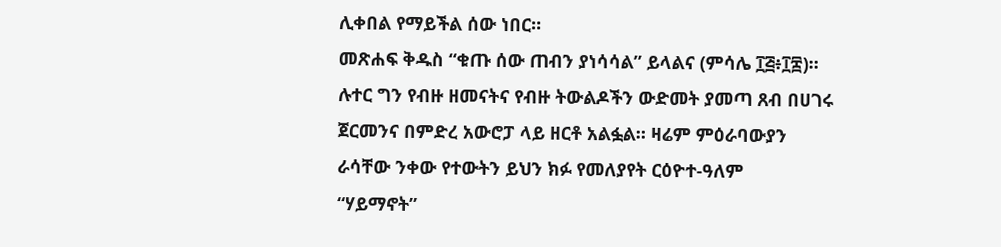ሊቀበል የማይችል ሰው ነበር።
መጽሐፍ ቅዱስ “ቁጡ ሰው ጠብን ያነሳሳል” ይላልና (ምሳሌ ፲፭፥፲፰)።
ሉተር ግን የብዙ ዘመናትና የብዙ ትውልዶችን ውድመት ያመጣ ጸብ በሀገሩ
ጀርመንና በምድረ አውሮፓ ላይ ዘርቶ አልፏል። ዛሬም ምዕራባውያን
ራሳቸው ንቀው የተውትን ይህን ክፉ የመለያየት ርዕዮተ-ዓለም
“ሃይማኖት”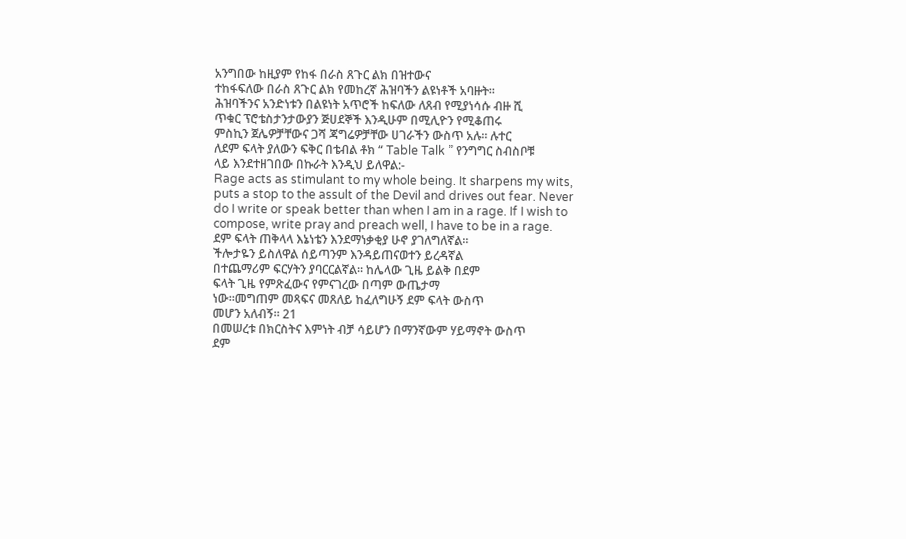አንግበው ከዚያም የከፋ በራስ ጸጉር ልክ በዝተውና
ተከፋፍለው በራስ ጸጉር ልክ የመከረኛ ሕዝባችን ልዩነቶች አባዙት።
ሕዝባችንና አንድነቱን በልዩነት አጥሮች ከፍለው ለጸብ የሚያነሳሱ ብዙ ሺ
ጥቁር ፕሮቴስታንታውያን ጅሀደኞች እንዲሁም በሚሊዮን የሚቆጠሩ
ምስኪን ጀሌዎቻቸውና ጋሻ ጃግሬዎቻቸው ሀገራችን ውስጥ አሉ። ሉተር
ለደም ፍላት ያለውን ፍቅር በቴብል ቶክ “ Table Talk ” የንግግር ስብስቦቹ
ላይ እንደተዘገበው በኩራት እንዲህ ይለዋል:-
Rage acts as stimulant to my whole being. It sharpens my wits,
puts a stop to the assult of the Devil and drives out fear. Never
do I write or speak better than when I am in a rage. If I wish to
compose, write pray and preach well, I have to be in a rage.
ደም ፍላት ጠቅላላ እኔነቴን እንደማነቃቂያ ሁኖ ያገለግለኛል።
ችሎታዬን ይስለዋል ሰይጣንም እንዳይጠናወተን ይረዳኛል
በተጨማሪም ፍርሃትን ያባርርልኛል። ከሌላው ጊዜ ይልቅ በደም
ፍላት ጊዜ የምጽፈውና የምናገረው በጣም ውጤታማ
ነው።መግጠም መጻፍና መጸለይ ከፈለግሁኝ ደም ፍላት ውስጥ
መሆን አለብኝ። 21
በመሠረቱ በክርስትና እምነት ብቻ ሳይሆን በማንኛውም ሃይማኖት ውስጥ
ደም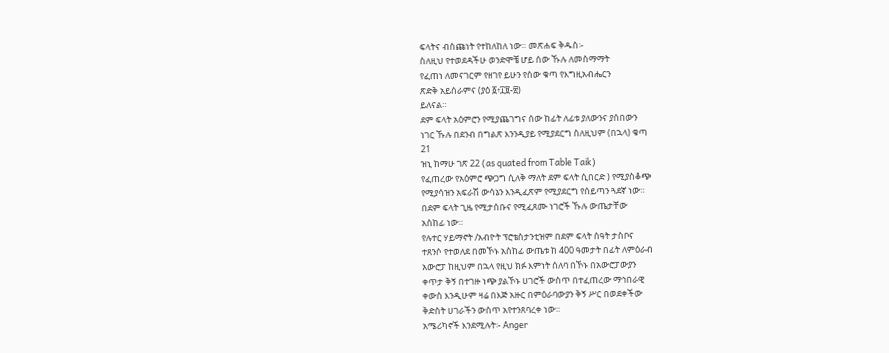ፍላትና ብስጩነት የተከለከለ ነው። መጽሐፍ ቅዱስ፡-
ስለዚህ የተወደዳችሁ ወንድሞቼ ሆይ ሰው ኹሉ ለመስማማት
የፈጠነ ለመናገርም የዘገየ ይሁን የሰው ቁጣ የእግዚአብሔርን
ጽድቅ አይሰራምና (ያዕ ፩፥፲፱-፳)
ይለናል።
ደም ፍላት አዕምሮን የሚያጨገግና ሰው ከፊት ለፊቱ ያለውንና ያሰበውን
ነገር ኹሉ በደንብ በግልጽ እንንዲያይ የሚያደርግ ስለዚህም (በኋላ) ቁጣ
21
ዝኒ ከማሁ ገጽ 22 (as quated from Table Taik)
የፈጠረው የአዕምሮ ጭጋግ ሲለቅ ማለት ደም ፍላት ሲበርድ ) የሚያስቆጭ
የሚያሳዝን አፍራሽ ውሳኔን እንዲፈጽም የሚያደርግ የሰይጣን ጓደኛ ነው።
በደም ፍላት ጊዜ የሚታሰቡና የሚፈጸሙ ነገሮች ኹሉ ውጤታቸው
አስከፊ ነው።
የሉተር ሃይማኖት /አብዮት ፕሮቴስታንቲዝም በደም ፍላት ሰዓት ታስቦና
ተጸንሶ የተወለደ በመኾኑ አስከፊ ውጤቱ ከ 400 ዓመታት በፊት ለምዕራብ
አውሮፓ ከዚህም በኋላ የዚህ ክፉ እምነት ሰለባ በኾኑ በአውሮፓውያን
ቀጥታ ቅኝ በተገዙ ነጭ ያልኾኑ ሀገሮች ውስጥ በተፈጠረው ማኅበራዊ
ቀውስ እንዲሁም ዛሬ በእጅ አዙር በምዕራባውያን ቅኝ ሥር በወደቀችው
ቅድስት ሀገራችን ውስጥ አየተንጸባረቀ ነው።
አሜሪካኖች እንደሚሉት፡- Anger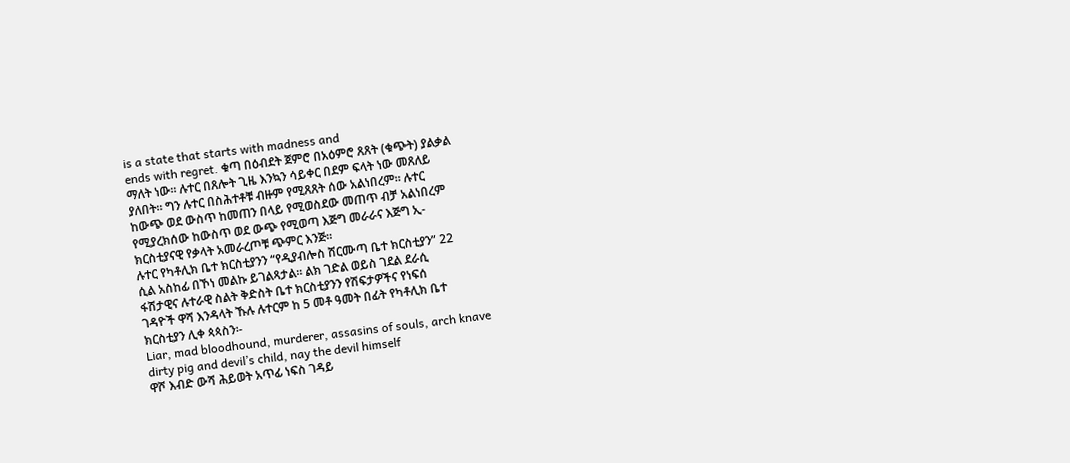is a state that starts with madness and
ends with regret. ቁጣ በዕብደት ጀምሮ በአዕምሮ ጸጸት (ቁጭት) ያልቃል
ማለት ነው። ሉተር በጸሎት ጊዜ እንኳን ሳይቀር በደም ፍላት ነው መጸለይ
ያለበት። ግን ሉተር በስሕተቶቹ ብዙም የሚጸጸት ሰው አልነበረም። ሉተር
ከውጭ ወደ ውስጥ ከመጠን በላይ የሚወስደው መጠጥ ብቻ አልነበረም
የሚያረክሰው ከውስጥ ወደ ውጭ የሚወጣ እጅግ መራራና እጅግ ኢ-
ክርስቲያናዊ የቃላት አመራረጦቹ ጭምር እንጅ።
ሉተር የካቶሊክ ቤተ ክርስቲያንን “የዲያብሎስ ሸርሙጣ ቤተ ክርስቲያን” 22
ሲል አስከፊ በኾነ መልኩ ይገልጻታል። ልክ ገድል ወይስ ገደል ደራሲ
ፋሽታዊና ሉተራዊ ስልት ቅድስት ቤተ ክርስቲያንን የሽፍታዎችና የነፍሰ
ገዳዮች ዋሻ እንዳላት ኹሉ ሉተርም ከ 5 መቶ ዓመት በፊት የካቶሊክ ቤተ
ክርስቲያን ሊቀ ጳጳስን፡-
Liar, mad bloodhound, murderer, assasins of souls, arch knave
dirty pig and devil’s child, nay the devil himself
ዋሾ እብድ ውሻ ሕይወት አጥፊ ነፍስ ገዳይ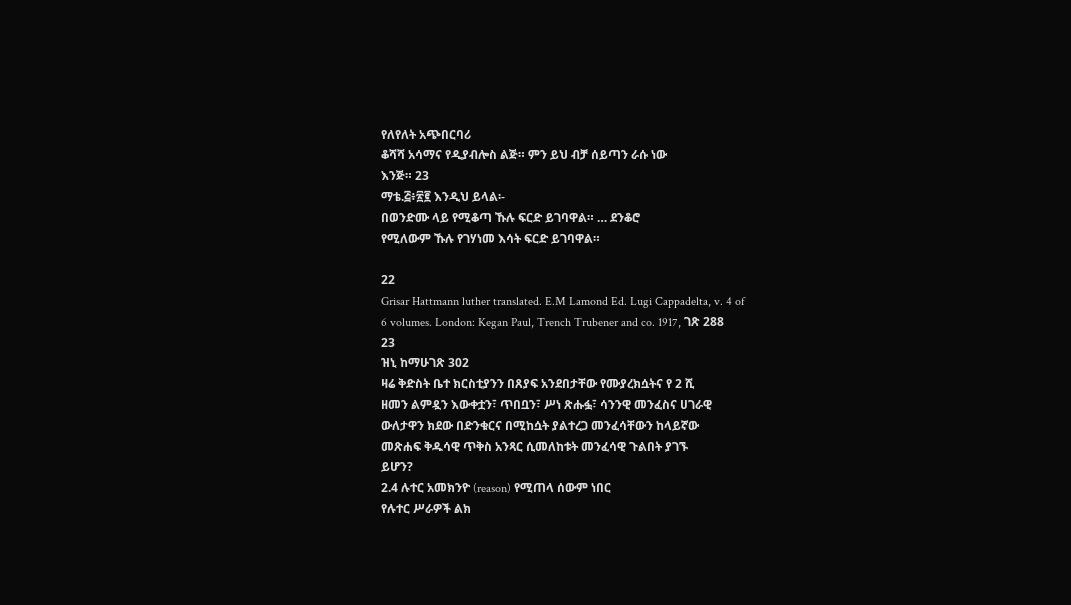የለየለት አጭበርባሪ
ቆሻሻ አሳማና የዲያብሎስ ልጅ። ምን ይህ ብቻ ሰይጣን ራሱ ነው
እንጅ። 23
ማቴ.፭፥፳፪ እንዲህ ይላል፡-
በወንድሙ ላይ የሚቆጣ ኹሉ ፍርድ ይገባዋል። … ደንቆሮ
የሚለውም ኹሉ የገሃነመ እሳት ፍርድ ይገባዋል።

22
Grisar Hattmann luther translated. E.M Lamond Ed. Lugi Cappadelta, v. 4 of
6 volumes. London: Kegan Paul, Trench Trubener and co. 1917, ገጽ 288
23
ዝኒ ከማሁገጽ 302
ዛሬ ቅድስት ቤተ ክርስቲያንን በጸያፍ አንደበታቸው የሙያረክሷትና የ 2 ሺ
ዘመን ልምዷን እውቀቷን፣ ጥበቧን፣ ሥነ ጽሑፏ፣ ሳንንዊ መንፈስና ሀገራዊ
ውለታዋን ክደው በድንቁርና በሚከሷት ያልተረጋ መንፈሳቸውን ከላይኛው
መጽሐፍ ቅዱሳዊ ጥቅስ አንጻር ሲመለከቱት መንፈሳዊ ጉልበት ያገኙ
ይሆን?
2.4 ሉተር አመክንዮ (reason) የሚጠላ ሰውም ነበር
የሉተር ሥራዎች ልክ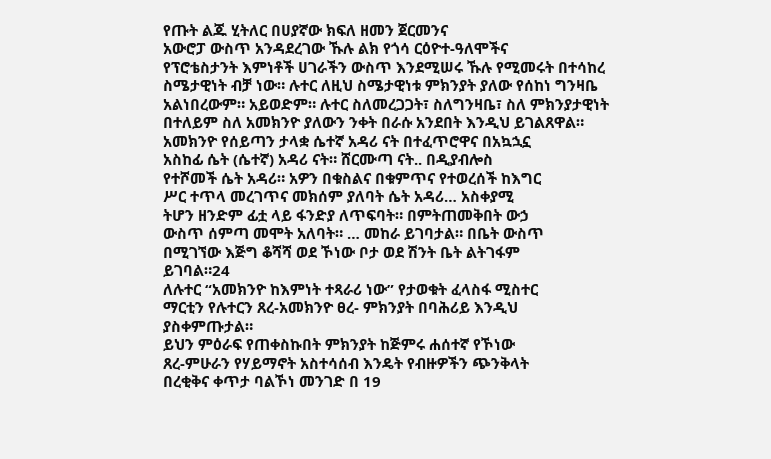የጡት ልጁ ሂትለር በሀያኛው ክፍለ ዘመን ጀርመንና
አውሮፓ ውስጥ አንዳደረገው ኹሉ ልክ የጎሳ ርዕዮተ-ዓለሞችና
የፕሮቴስታንት እምነቶች ሀገራችን ውስጥ እንደሚሠሩ ኹሉ የሚመሩት በተሳከረ
ስሜታዊነት ብቻ ነው። ሉተር ለዚህ ስሜታዊነቱ ምክንያት ያለው የሰከነ ግንዛቤ
አልነበረውም። አይወድም። ሉተር ስለመረጋጋት፣ ስለግንዛቤ፣ ስለ ምክንያታዊነት
በተለይም ስለ አመክንዮ ያለውን ንቀት በራሱ አንደበት እንዲህ ይገልጸዋል።
አመክንዮ የሰይጣን ታላቋ ሴተኛ አዳሪ ናት በተፈጥሮዋና በአኳኋኗ
አስከፊ ሴት (ሴተኛ) አዳሪ ናት። ሸርሙጣ ናት.. በዲያብሎስ
የተሾመች ሴት አዳሪ። አዎን በቁስልና በቁምጥና የተወረሰች ከእግር
ሥር ተጥላ መረገጥና መክሰም ያለባት ሴት አዳሪ… አስቀያሚ
ትሆን ዘንድም ፊቷ ላይ ፋንድያ ለጥፍባት። በምትጠመቅበት ውኃ
ውስጥ ሰምጣ መሞት አለባት። … መከራ ይገባታል። በቤት ውስጥ
በሚገኘው እጅግ ቆሻሻ ወደ ኾነው ቦታ ወደ ሽንት ቤት ልትገፋም
ይገባል።24
ለሉተር “አመክንዮ ከእምነት ተጻራሪ ነው” የታወቁት ፈላስፋ ሚስተር
ማርቲን የሉተርን ጸረ-አመክንዮ ፀረ- ምክንያት በባሕሪይ እንዲህ
ያስቀምጡታል።
ይህን ምዕራፍ የጠቀስኩበት ምክንያት ከጅምሩ ሐሰተኛ የኾነው
ጸረ-ምሁራን የሃይማኖት አስተሳሰብ እንዴት የብዙዎችን ጭንቅላት
በረቂቅና ቀጥታ ባልኾነ መንገድ በ 19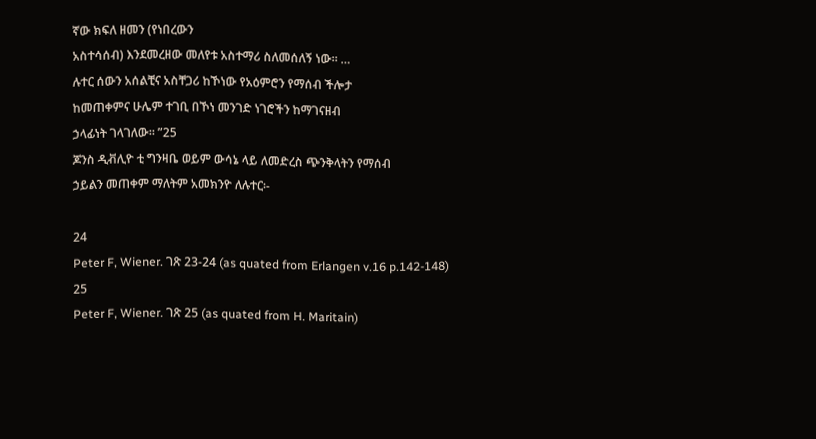ኛው ክፍለ ዘመን (የነበረውን
አስተሳሰብ) እንደመረዘው መለየቱ አስተማሪ ስለመሰለኝ ነው። …
ሉተር ሰውን አሰልቺና አስቸጋሪ ከኾነው የአዕምሮን የማሰብ ችሎታ
ከመጠቀምና ሁሌም ተገቢ በኾነ መንገድ ነገሮችን ከማገናዘብ
ኃላፊነት ገላገለው። ”25
ጆንስ ዲቭሊዮ ቲ ግንዛቤ ወይም ውሳኔ ላይ ለመድረስ ጭንቅላትን የማሰብ
ኃይልን መጠቀም ማለትም አመክንዮ ለሉተር፡-

24
Peter F, Wiener. ገጽ 23-24 (as quated from Erlangen v.16 p.142-148)
25
Peter F, Wiener. ገጽ 25 (as quated from H. Maritain)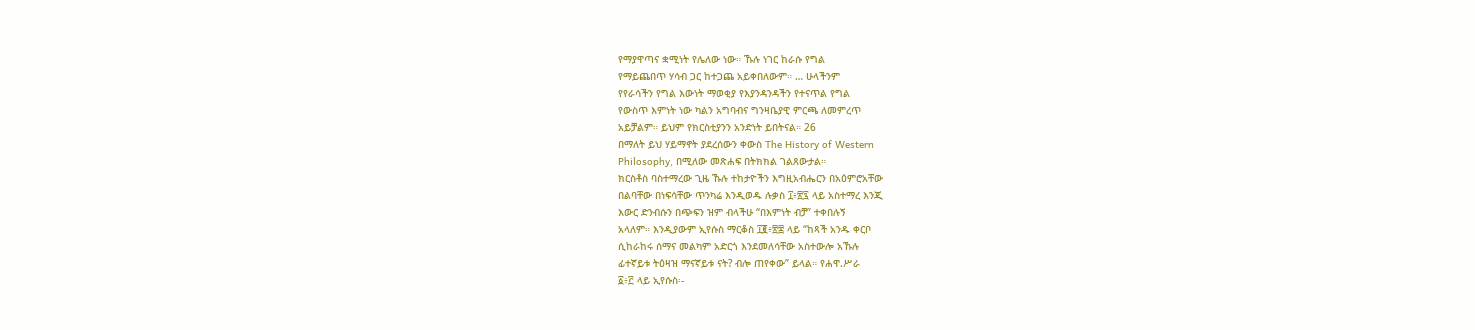የማያዋጣና ቋሚነት የሌለው ነው። ኹሉ ነገር ከራሱ የግል
የማይጨበጥ ሃሳብ ጋር ከተጋጨ አይቀበለውም። … ሁላችንም
የየራሳችን የግል እውነት ማወቂያ የእያንዳንዳችን የተናጥል የግል
የውስጥ እምነት ነው ካልን አግባብና ግንዛቤያዊ ምርጫ ለመምረጥ
አይቻልም። ይህም የክርስቲያንን አንድነት ይበትናል። 26
በማለት ይህ ሃይማኖት ያደረሰውን ቀውስ The History of Western
Philosophy, በሚለው መጽሐፍ በትክክል ገልጸውታል።
ክርስቶስ ባስተማረው ጊዜ ኹሉ ተከታዮችን እግዚአብሔርን በአዕምሮአቸው
በልባቸው በነፍሳቸው ጥንካሬ እንዲወዱ ሉቃስ ፲፥፳፯ ላይ አስተማረ እንጂ
እውር ድንብሱን በጭፍን ዝም ብላችሁ “በእምነት ብቻ” ተቀበሉኝ
አላለም። እንዲያውም ኢየሱስ ማርቆስ ፲፪፥፳፰ ላይ “ከጻች አንዱ ቀርቦ
ሲከራከሩ ሰማና መልካም አድርጎ እንደመለሳቸው አስተውሎ አኹሉ
ፊተኛይቱ ትዕዛዝ ማናኛይቱ ናት? ብሎ ጠየቀው” ይላል። የሐዋ.ሥራ
፩፥፫ ላይ ኢየሱስ፡-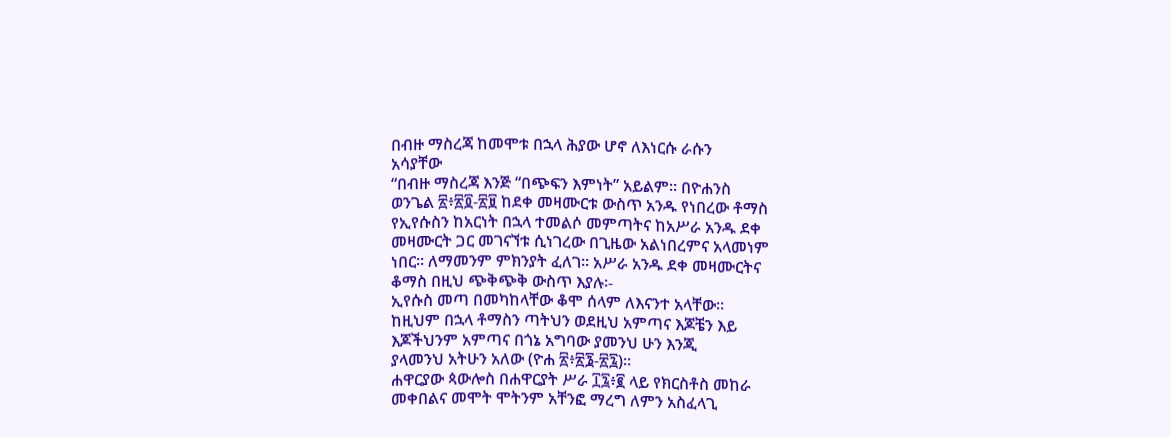በብዙ ማስረጃ ከመሞቱ በኋላ ሕያው ሆኖ ለእነርሱ ራሱን
አሳያቸው
“በብዙ ማስረጃ እንጅ “በጭፍን እምነት” አይልም። በዮሐንስ
ወንጌል ፳፥፳፬-፳፱ ከደቀ መዛሙርቱ ውስጥ አንዱ የነበረው ቶማስ
የኢየሱስን ከአርነት በኋላ ተመልሶ መምጣትና ከአሥራ አንዱ ደቀ
መዛሙርት ጋር መገናኘቱ ሲነገረው በጊዜው አልነበረምና አላመነም
ነበር። ለማመንም ምክንያት ፈለገ። አሥራ አንዱ ደቀ መዛሙርትና
ቆማስ በዚህ ጭቅጭቅ ውስጥ እያሉ፡-
ኢየሱስ መጣ በመካከላቸው ቆሞ ሰላም ለእናንተ አላቸው።
ከዚህም በኋላ ቶማስን ጣትህን ወደዚህ አምጣና እጆቼን እይ
እጆችህንም አምጣና በጎኔ አግባው ያመንህ ሁን እንጂ
ያላመንህ አትሁን አለው (ዮሐ ፳፥፳፮-፳፯)።
ሐዋርያው ጳውሎስ በሐዋርያት ሥራ ፲፯፥፪ ላይ የክርስቶስ መከራ
መቀበልና መሞት ሞትንም አቸንፎ ማረግ ለምን አስፈላጊ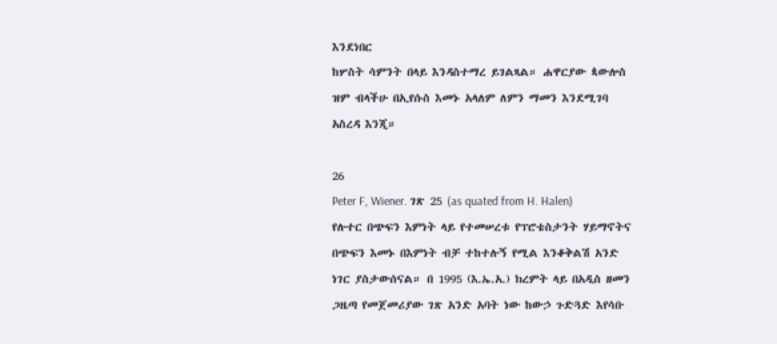እንደነበር
ከሦስት ሳምንት በላይ እንዳስተማረ ይገልጻል። ሐዋርያው ጳውሎስ
ዝም ብላችሁ በኢየሱስ እመኑ አላለም ለምን ማመን እንደሚገባ
አስረዳ እንጂ።

26
Peter F, Wiener. ገጽ 25 (as quated from H. Halen)
የሉተር በጭፍን እምነት ላይ የተመሠረቱ የፕሮቴስታንት ሃይማኖትና
በጭፍን እመኑ በእምነት ብቻ ተከተሉኝ የሚል እንቆቅልሽ አንድ
ነገር ያስታውሰናል። በ 1995 (እ.ኤ.አ.) ክረምት ላይ በአዲስ ዘመን
ጋዜጣ የመጀመሪያው ገጽ አንድ አባት ነው ከውኃ ጉድጓድ እየሳቡ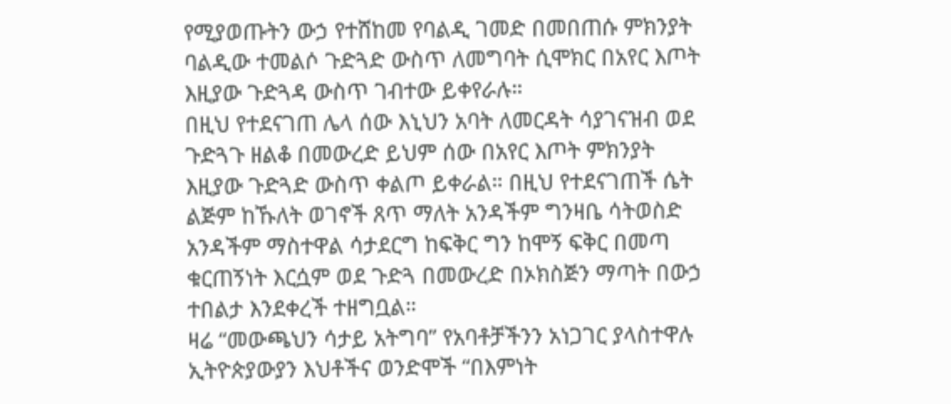የሚያወጡትን ውኃ የተሸከመ የባልዲ ገመድ በመበጠሱ ምክንያት
ባልዲው ተመልሶ ጉድጓድ ውስጥ ለመግባት ሲሞክር በአየር እጦት
እዚያው ጉድጓዳ ውስጥ ገብተው ይቀየራሉ።
በዚህ የተደናገጠ ሌላ ሰው እኒህን አባት ለመርዳት ሳያገናዝብ ወደ
ጉድጓጉ ዘልቆ በመውረድ ይህም ሰው በአየር እጦት ምክንያት
እዚያው ጉድጓድ ውስጥ ቀልጦ ይቀራል። በዚህ የተደናገጠች ሴት
ልጅም ከኹለት ወገኖች ጸጥ ማለት አንዳችም ግንዛቤ ሳትወስድ
አንዳችም ማስተዋል ሳታደርግ ከፍቅር ግን ከሞኝ ፍቅር በመጣ
ቁርጠኝነት እርሷም ወደ ጉድጓ በመውረድ በኦክስጅን ማጣት በውኃ
ተበልታ እንደቀረች ተዘግቧል።
ዛሬ “መውጫህን ሳታይ አትግባ” የአባቶቻችንን አነጋገር ያላስተዋሉ
ኢትዮጵያውያን እህቶችና ወንድሞች “በእምነት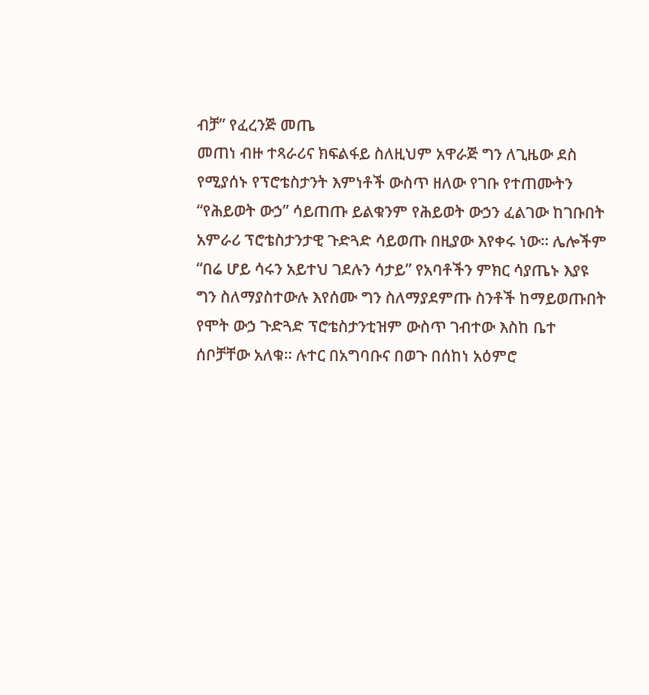ብቻ” የፈረንጅ መጤ
መጠነ ብዙ ተጻራሪና ክፍልፋይ ስለዚህም አዋራጅ ግን ለጊዜው ደስ
የሚያሰኑ የፕሮቴስታንት እምነቶች ውስጥ ዘለው የገቡ የተጠሙትን
“የሕይወት ውኃ” ሳይጠጡ ይልቁንም የሕይወት ውኃን ፈልገው ከገቡበት
አምራሪ ፕሮቴስታንታዊ ጉድጓድ ሳይወጡ በዚያው እየቀሩ ነው። ሌሎችም
“በሬ ሆይ ሳሩን አይተህ ገደሉን ሳታይ” የአባቶችን ምክር ሳያጤኑ እያዩ
ግን ስለማያስተውሉ እየሰሙ ግን ስለማያደምጡ ስንቶች ከማይወጡበት
የሞት ውኃ ጉድጓድ ፕሮቴስታንቲዝም ውስጥ ገብተው እስከ ቤተ
ሰቦቻቸው አለቁ። ሉተር በአግባቡና በወጉ በሰከነ አዕምሮ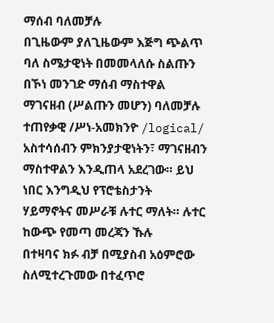ማሰብ ባለመቻሉ
በጊዜውም ያለጊዜውም እጅግ ጭልጥ ባለ ስሜታዊነት በመመላለሱ ስልጡን
በኾነ መንገድ ማሰብ ማስተዋል ማገናዘብ (ሥልጡን መሆን) ባለመቻሉ
ተጠየቃዊ /ሥነ-አመክንዮ /logical/ አስተሳሰብን ምክንያታዊነትን፣ ማገናዘብን
ማስተዋልን እንዲጠላ አደረገው። ይህ ነበር እንግዲህ የፕሮቴስታንት
ሃይማኖትና መሥራቹ ሉተር ማለት። ሉተር ከውጭ የመጣ መረጃን ኹሉ
በተዛባና ክፉ ብቻ በሚያስብ አዕምሮው ስለሚተረጉመው በተፈጥሮ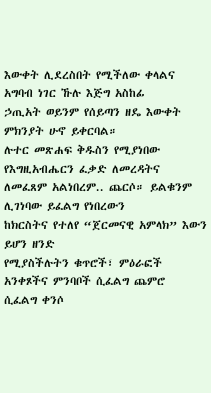እውቀት ሊደረስበት የሚችለው ቀላልና አግባብ ነገር ኹሉ እጅግ አስከፊ
ኃጢአት ወይንም የሰይጣን ዘዴ እውቀት ምክንያት ሁኖ ይቀርባል።
ሉተር መጽሐፍ ቅዱስን የሚያነበው የእግዚአብሔርን ፈቃድ ለመረዳትና
ለመፈጸም አልነበረም.. ጨርሶ። ይልቁንም ሊገነባው ይፈልግ የነበረውን
ከክርስትና የተለየ “ጀርመናዊ አምላክ” እውን ይሆን ዘንድ
የሚያስችሉትን ቁጥሮች፣ ምዕራፎች አንቀጾችና ምንባቦች ሲፈልግ ጨምሮ
ሲፈልግ ቀንሶ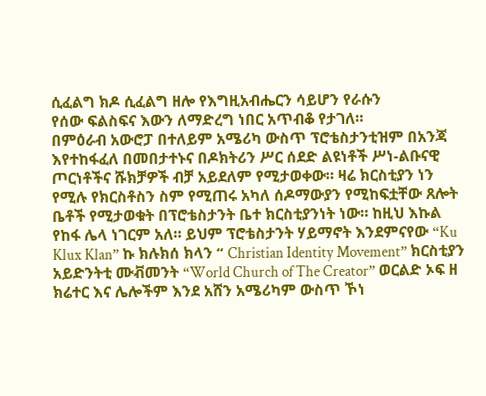ሲፈልግ ክዶ ሲፈልግ ዘሎ የእግዚአብሔርን ሳይሆን የራሱን
የሰው ፍልስፍና እውን ለማድረግ ነበር አጥብቆ የታገለ።
በምዕራብ አውሮፓ በተለይም አሜሪካ ውስጥ ፕሮቴስታንቲዝም በአንጃ
እየተከፋፈለ በመበታተኑና በዶክትሪን ሥር ሰደድ ልዩነቶች ሥነ-ልቡናዊ
ጦርነቶችና ሹክቻዎች ብቻ አይደለም የሚታወቀው። ዛሬ ክርስቲያን ነን
የሚሉ የክርስቶስን ስም የሚጠሩ አካለ ሰዶማውያን የሚከፍቷቸው ጸሎት
ቤቶች የሚታወቁት በፕሮቴስታንት ቤተ ክርስቲያንነት ነው። ከዚህ እኩል
የከፋ ሌላ ነገርም አለ። ይህም ፕሮቴስታንት ሃይማኖት እንደምናየው “Ku
Klux Klan” ኩ ክሉክሰ ክላን “ Christian Identity Movement” ክርስቲያን
አይድንትቲ ሙቭመንት “World Church of The Creator” ወርልድ ኦፍ ዘ
ክሬተር እና ሌሎችም እንደ አሸን አሜሪካም ውስጥ ኾነ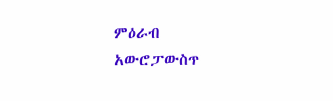ምዕራብ
አውሮፓውስጥ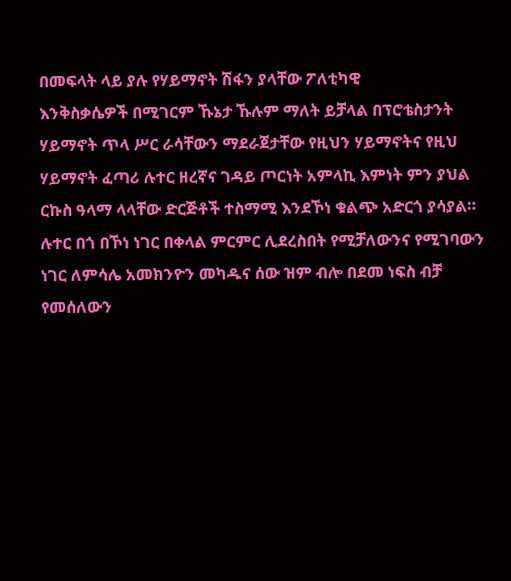በመፍላት ላይ ያሉ የሃይማኖት ሽፋን ያላቸው ፖለቲካዊ
እንቅስቃሴዎች በሚገርም ኹኔታ ኹሉም ማለት ይቻላል በፕሮቴስታንት
ሃይማኖት ጥላ ሥር ራሳቸውን ማደራጀታቸው የዚህን ሃይማኖትና የዚህ
ሃይማኖት ፈጣሪ ሉተር ዘረኛና ገዳይ ጦርነት አምላኪ እምነት ምን ያህል
ርኩስ ዓላማ ላላቸው ድርጅቶች ተስማሚ እንደኾነ ቁልጭ አድርጎ ያሳያል።
ሉተር በጎ በኾነ ነገር በቀላል ምርምር ሊደረስበት የሚቻለውንና የሚገባውን
ነገር ለምሳሌ አመክንዮን መካዱና ሰው ዝም ብሎ በደመ ነፍስ ብቻ
የመሰለውን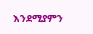እንደሚያምን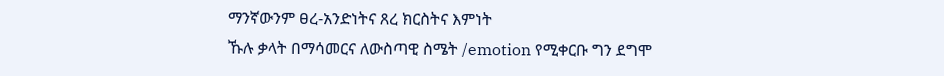ማንኛውንም ፀረ-አንድነትና ጸረ ክርስትና እምነት
ኹሉ ቃላት በማሳመርና ለውስጣዊ ስሜት /emotion የሚቀርቡ ግን ደግሞ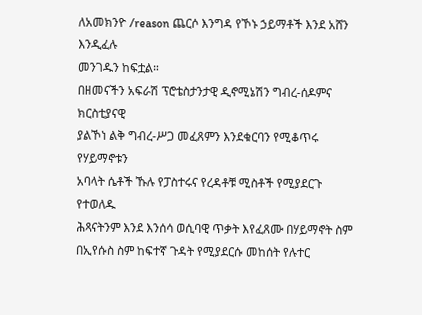ለአመክንዮ /reason ጨርሶ እንግዳ የኾኑ ኃይማቶች እንደ አሸን እንዲፈሉ
መንገዱን ከፍቷል።
በዘመናችን አፍራሽ ፕሮቴስታንታዊ ዲኖሚኔሽን ግብረ-ሰዶምና ክርስቲያናዊ
ያልኾነ ልቅ ግብረ-ሥጋ መፈጸምን እንደቁርባን የሚቆጥሩ የሃይማኖቱን
አባላት ሴቶች ኹሉ የፓስተሩና የረዳቶቹ ሚስቶች የሚያደርጉ የተወለዱ
ሕጻናትንም እንደ እንሰሳ ወሲባዊ ጥቃት እየፈጸሙ በሃይማኖት ስም
በኢየሱስ ስም ከፍተኛ ጉዳት የሚያደርሱ መከሰት የሉተር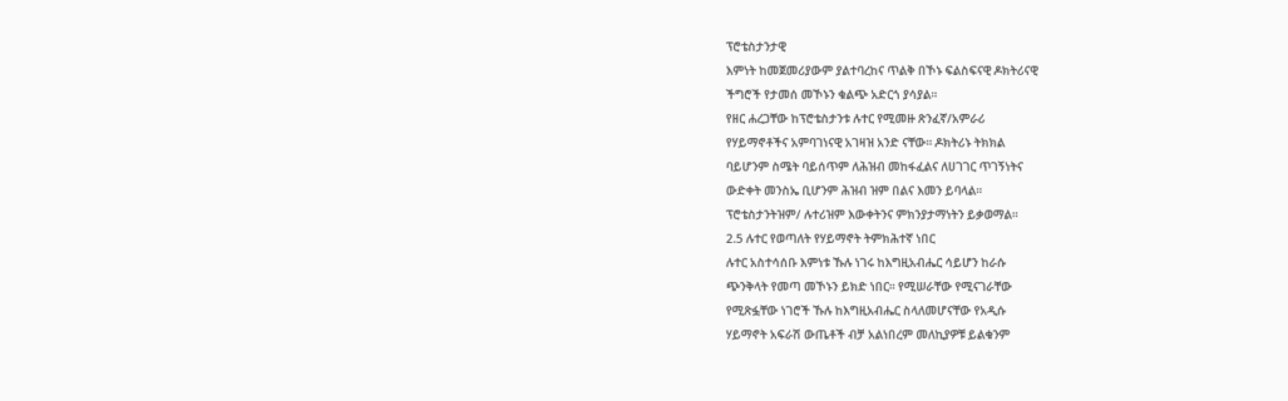ፕሮቴስታንታዊ
እምነት ከመጀመሪያውም ያልተባረከና ጥልቅ በኾኑ ፍልስፍናዊ ዶክትሪናዊ
ችግሮች የታመሰ መኾኑን ቁልጭ አድርጎ ያሳያል።
የዘር ሐረጋቸው ከፕሮቴስታንቱ ሉተር የሚመዙ ጽንፈኛ/አምራሪ
የሃይማኖቶችና አምባገነናዊ አገዛዝ አንድ ናቸው። ዶክትሪኑ ትክክል
ባይሆንም ስሜት ባይሰጥም ለሕዝብ መከፋፈልና ለሀገገር ጥገኝነትና
ውድቀት መንስኤ ቢሆንም ሕዝብ ዝም በልና እመን ይባላል።
ፕሮቴስታንትዝም/ ሉተሪዝም እውቀትንና ምክንያታማነትን ይቃወማል።
2.5 ሉተር የወጣለት የሃይማኖት ትምክሕተኛ ነበር
ሉተር አስተሳሰቡ እምነቱ ኹሉ ነገሩ ከእግዚአብሔር ሳይሆን ከራሱ
ጭንቅላት የመጣ መኾኑን ይክድ ነበር። የሚሠራቸው የሚናገራቸው
የሚጽፏቸው ነገሮች ኹሉ ከእግዚአብሔር ስላለመሆናቸው የአዲሱ
ሃይማኖት አፍራሽ ውጤቶች ብቻ አልነበረም መለኪያዎቹ ይልቁንም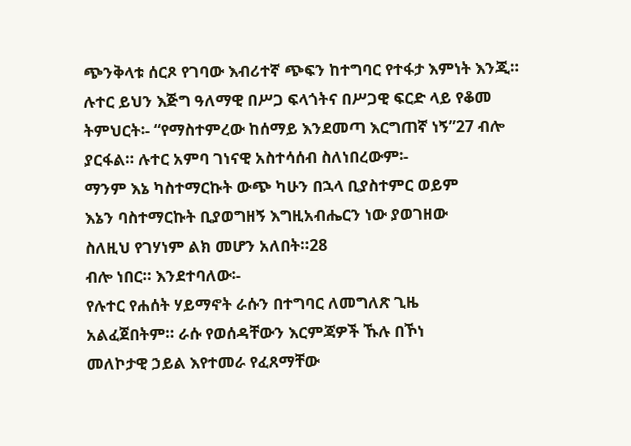ጭንቅላቱ ሰርጾ የገባው እብሪተኛ ጭፍን ከተግባር የተፋታ እምነት እንጂ።
ሉተር ይህን እጅግ ዓለማዊ በሥጋ ፍላጎትና በሥጋዊ ፍርድ ላይ የቆመ
ትምህርት፡- “የማስተምረው ከሰማይ እንደመጣ እርግጠኛ ነኝ”27 ብሎ
ያርፋል። ሉተር አምባ ገነናዊ አስተሳሰብ ስለነበረውም፡-
ማንም እኔ ካስተማርኩት ውጭ ካሁን በኋላ ቢያስተምር ወይም
እኔን ባስተማርኩት ቢያወግዘኝ እግዚአብሔርን ነው ያወገዘው
ስለዚህ የገሃነም ልክ መሆን አለበት።28
ብሎ ነበር። እንደተባለው፡-
የሉተር የሐሰት ሃይማኖት ራሱን በተግባር ለመግለጽ ጊዜ
አልፈጀበትም። ራሱ የወሰዳቸውን እርምጃዎች ኹሉ በኾነ
መለኮታዊ ኃይል እየተመራ የፈጸማቸው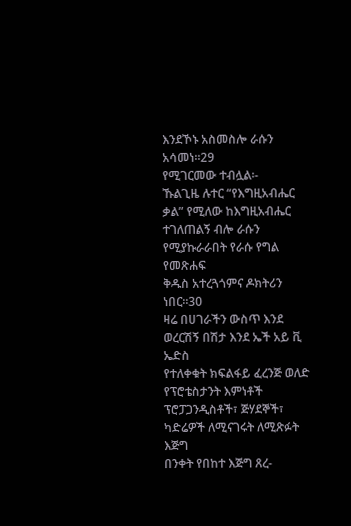እንደኾኑ አስመስሎ ራሱን
አሳመነ።29
የሚገርመው ተብሏል፡-
ኹልጊዜ ሉተር “የእግዚአብሔር ቃል” የሚለው ከእግዚአብሔር
ተገለጠልኝ ብሎ ራሱን የሚያኩራራበት የራሱ የግል የመጽሐፍ
ቅዱስ አተረጓጎምና ዶክትሪን ነበር።30
ዛሬ በሀገራችን ውስጥ እንደ ወረርሽኝ በሽታ እንደ ኤች አይ ቪ ኤድስ
የተለቀቁት ክፍልፋይ ፈረንጅ ወለድ የፕሮቴስታንት እምነቶች
ፕሮፓጋንዲስቶች፣ ጅሃደኞች፣ ካድሬዎች ለሚናገሩት ለሚጽፉት እጅግ
በንቀት የበከተ እጅግ ጸረ-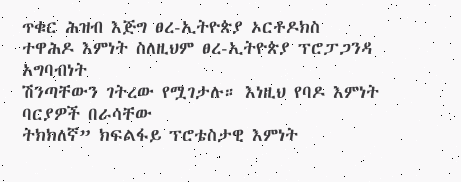ጥቁር ሕዝብ እጅግ ፀረ-ኢትዮጵያ ኦርቶዶክስ
ተዋሕዶ እምነት ስለዚህም ፀረ-ኢትዮጵያ ፕሮፓጋንዳ አግባብነት
ሽንጣቸውን ገትረው የሟገታሉ። እነዚህ የባዶ እምነት ባርያዎች በራሳቸው
ትክክለኛ” ክፍልፋይ ፕሮቴስታዊ እምነት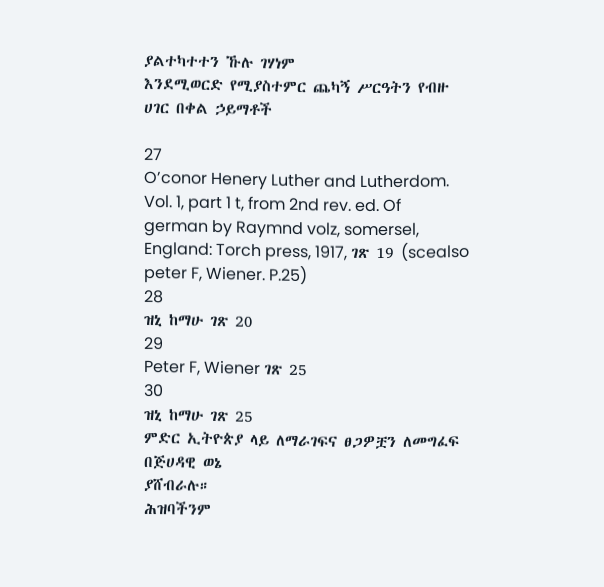ያልተካተተን ኹሉ ገሃነም
እንደሚወርድ የሚያስተምር ጨካኝ ሥርዓትን የብዙ ሀገር በቀል ኃይማቶች

27
O’conor Henery Luther and Lutherdom. Vol. 1, part 1 t, from 2nd rev. ed. Of
german by Raymnd volz, somersel, England: Torch press, 1917, ገጽ 19 (scealso
peter F, Wiener. P.25)
28
ዝኒ ከማሁ ገጽ 20
29
Peter F, Wiener ገጽ 25
30
ዝኒ ከማሁ ገጽ 25
ምድር ኢትዮጵያ ላይ ለማራገፍና ፀጋዎቿን ለመግፈፍ በጅሀዳዊ ወኔ
ያሸብራሉ።
ሕዝባችንም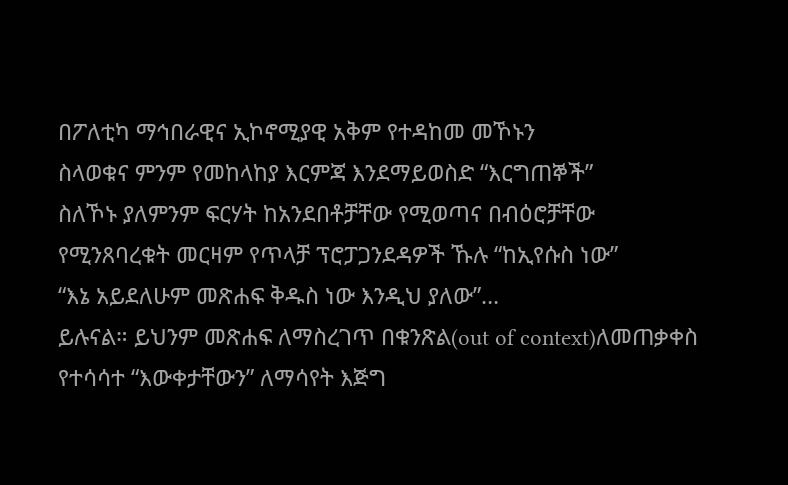በፖለቲካ ማኅበራዊና ኢኮኖሚያዊ አቅም የተዳከመ መኾኑን
ስላወቁና ምንም የመከላከያ እርምጃ እንደማይወስድ “እርግጠኞች”
ስለኾኑ ያለምንም ፍርሃት ከአንደበቶቻቸው የሚወጣና በብዕሮቻቸው
የሚንጸባረቁት መርዛም የጥላቻ ፕሮፓጋንደዳዎች ኹሉ “ከኢየሱስ ነው”
“እኔ አይደለሁም መጽሐፍ ቅዱስ ነው እንዲህ ያለው”…
ይሉናል። ይህንም መጽሐፍ ለማስረገጥ በቁንጽል(out of context)ለመጠቃቀስ
የተሳሳተ “እውቀታቸውን” ለማሳየት እጅግ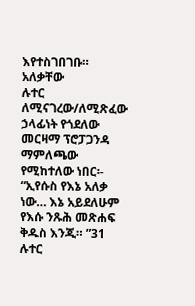እየተስገበገቡ። አለቃቸው
ሉተር ለሚናገረው/ለሚጽፈው ኃላፊነት የጎደለው መርዛማ ፕሮፓጋንዳ
ማምለጫው የሚከተለው ነበር፡-
“ኢየሱስ የእኔ አለቃ ነው… እኔ አይደለሁም የእሱ ንጹሕ መጽሐፍ
ቅዱስ እንጂ። ”31
ሉተር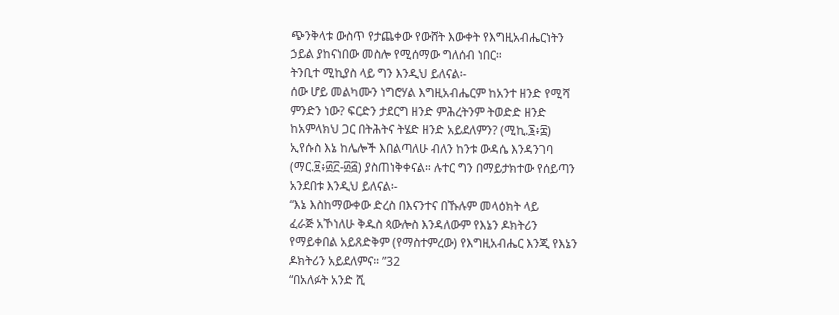ጭንቅላቱ ውስጥ የታጨቀው የውሸት እውቀት የእግዚአብሔርነትን
ኃይል ያከናነበው መስሎ የሚሰማው ግለሰብ ነበር።
ትንቢተ ሚኪያስ ላይ ግን እንዲህ ይለናል፡-
ሰው ሆይ መልካሙን ነግሮሃል እግዚአብሔርም ከአንተ ዘንድ የሚሻ
ምንድን ነው? ፍርድን ታደርግ ዘንድ ምሕረትንም ትወድድ ዘንድ
ከአምላክህ ጋር በትሕትና ትሄድ ዘንድ አይደለምን? (ሚኪ.፮፥፰)
ኢየሱስ እኔ ከሌሎች እበልጣለሁ ብለን ከንቱ ውዳሴ እንዳንገባ
(ማር.፱፥፴፫-፴፭) ያስጠነቅቀናል። ሉተር ግን በማይታክተው የሰይጣን
አንደበቱ እንዲህ ይለናል፡-
“እኔ እስከማውቀው ድረስ በእናንተና በኹሉም መላዕክት ላይ
ፈራጅ አኾነለሁ ቅዱስ ጳውሎስ እንዳለውም የእኔን ዶክትሪን
የማይቀበል አይጸድቅም (የማስተምረው) የእግዚአብሔር እንጂ የእኔን
ዶክትሪን አይደለምና። ”32
“በአለፉት አንድ ሺ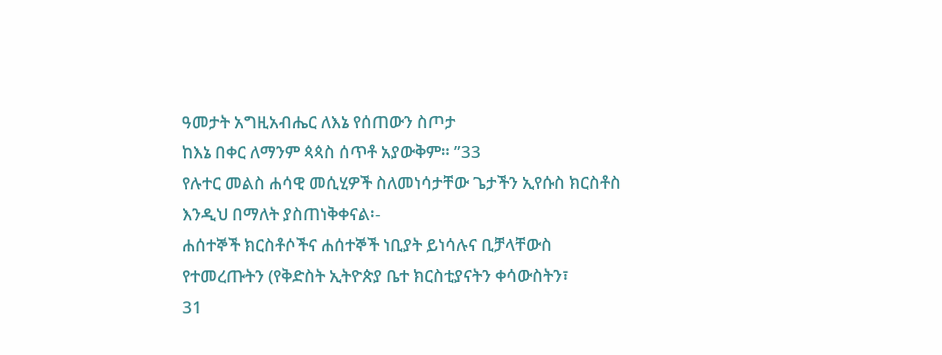ዓመታት አግዚአብሔር ለእኔ የሰጠውን ስጦታ
ከእኔ በቀር ለማንም ጳጳስ ሰጥቶ አያውቅም። ”33
የሉተር መልስ ሐሳዊ መሲሂዎች ስለመነሳታቸው ጌታችን ኢየሱስ ክርስቶስ
እንዲህ በማለት ያስጠነቅቀናል፡-
ሐሰተኞች ክርስቶሶችና ሐሰተኞች ነቢያት ይነሳሉና ቢቻላቸውስ
የተመረጡትን (የቅድስት ኢትዮጵያ ቤተ ክርስቲያናትን ቀሳውስትን፣
31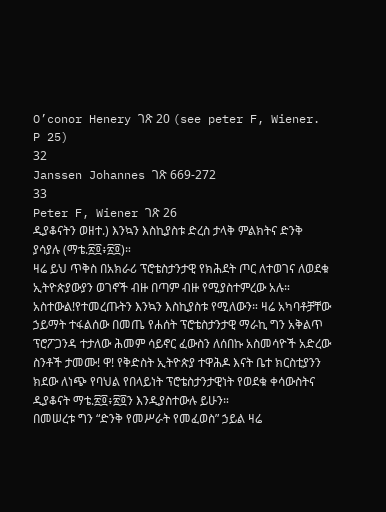O’conor Henery ገጽ 20 (see peter F, Wiener. P 25)
32
Janssen Johannes ገጽ 669-272
33
Peter F, Wiener ገጽ 26
ዲያቆናትን ወዘተ.) እንኳን እስኪያስቱ ድረስ ታላቅ ምልክትና ድንቅ
ያሳያሉ (ማቴ.፳፬፥፳፬)።
ዛሬ ይህ ጥቅስ በአክራሪ ፕሮቴስታንታዊ የክሕደት ጦር ለተወገና ለወደቁ
ኢትዮጵያውያን ወገኖች ብዙ በጣም ብዙ የሚያስተምረው አሉ።
አስተውል!የተመረጡትን እንኳን እስኪያስቱ የሚለውን። ዛሬ አካባቶቻቸው
ኃይማት ተፋልሰው በመጤ የሐሰት ፕሮቴስታንታዊ ማራኪ ግን አቅልጥ
ፕሮፖጋንዳ ተታለው ሕመም ሳይኖር ፈውስን ለሰበኩ አስመሳዮች አድረው
ስንቶች ታመሙ! ዋ! የቅድስት ኢትዮጵያ ተዋሕዶ እናት ቤተ ክርስቲያንን
ክደው ለነጭ የባህል የበላይነት ፕሮቴስታንታዊነት የወደቁ ቀሳውስትና
ዲያቆናት ማቴ.፳፬፥፳፬ን እንዲያስተውሉ ይሁን።
በመሠረቱ ግን “ድንቅ የመሥራት የመፈወስ” ኃይል ዛሬ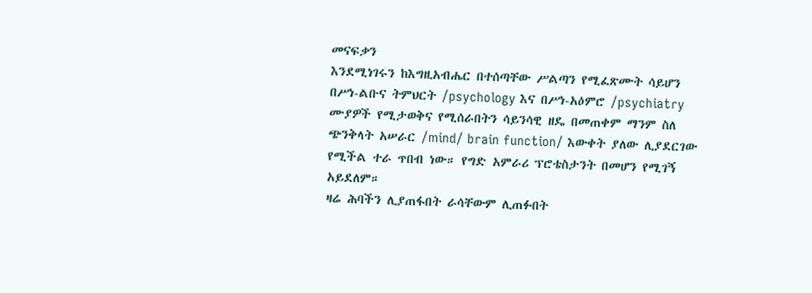መናፍቃን
እንደሚነገሩን ከእግዚአብሔር በተሰጣቸው ሥልጣን የሚፈጽሙት ሳይሆን
በሥነ-ልቡና ትምህርት /psychology እና በሥነ-አዕምሮ /psychiatry
ሙያዎች የሚታወቅና የሚሰራበትን ሳይንሳዊ ዘዴ በመጠቀም ማንም ስለ
ጭንቅላት አሠራር /mind/ brain function/ እውቀት ያለው ሊያደርገው
የሚችል ተራ ጥበብ ነው። የግድ አምራሪ ፕሮቴስታንት በመሆን የሚገኝ
አይደለም።
ዛሬ ሕባችን ሊያጠፋበት ራሳቸውም ሊጠፉበት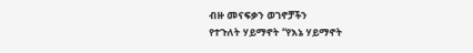ብዙ መናፍቃን ወገኖቻችን
የተጉለት ሃይማኖት “የእኔ ሃይማኖት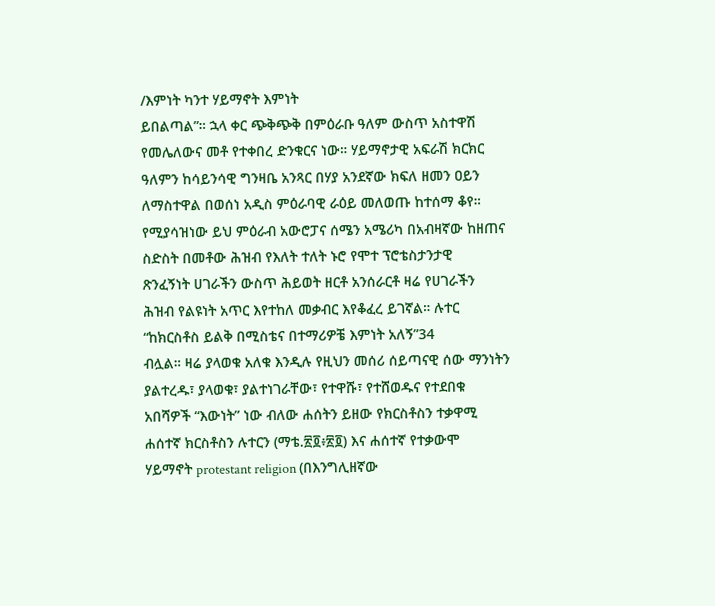/እምነት ካንተ ሃይማኖት እምነት
ይበልጣል”። ኋላ ቀር ጭቅጭቅ በምዕራቡ ዓለም ውስጥ አስተዋሽ
የመሌለውና መቶ የተቀበረ ድንቁርና ነው። ሃይማኖታዊ አፍራሽ ክርክር
ዓለምን ከሳይንሳዊ ግንዛቤ አንጻር በሃያ አንደኛው ክፍለ ዘመን ዐይን
ለማስተዋል በወሰነ አዲስ ምዕራባዊ ራዕይ መለወጡ ከተሰማ ቆየ።
የሚያሳዝነው ይህ ምዕራብ አውሮፓና ሰሜን አሜሪካ በአብዛኛው ከዘጠና
ስድስት በመቶው ሕዝብ የእለት ተለት ኑሮ የሞተ ፕሮቴስታንታዊ
ጽንፈኝነት ሀገራችን ውስጥ ሕይወት ዘርቶ አንሰራርቶ ዛሬ የሀገራችን
ሕዝብ የልዩነት አጥር እየተከለ መቃብር እየቆፈረ ይገኛል። ሉተር
“ከክርስቶስ ይልቅ በሚስቴና በተማሪዎቼ እምነት አለኝ”34
ብሏል። ዛሬ ያላወቁ አለቁ እንዲሉ የዚህን መሰሪ ሰይጣናዊ ሰው ማንነትን
ያልተረዱ፣ ያላወቁ፣ ያልተነገራቸው፣ የተዋሹ፣ የተሸወዱና የተደበቁ
አበሻዎች “እውነት” ነው ብለው ሐሰትን ይዘው የክርስቶስን ተቃዋሚ
ሐሰተኛ ክርስቶስን ሉተርን (ማቴ.፳፬፥፳፬) እና ሐሰተኛ የተቃውሞ
ሃይማኖት protestant religion (በእንግሊዘኛው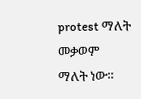protest ማለት መቃወም
ማለት ነው።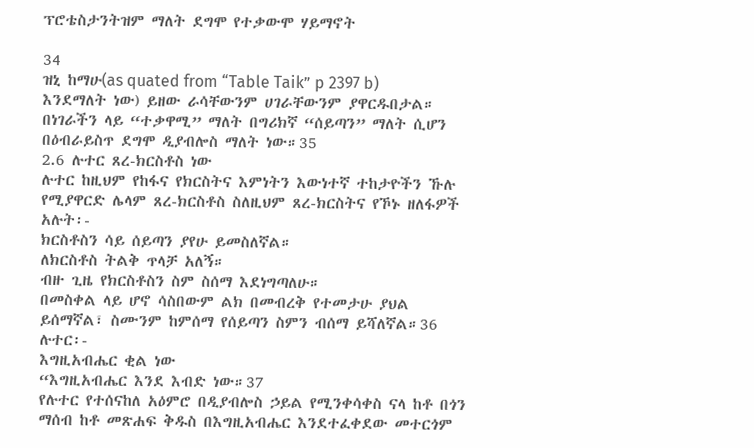ፕሮቴስታንትዝም ማለት ደግሞ የተቃውሞ ሃይማኖት

34
ዝኒ ከማሁ(as quated from “Table Taik” p 2397 b)
እንደማለት ነው) ይዘው ራሳቸውንም ሀገራቸውንም ያዋርዱበታል።
በነገራችን ላይ “ተቃዋሚ” ማለት በግሪክኛ “ሰይጣን” ማለት ሲሆን
በዕብራይስጥ ደግሞ ዲያብሎስ ማለት ነው።35
2.6 ሉተር ጸረ-ክርስቶስ ነው
ሉተር ከዚህም የከፋና የክርስትና እምነትን እውነተኛ ተከታዮችን ኹሉ
የሚያዋርድ ሌላም ጸረ-ክርስቶስ ስለዚህም ጸረ-ክርስትና የኾኑ ዘለፋዎች
አሉት፡-
ክርስቶስን ሳይ ሰይጣን ያየሁ ይመስለኛል።
ለክርስቶስ ትልቅ ጥላቻ አለኝ።
ብዙ ጊዜ የክርስቶስን ስም ስሰማ እደነግጣለሁ።
በመስቀል ላይ ሆኖ ሳስበውም ልክ በመብረቅ የተመታሁ ያህል
ይሰማኛል፣ ስሙንም ከምሰማ የሰይጣን ስምን ብሰማ ይሻለኛል።36
ሉተር፡-
እግዚአብሔር ቂል ነው
“እግዚአብሔር እንደ እብድ ነው።37
የሉተር የተሰናከለ አዕምሮ በዲያብሎስ ኃይል የሚንቀሳቀስ ናላ ከቶ በጎን
ማሰብ ከቶ መጽሐፍ ቅዱስ በእግዚአብሔር እንደተፈቀደው መተርጎም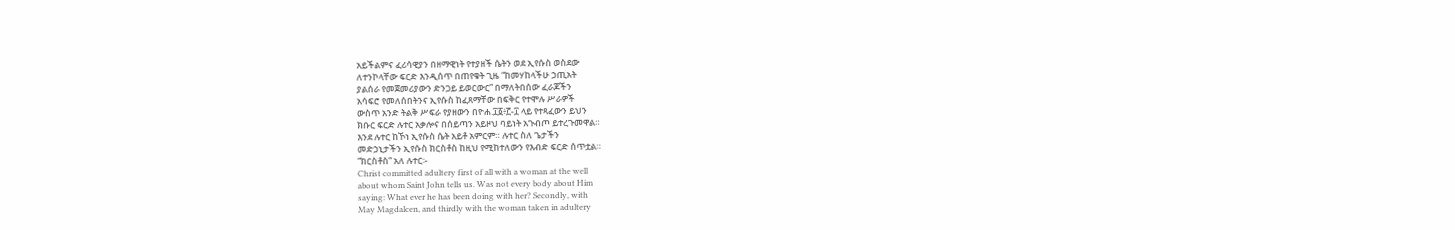አይችልምና ፈሪሳዊያን በዘማዊነት የተያዘች ሴትን ወደ ኢየሱስ ወስደው
ለተንኮላቸው ፍርድ እንዲሰጥ በጠየቁት ጊዜ “ከመሃከላችሁ ኃጢአት
ያልሰራ የመጀመሪያውን ድንጋይ ይወርውር” በማለትበሰው ፈራጆችን
አሳፍሮ የመለሰበትንና ኢየሱስ ከፈጸማቸው በፍቅር የተሞሉ ሥራዎች
ውስጥ አንድ ትልቅ ሥፍራ የያዘውን በዮሐ.፲፩፥፫-፲ ላይ የተጻፈውን ይህን
ክቡር ፍርድ ሉተር አቃሎና በሰይጣን አይዞህ ባይነት አጉብጦ ይተረጉመዋል።
እንደ ሉተር ከኾነ ኢየሱስ ሴት አይቶ አምርም። ሉተር ስለ ጌታችን
መድኃኒታችን ኢየሱስ ክርስቶስ ከዚህ የሚከተለውን የእብድ ፍርድ ሰጥቷል።
“ክርስቶስ” አለ ሉተር፡-
Christ committed adultery first of all with a woman at the well
about whom Saint John tells us. Was not every body about Him
saying: What ever he has been doing with her? Secondly, with
May Magdalcen, and thirdly with the woman taken in adultery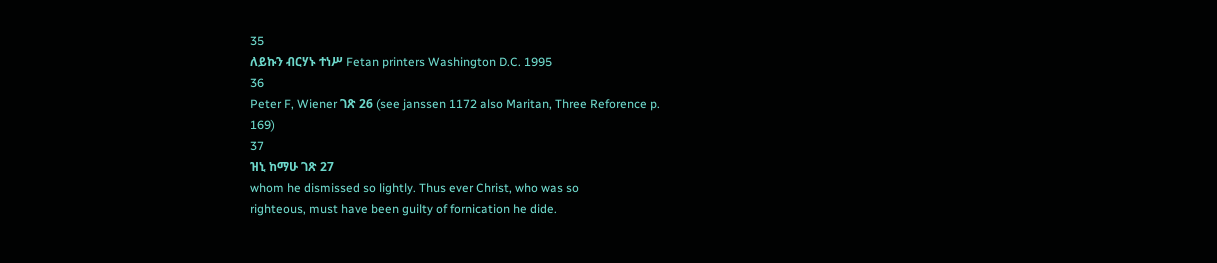35
ለይኩን ብርሃኑ ተነሥ Fetan printers Washington D.C. 1995
36
Peter F, Wiener ገጽ 26 (see janssen 1172 also Maritan, Three Reforence p.
169)
37
ዝኒ ከማሁ ገጽ 27
whom he dismissed so lightly. Thus ever Christ, who was so
righteous, must have been guilty of fornication he dide.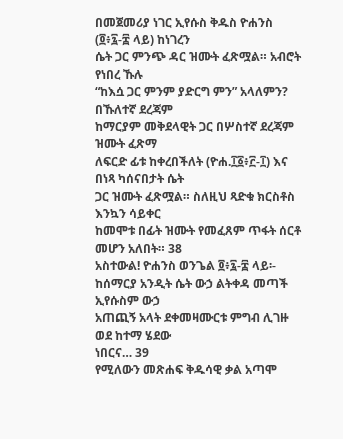በመጀመሪያ ነገር ኢየሱስ ቅዱስ ዮሐንስ (፬፥፯-፰ ላይ) ከነገረን
ሴት ጋር ምንጭ ዳር ዝሙት ፈጽሟል። አብሮት የነበረ ኹሉ
“ከእሷ ጋር ምንም ያድርግ ምን” አላለምን? በኹለተኛ ደረጃም
ከማርያም መቅደላዊት ጋር በሦስተኛ ደረጃም ዝሙት ፈጽማ
ለፍርድ ፊቱ ከቀረበችለት (ዮሐ.፲፩፥፫-፲) እና በነጻ ካሰናበታት ሴት
ጋር ዝሙት ፈጽሟል። ስለዚህ ጻድቁ ክርስቶስ እንኳን ሳይቀር
ከመሞቱ በፊት ዝሙት የመፈጸም ጥፋት ሰርቶ መሆን አለበት። 38
አስተውል! ዮሐንስ ወንጌል ፬፥፯-፰ ላይ፡-
ከሰማርያ አንዲት ሴት ውኃ ልትቀዳ መጣች ኢየሱስም ውኃ
አጠጪኝ አላት ደቀመዛሙርቱ ምግብ ሊገዙ ወደ ከተማ ሄደው
ነበርና… 39
የሚለውን መጽሐፍ ቅዱሳዊ ቃል አጣሞ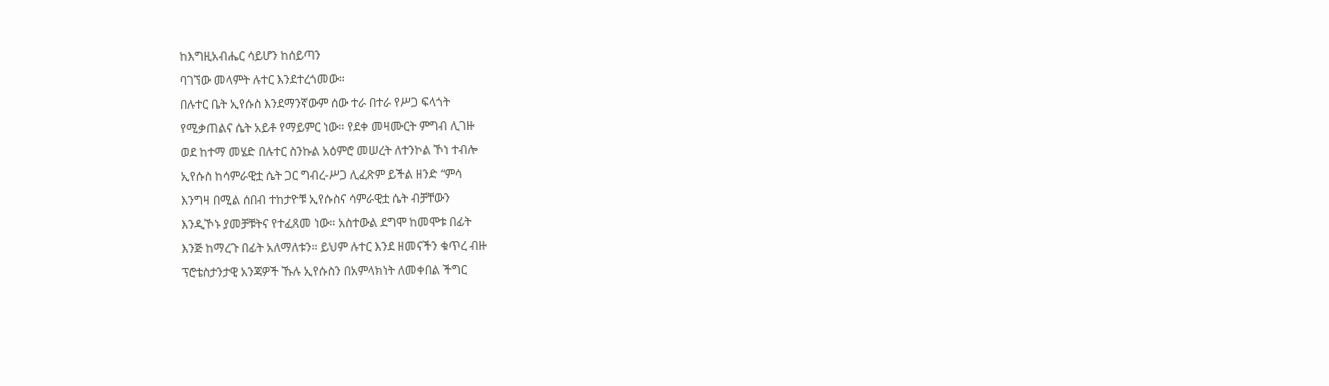ከእግዚአብሔር ሳይሆን ከሰይጣን
ባገኘው መላምት ሉተር እንደተረጎመው።
በሉተር ቤት ኢየሱስ እንደማንኛውም ሰው ተራ በተራ የሥጋ ፍላጎት
የሚቃጠልና ሴት አይቶ የማይምር ነው። የደቀ መዛሙርት ምግብ ሊገዙ
ወደ ከተማ መሄድ በሉተር ስንኩል አዕምሮ መሠረት ለተንኮል ኾነ ተብሎ
ኢየሱስ ከሳምራዊቷ ሴት ጋር ግብረ-ሥጋ ሊፈጽም ይችል ዘንድ “ምሳ
እንግዛ በሚል ሰበብ ተከታዮቹ ኢየሱስና ሳምራዊቷ ሴት ብቻቸውን
እንዲኾኑ ያመቻቹትና የተፈጸመ ነው። አስተውል ደግሞ ከመሞቱ በፊት
እንጅ ከማረጉ በፊት አለማለቱን። ይህም ሉተር እንደ ዘመናችን ቁጥረ ብዙ
ፕሮቴስታንታዊ አንጃዎች ኹሉ ኢየሱስን በአምላክነት ለመቀበል ችግር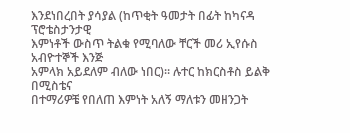እንደነበረበት ያሳያል (ከጥቂት ዓመታት በፊት ከካናዳ ፕሮቴስታንታዊ
እምነቶች ውስጥ ትልቁ የሚባለው ቸርች መሪ ኢየሱስ አብዮተኞች እንጅ
አምላክ አይደለም ብለው ነበር)። ሉተር ከክርስቶስ ይልቅ በሚስቴና
በተማሪዎቼ የበለጠ እምነት አለኝ ማለቱን መዘንጋት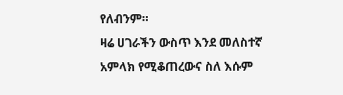የለብንም።
ዛሬ ሀገራችን ውስጥ እንደ መለስተኛ አምላክ የሚቆጠረውና ስለ እሱም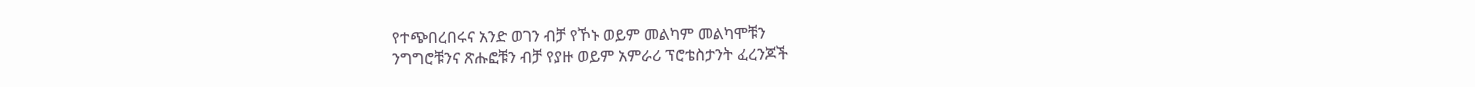የተጭበረበሩና አንድ ወገን ብቻ የኾኑ ወይም መልካም መልካሞቹን
ንግግሮቹንና ጽሑፎቹን ብቻ የያዙ ወይም አምራሪ ፕሮቴስታንት ፈረንጆች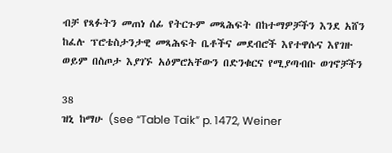ብቻ የጻፉትን መጠነ ሰፊ የትርጉም መጻሕፍት በከተማዎቻችን እንደ አሸን
ከፈሉ ፕሮቴስታንታዊ መጻሕፍት ቤቶችና መደብሮች እየተዋሱና እየገዙ
ወይም በስጦታ እያገኙ አዕምሮአቸውን በድንቁርና የሚያጣብቡ ወገኖቻችን

38
ዝኒ ከማሁ (see “Table Taik” p. 1472, Weiner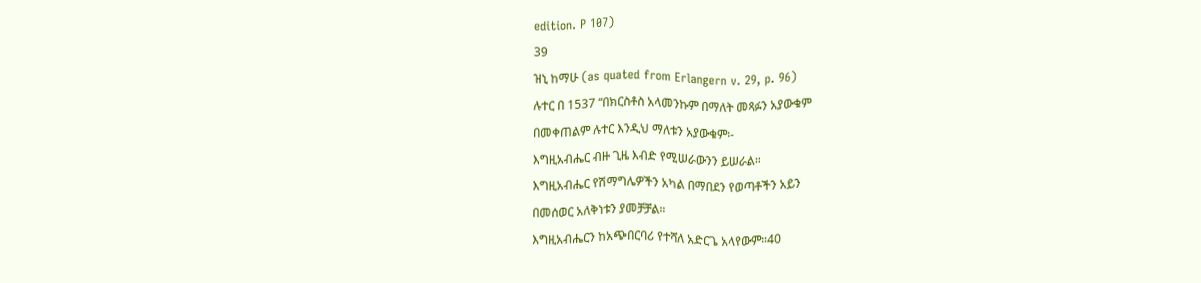edition. P 107)
39
ዝኒ ከማሁ (as quated from Erlangern v. 29, p. 96)
ሉተር በ 1537 “በክርስቶስ አላመንኩም በማለት መጻፉን አያውቁም
በመቀጠልም ሉተር እንዲህ ማለቱን አያውቁም፡-
እግዚአብሔር ብዙ ጊዜ እብድ የሚሠራውንን ይሠራል።
እግዚአብሔር የሽማግሌዎችን አካል በማበደን የወጣቶችን አይን
በመሰወር አለቅነቱን ያመቻቻል።
እግዚአብሔርን ከአጭበርባሪ የተሻለ አድርጌ አላየውም።40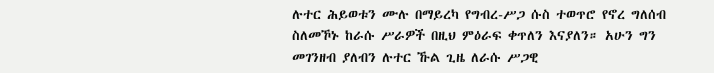ሉተር ሕይወቱን ሙሉ በማይረካ የግብረ-ሥጋ ሱስ ተወጥሮ የኖረ ግለሰብ
ስለመኾኑ ከራሱ ሥራዎች በዚህ ምዕራፍ ቀጥለን እናያለን። አሁን ግን
መገንዘብ ያለብን ሉተር ኹል ጊዜ ለራሱ ሥጋዊ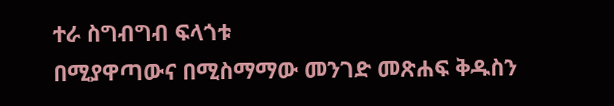ተራ ስግብግብ ፍላጎቱ
በሚያዋጣውና በሚስማማው መንገድ መጽሐፍ ቅዱስን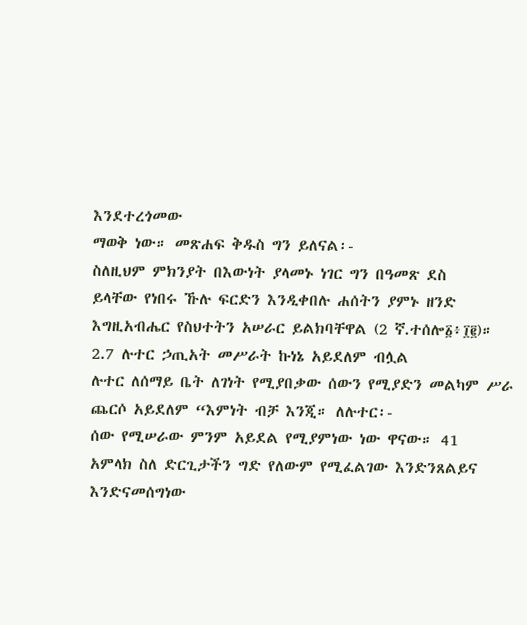እንደተረጎመው
ማወቅ ነው። መጽሐፍ ቅዱስ ግን ይለናል፡-
ስለዚህም ምክንያት በእውነት ያላመኑ ነገር ግን በዓመጽ ደስ
ይላቸው የነበሩ ኹሉ ፍርድን እንዲቀበሉ ሐሰትን ያምኑ ዘንድ
እግዚአብሔር የስህተትን አሠራር ይልክባቸዋል (2 ኛ.ተሰሎ፩፥፲፪)።
2.7 ሉተር ኃጢአት መሥራት ኩነኔ አይደለም ብሏል
ሉተር ለሰማይ ቤት ለገነት የሚያበቃው ሰውን የሚያድን መልካም ሥራ
ጨርሶ አይደለም “እምነት ብቻ እንጂ። ለሉተር፡-
ሰው የሚሠራው ምንም አይደል የሚያምነው ነው ዋናው። 41
አምላክ ስለ ድርጊታችን ግድ የለውም የሚፈልገው እንድንጸልይና
እንድናመሰግነው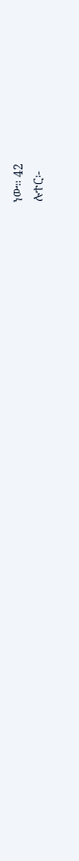ነው። 42
ሉተር፡-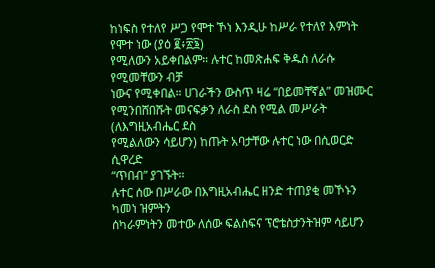ከነፍስ የተለየ ሥጋ የሞተ ኾነ እንዲሁ ከሥራ የተለየ እምነት
የሞተ ነው (ያዕ ፪፥፳፮)
የሚለውን አይቀበልም። ሉተር ከመጽሐፍ ቅዱስ ለራሱ የሚመቸውን ብቻ
ነውና የሚቀበል። ሀገራችን ውስጥ ዛሬ “በይመቸኛል” መዝሙር
የሚንበሸበሹት መናፍቃን ለራስ ደስ የሚል መሥራት (ለእግዚአብሔር ደስ
የሚልለውን ሳይሆን) ከጡት አባታቸው ሉተር ነው በሲወርድ ሲዋረድ
“ጥበብ” ያገኙት።
ሉተር ሰው በሥራው በእግዚአብሔር ዘንድ ተጠያቂ መኾኑን ካመነ ዝምትን
ሰካራምነትን መተው ለሰው ፍልስፍና ፕሮቴስታንትዝም ሳይሆን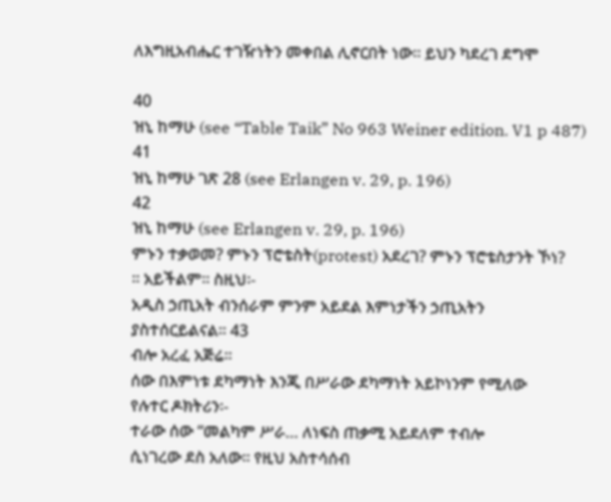ለእግዚአብሔር ተገዥነትን መቀበል ሊኖርበት ነው። ይህን ካደረገ ደግሞ

40
ዝኒ ከማሁ (see “Table Taik” No 963 Weiner edition. V1 p 487)
41
ዝኒ ከማሁ ገጽ 28 (see Erlangen v. 29, p. 196)
42
ዝኒ ከማሁ (see Erlangen v. 29, p. 196)
ምኑን ተቃወመ? ምኑን ፕሮቴስት(protest) አደረገ? ምኑን ፕሮቴስታንት ኾነ?
። አይችልም። ስዚህ፡-
አዲስ ኃጢአት ብንሰራም ምንም አይደል እምነታችን ኃጢአትን
ያስተሰርይልናል። 43
ብሎ አረፈ አጅሬ።
ሰው በእምነቱ ደካማነት እንጂ በሥራው ደካማነት አይኮነንም የሚለው
የሉተር ዶክትሪን፡-
ተራው ሰው “መልካም ሥራ… ለነፍስ ጠቃሚ አይደለም ተብሎ
ሲነገረው ደስ አለው። የዚህ አስተሳሰብ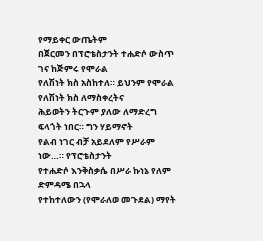የማይቀር ውጤትም
በጀርመን በፕሮቴስታንት ተሐድሶ ውስጥ ገና ከጅምሩ የሞራል
የለሽነት ክስ አስከተለ። ይህንም የሞራል የለሽነት ክስ ለማስቀረትና
ሕይወትን ትርጉም ያለው ለማድረግ ፍላጎት ነበር። ግን ሃይማኖት
የልብ ነገር ብቻ አይደለም የሥራም ነው…። የፕሮቴስታንት
የተሐድሶ እንቅስቃሴ በሥራ ኩነኔ የለም ድምዳሜ በኋላ
የተከተለውን (የሞራለወ መጉደል) ማየት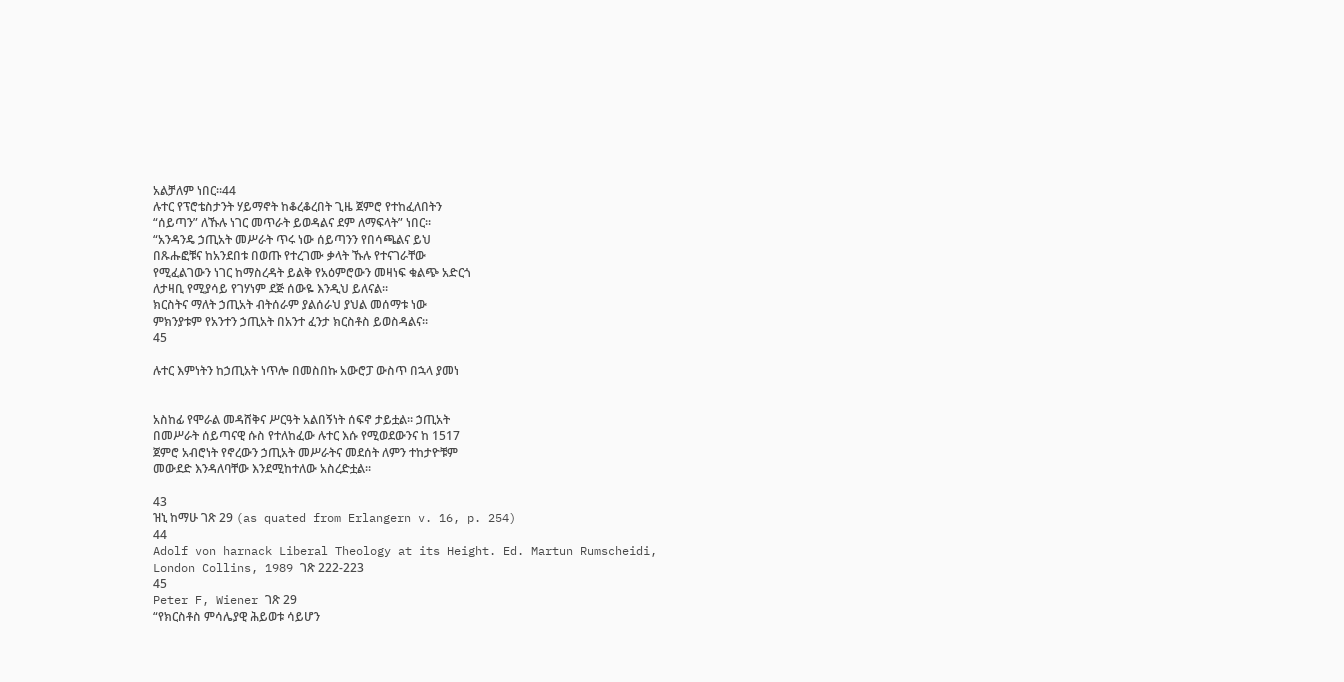አልቻለም ነበር።44
ሉተር የፕሮቴስታንት ሃይማኖት ከቆረቆረበት ጊዜ ጀምሮ የተከፈለበትን
“ሰይጣን” ለኹሉ ነገር መጥራት ይወዳልና ደም ለማፍላት” ነበር።
“አንዳንዴ ኃጢአት መሥራት ጥሩ ነው ሰይጣንን የበሳጫልና ይህ
በጹሑፎቹና ከአንደበቱ በወጡ የተረገሙ ቃላት ኹሉ የተናገራቸው
የሚፈልገውን ነገር ከማስረዳት ይልቅ የአዕምሮውን መዛነፍ ቁልጭ አድርጎ
ለታዛቢ የሚያሳይ የገሃነም ደጅ ሰውዬ እንዲህ ይለናል።
ክርስትና ማለት ኃጢአት ብትሰራም ያልሰራህ ያህል መሰማቱ ነው
ምክንያቱም የአንተን ኃጢአት በአንተ ፈንታ ክርስቶስ ይወስዳልና።
45

ሉተር እምነትን ከኃጢአት ነጥሎ በመስበኩ አውሮፓ ውስጥ በኋላ ያመነ


አስከፊ የሞራል መዳሸቅና ሥርዓት አልበኝነት ሰፍኖ ታይቷል። ኃጢአት
በመሥራት ሰይጣናዊ ሱስ የተለከፈው ሉተር እሱ የሚወደውንና ከ 1517
ጀምሮ አብሮነት የኖረውን ኃጢአት መሥራትና መደሰት ለምን ተከታዮቹም
መውደድ እንዳለባቸው እንደሚከተለው አስረድቷል።

43
ዝኒ ከማሁ ገጽ 29 (as quated from Erlangern v. 16, p. 254)
44
Adolf von harnack Liberal Theology at its Height. Ed. Martun Rumscheidi,
London Collins, 1989 ገጽ 222-223
45
Peter F, Wiener ገጽ 29
“የክርስቶስ ምሳሌያዊ ሕይወቱ ሳይሆን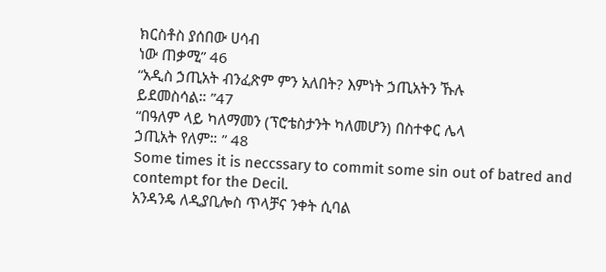ክርስቶስ ያሰበው ሀሳብ
ነው ጠቃሚ” 46
“አዲስ ኃጢአት ብንፈጽም ምን አለበት? እምነት ኃጢአትን ኹሉ
ይደመስሳል። ”47
“በዓለም ላይ ካለማመን (ፕሮቴስታንት ካለመሆን) በስተቀር ሌላ
ኃጢአት የለም። ” 48
Some times it is neccssary to commit some sin out of batred and
contempt for the Decil.
አንዳንዴ ለዲያቢሎስ ጥላቻና ንቀት ሲባል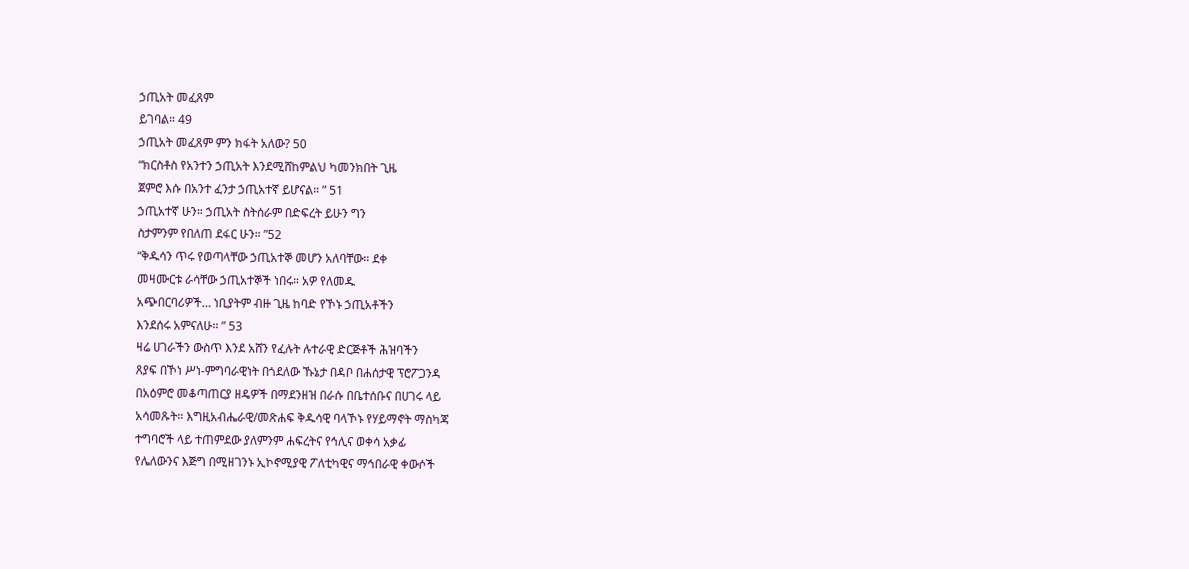ኃጢአት መፈጸም
ይገባል። 49
ኃጢአት መፈጸም ምን ክፋት አለው? 50
“ክርስቶስ የአንተን ኃጢአት እንደሚሸከምልህ ካመንክበት ጊዜ
ጀምሮ እሱ በአንተ ፈንታ ኃጢአተኛ ይሆናል። ” 51
ኃጢአተኛ ሁን። ኃጢአት ስትሰራም በድፍረት ይሁን ግን
ስታምንም የበለጠ ደፋር ሁን። ”52
“ቅዱሳን ጥሩ የወጣላቸው ኃጢአተኞ መሆን አለባቸው። ደቀ
መዛሙርቱ ራሳቸው ኃጢአተኞች ነበሩ። አዎ የለመዱ
አጭበርባሪዎች… ነቢያትም ብዙ ጊዜ ከባድ የኾኑ ኃጢአቶችን
እንደሰሩ አምናለሁ። ” 53
ዛሬ ሀገራችን ውስጥ እንደ አሸን የፈሉት ሉተራዊ ድርጅቶች ሕዝባችን
ጸያፍ በኾነ ሥነ-ምግባራዊነት በጎደለው ኹኔታ በዳቦ በሐሰታዊ ፕሮፖጋንዳ
በአዕምሮ መቆጣጠርያ ዘዴዎች በማደንዘዝ በራሱ በቤተሰቡና በሀገሩ ላይ
አሳመጹት። እግዚአብሔራዊ/መጽሐፍ ቅዱሳዊ ባላኾኑ የሃይማኖት ማስካጃ
ተግባሮች ላይ ተጠምደው ያለምንም ሐፍረትና የኅሊና ወቀሳ አቃፊ
የሌለውንና እጅግ በሚዘገንኑ ኢኮኖሚያዊ ፖለቲካዊና ማኅበራዊ ቀውሶች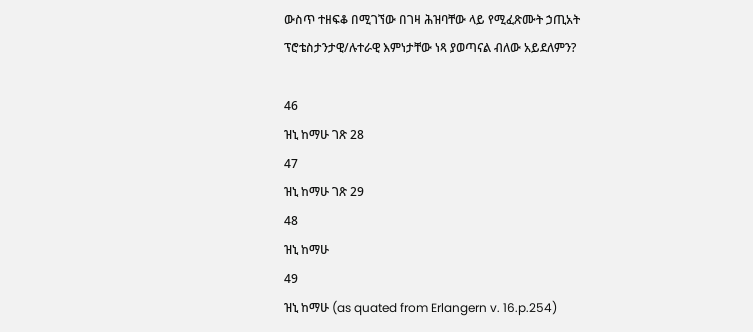ውስጥ ተዘፍቆ በሚገኘው በገዛ ሕዝባቸው ላይ የሚፈጽሙት ኃጢአት
ፕሮቴስታንታዊ/ሉተራዊ እምነታቸው ነጻ ያወጣናል ብለው አይደለምን?

46
ዝኒ ከማሁ ገጽ 28
47
ዝኒ ከማሁ ገጽ 29
48
ዝኒ ከማሁ
49
ዝኒ ከማሁ (as quated from Erlangern v. 16.p.254)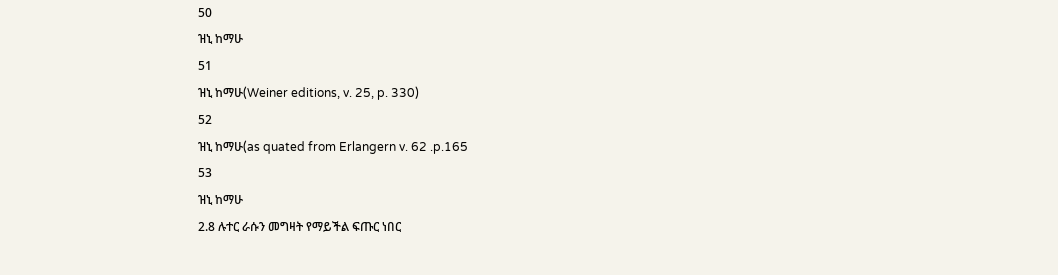50
ዝኒ ከማሁ
51
ዝኒ ከማሁ(Weiner editions, v. 25, p. 330)
52
ዝኒ ከማሁ(as quated from Erlangern v. 62 .p.165
53
ዝኒ ከማሁ
2.8 ሉተር ራሱን መግዛት የማይችል ፍጡር ነበር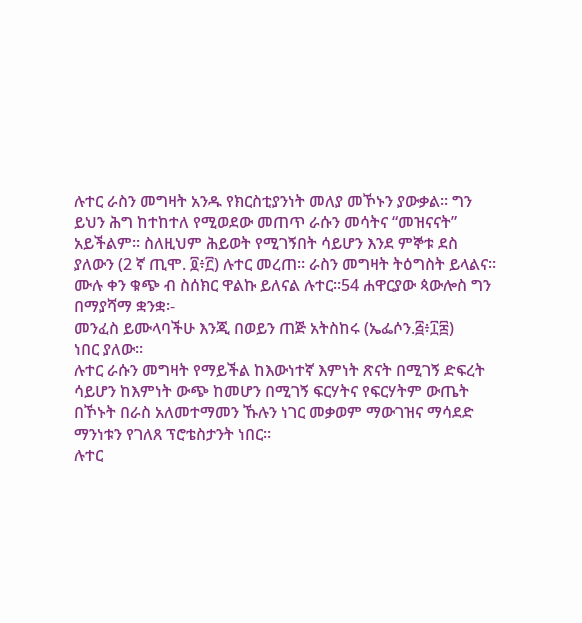ሉተር ራስን መግዛት አንዱ የክርስቲያንነት መለያ መኾኑን ያውቃል። ግን
ይህን ሕግ ከተከተለ የሚወደው መጠጥ ራሱን መሳትና “መዝናናት”
አይችልም። ስለዚህም ሕይወት የሚገኝበት ሳይሆን እንደ ምኞቱ ደስ
ያለውን (2 ኛ ጢሞ. ፬፥፫) ሉተር መረጠ። ራስን መግዛት ትዕግስት ይላልና።
ሙሉ ቀን ቁጭ ብ ስሰክር ዋልኩ ይለናል ሉተር።54 ሐዋርያው ጳውሎስ ግን
በማያሻማ ቋንቋ፡-
መንፈስ ይሙላባችሁ እንጂ በወይን ጠጅ አትስከሩ (ኤፌሶን.፭፥፲፰)
ነበር ያለው።
ሉተር ራሱን መግዛት የማይችል ከእውነተኛ እምነት ጽናት በሚገኝ ድፍረት
ሳይሆን ከእምነት ውጭ ከመሆን በሚገኝ ፍርሃትና የፍርሃትም ውጤት
በኾኑት በራስ አለመተማመን ኹሉን ነገር መቃወም ማውገዝና ማሳደድ
ማንነቱን የገለጸ ፕሮቴስታንት ነበር።
ሉተር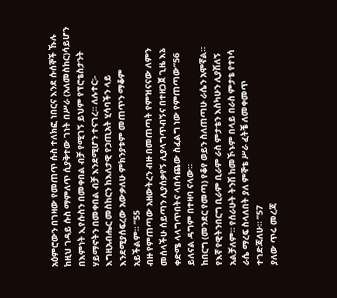አዕምሮውን በገዛው የመጠጥ ሱስ ተለክፎ ነበርና እንደ ሱሰኞች ኹሉ
ከዚህ ገዳይ ሱስ ማምለጥ ሲያቅተው ገነት በሥራ (አለመስከር)ሳይሆን
በእምነት ኢየሱስን በመቀበል ብቻ የሚገኝ ይህም የፕሮቴስታንት
ሃይማኖትን በመቀበል ብቻ እንደሚሆን ተናገረ። ለሉተር፡-
እግዚአብሔር መስከርን ከእለታዊ የኃጢአት ሂሳባችን ላይ
እንደሚያሰፍረው አውቃለሁ ምክንያቱም መጠጥን ማቆም
አይችልም። ”55
ብዙ የምጠጣው አዘውትረን ብዙ በመጠጣት የምዝናናው ለምን
መሰላችሁ ሰይጣን ሊያሰቃየኝ ሊያላግጥብኝና በተዘጋጀ ጊዜ እኔ
ቀድሜ ላላግጥበትና ላበሳጨው ስፈልግ ነው የምጠጣው”56
ይለናል ዳግም በተዛባ ናላው።
ከበርግ (መንደር የመጣ) የቆየ ወይን ስለጠጣሁ ራሴን አሞኛል።
የእኛ የዊትንበርግ ቢራም ቢራም ራስ ምታቴን እስካሁን ሊያሽለኝ
አልቻለም። የሰራሁት ትንሽ ከመኾኑም በላይ በራስ ምታቴ የተነሳ
ራሴ ማረፍ ስላለበት ያለ ምኞቴ ሥራ ፈትቼ ለመቀመጥ
ተገድጃለሁ። ”57
ያለው ጥሩ መረጃ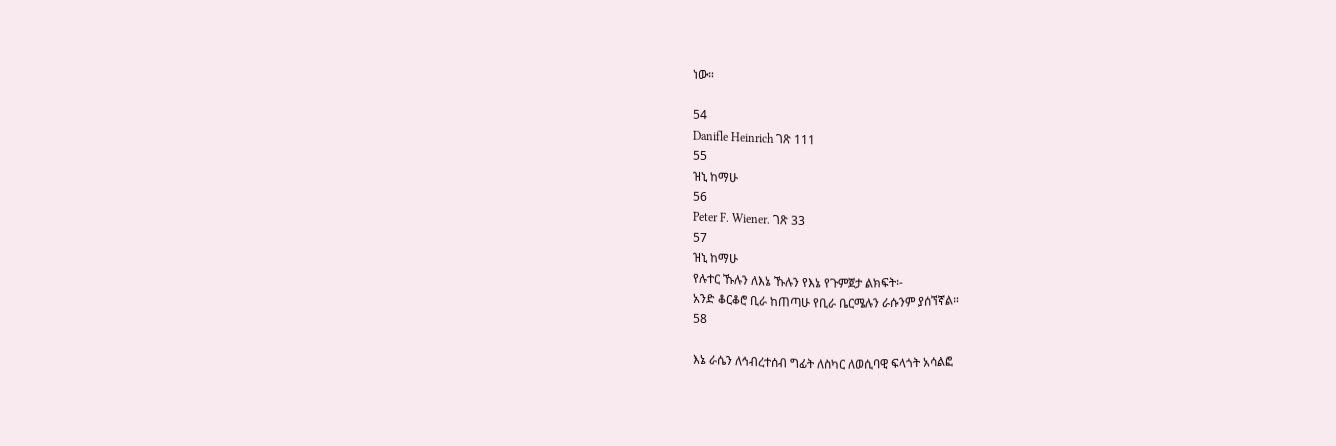ነው።

54
Danifle Heinrich ገጽ 111
55
ዝኒ ከማሁ
56
Peter F. Wiener. ገጽ 33
57
ዝኒ ከማሁ
የሉተር ኹሉን ለእኔ ኹሉን የእኔ የጉምጀታ ልክፍት፡-
አንድ ቆርቆሮ ቢራ ከጠጣሁ የቢራ ቤርሜሉን ራሱንም ያሰኘኛል።
58

እኔ ራሴን ለኅብረተሰብ ግፊት ለስካር ለወሲባዊ ፍላጎት አሳልፎ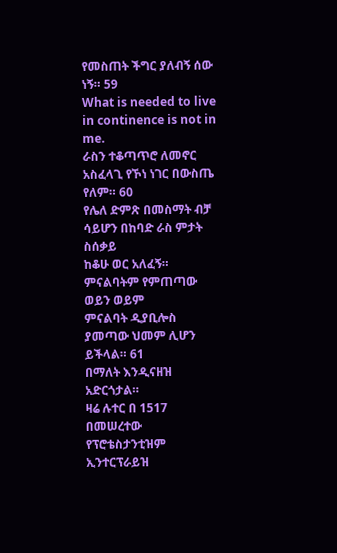የመስጠት ችግር ያለብኝ ሰው ነኝ። 59
What is needed to live in continence is not in me.
ራስን ተቆጣጥሮ ለመኖር አስፈላጊ የኾነ ነገር በውስጤ የለም። 60
የሌለ ድምጽ በመስማት ብቻ ሳይሆን በከባድ ራስ ምታት ስሰቃይ
ከቆሁ ወር አለፈኝ። ምናልባትም የምጠጣው ወይን ወይም
ምናልባት ዲያቢሎስ ያመጣው ህመም ሊሆን ይችላል። 61
በማለት እንዲናዘዝ አድርጎታል።
ዛሬ ሉተር በ 1517 በመሠረተው የፕሮቴስታንቲዝም ኢንተርፕራይዝ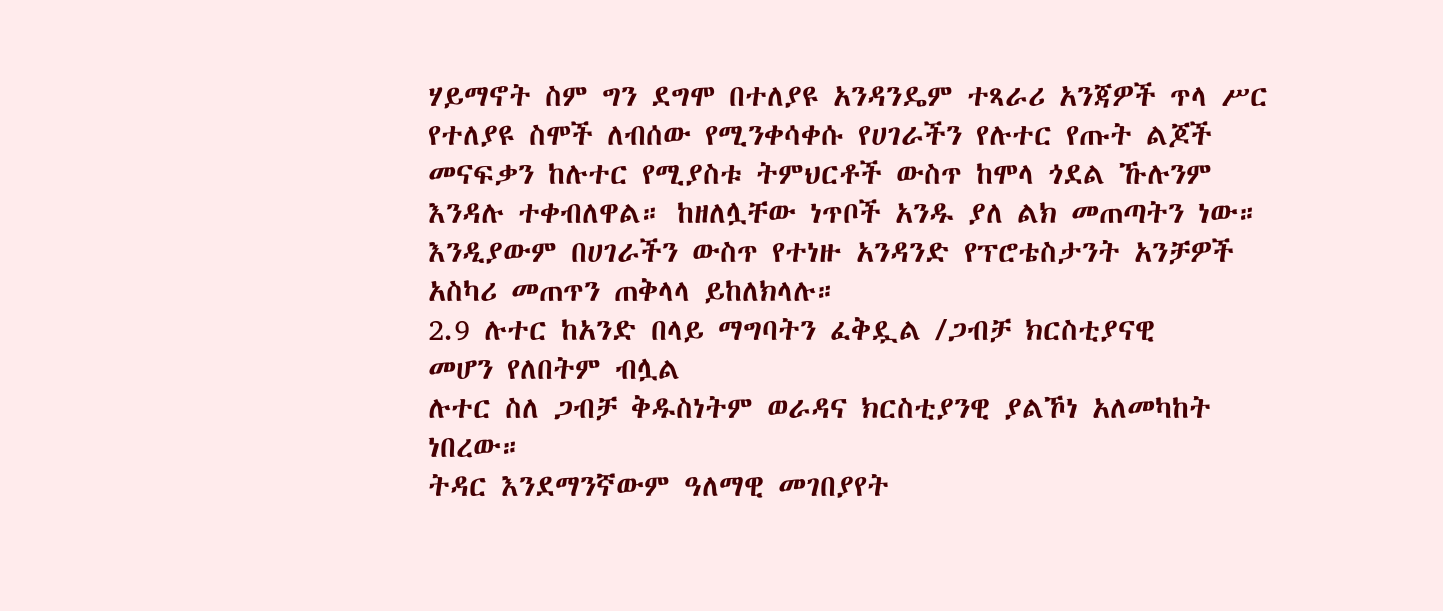ሃይማኖት ስም ግን ደግሞ በተለያዩ አንዳንዴም ተጻራሪ አንጃዎች ጥላ ሥር
የተለያዩ ስሞች ለብሰው የሚንቀሳቀሱ የሀገራችን የሉተር የጡት ልጆች
መናፍቃን ከሉተር የሚያስቱ ትምህርቶች ውስጥ ከሞላ ጎደል ኹሉንም
እንዳሉ ተቀብለዋል። ከዘለሏቸው ነጥቦች አንዱ ያለ ልክ መጠጣትን ነው።
እንዲያውም በሀገራችን ውስጥ የተነዙ አንዳንድ የፕሮቴስታንት አንቻዎች
አስካሪ መጠጥን ጠቅላላ ይከለክላሉ።
2.9 ሉተር ከአንድ በላይ ማግባትን ፈቅዷል /ጋብቻ ክርስቲያናዊ
መሆን የለበትም ብሏል
ሉተር ስለ ጋብቻ ቅዱስነትም ወራዳና ክርስቲያንዊ ያልኾነ አለመካከት
ነበረው።
ትዳር እንደማንኛውም ዓለማዊ መገበያየት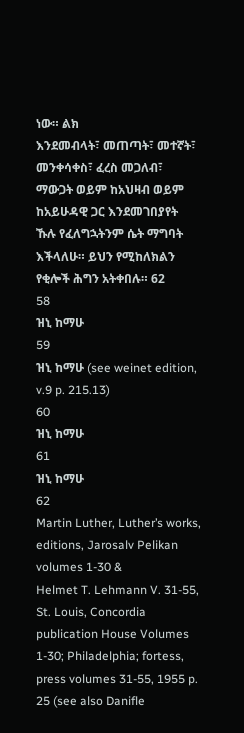ነው። ልክ
እንደመብላት፣ መጠጣት፣ መተኛት፣ መንቀሳቀስ፣ ፈረስ መጋለብ፣
ማውጋት ወይም ከአህዛብ ወይም ከአይሁዳዊ ጋር እንደመገበያየት
ኹሉ የፈለግኋትንም ሴት ማግባት እችላለሁ። ይህን የሚከለክልን
የቂሎች ሕግን አትቀበሉ። 62
58
ዝኒ ከማሁ
59
ዝኒ ከማሁ (see weinet edition, v.9 p. 215.13)
60
ዝኒ ከማሁ
61
ዝኒ ከማሁ
62
Martin Luther, Luther’s works, editions, Jarosalv Pelikan volumes 1-30 &
Helmet T. Lehmann V. 31-55, St. Louis, Concordia publication House Volumes
1-30; Philadelphia; fortess, press volumes 31-55, 1955 p. 25 (see also Danifle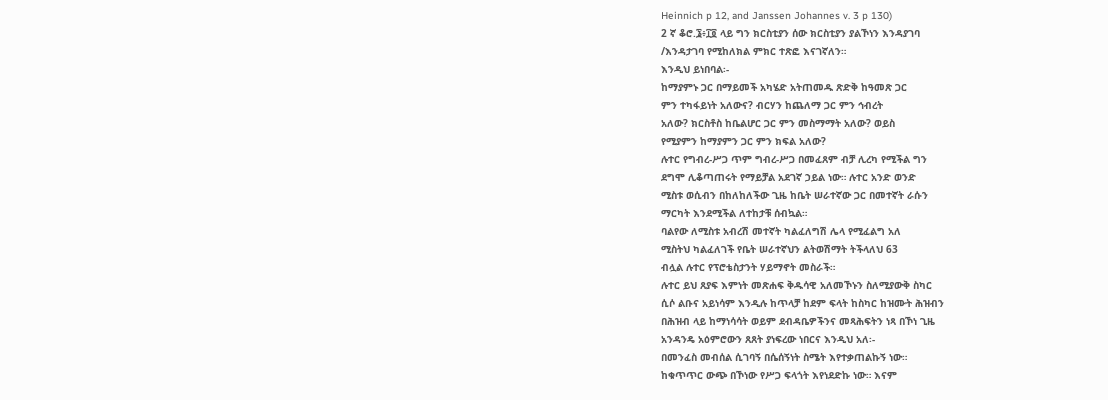Heinnich p 12, and Janssen Johannes v. 3 p 130)
2 ኛ ቆሮ.፮፥፲፬ ላይ ግን ክርስቲያን ሰው ክርስቲያን ያልኾነን እንዳያገባ
/እንዳታገባ የሚከለክል ምክር ተጽፎ እናገኛለን።
እንዲህ ይነበባል፡-
ከማያምኑ ጋር በማይመች አካሄድ አትጠመዱ ጽድቅ ከዓመጽ ጋር
ምን ተካፋይነት አለውና? ብርሃን ከጨለማ ጋር ምን ኅብረት
አለው? ክርስቶስ ከቤልሆር ጋር ምን መስማማት አለው? ወይስ
የሚያምን ከማያምን ጋር ምን ክፍል አለው?
ሉተር የግብረ-ሥጋ ጥም ግብረ-ሥጋ በመፈጸም ብቻ ሊረካ የሚችል ግን
ደግሞ ሊቆጣጠሩት የማይቻል አደገኛ ኃይል ነው። ሉተር አንድ ወንድ
ሚስቱ ወሲብን በከለከለችው ጊዜ ከቤት ሠራተኛው ጋር በመተኛት ራሱን
ማርካት እንደሚችል ለተከታቹ ሰብኳል።
ባልየው ለሚስቱ አብረሽ መተኛት ካልፈለግሽ ሌላ የሚፈልግ አለ
ሚስትህ ካልፈለገች የቤት ሠራተኛህን ልትወሽማት ትችላለህ 63
ብሏል ሉተር የፕሮቴስታንት ሃይማኖት መስራች።
ሉተር ይህ ጸያፍ እምነት መጽሐፍ ቅዱሳዊ አለመኾኑን ስለሚያውቅ ስካር
ሲሶ ልቡና አይነሳም እንዲሉ ከጥላቻ ከደም ፍላት ከስካር ከዝሙት ሕዝብን
በሕዝብ ላይ ከማነሳሳት ወይም ደብዳቤዎችንና መጻሕፍትን ነጻ በኾነ ጊዜ
አንዳንዴ አዕምሮውን ጸጸት ያነፍረው ነበርና እንዲህ አለ፡-
በመንፈስ መብሰል ሲገባኝ በሴሰኝነት ስሜት እየተቃጠልኩኝ ነው።
ከቁጥጥር ውጭ በኾነው የሥጋ ፍላጎት እየነደድኩ ነው። እናም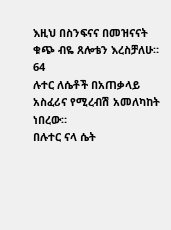እዚህ በስንፍናና በመዝናናት ቁጭ ብዬ ጸሎቴን እረስቻለሁ። 64
ሉተር ለሴቶች በአጠቃላይ አስፈሪና የሚረብሽ አመለካከት ነበረው።
በሉተር ናላ ሴት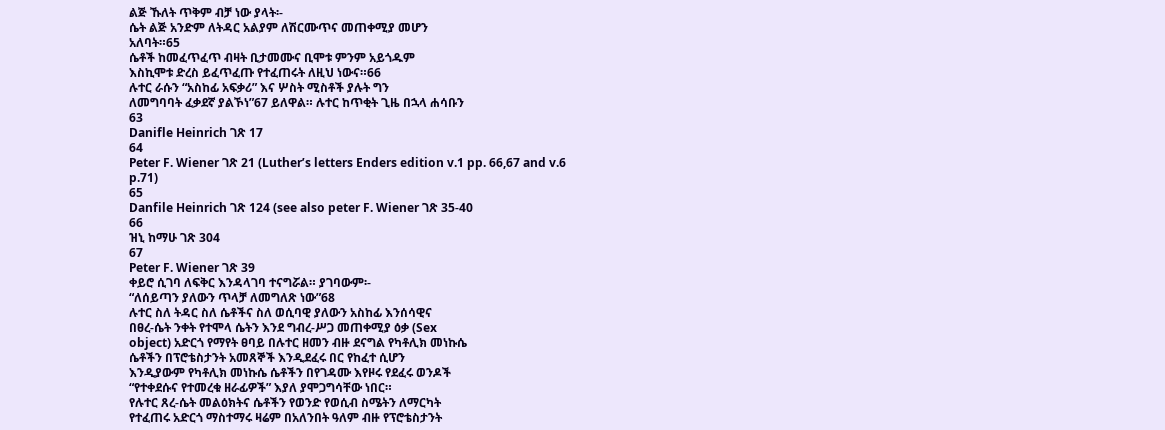ልጅ ኹለት ጥቅም ብቻ ነው ያላት፡-
ሴት ልጅ አንድም ለትዳር አልያም ለሽርሙጥና መጠቀሚያ መሆን
አለባት።65
ሴቶች ከመፈጥፈጥ ብዛት ቢታመሙና ቢሞቱ ምንም አይጎዱም
እስኪሞቱ ድረስ ይፈጥፈጡ የተፈጠሩት ለዚህ ነውና።66
ሉተር ራሱን “አስከፊ አፍቃሪ” እና ሦስት ሚስቶች ያሉት ግን
ለመግባባት ፈቃደኛ ያልኾነ”67 ይለዋል። ሉተር ከጥቂት ጊዜ በኋላ ሐሳቡን
63
Danifle Heinrich ገጽ 17
64
Peter F. Wiener ገጽ 21 (Luther’s letters Enders edition v.1 pp. 66,67 and v.6
p.71)
65
Danfile Heinrich ገጽ 124 (see also peter F. Wiener ገጽ 35-40
66
ዝኒ ከማሁ ገጽ 304
67
Peter F. Wiener ገጽ 39
ቀይሮ ሲገባ ለፍቅር እንዳላገባ ተናግሯል። ያገባውም፡-
“ለሰይጣን ያለውን ጥላቻ ለመግለጽ ነው”68
ሉተር ስለ ትዳር ስለ ሴቶችና ስለ ወሲባዊ ያለውን አስከፊ እንሰሳዊና
በፀረ-ሴት ንቀት የተሞላ ሴትን እንደ ግብረ-ሥጋ መጠቀሚያ ዕቃ (Sex
object) አድርጎ የማየት ፀባይ በሉተር ዘመን ብዙ ደናግል የካቶሊክ መነኩሴ
ሴቶችን በፕሮቴስታንት አመጸኞች እንዲደፈሩ በር የከፈተ ሲሆን
እንዲያውም የካቶሊክ መነኩሴ ሴቶችን በየገዳሙ እየዞሩ የደፈሩ ወንዶች
“የተቀደሱና የተመረቁ ዘራፊዎች” እያለ ያሞጋግሳቸው ነበር።
የሉተር ጸረ-ሴት መልዕክትና ሴቶችን የወንድ የወሲብ ስሜትን ለማርካት
የተፈጠሩ አድርጎ ማስተማሩ ዛሬም በአለንበት ዓለም ብዙ የፕሮቴስታንት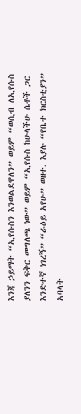እንጃ ኃይማት “ኢየሱስን እንወልደዋለን” ወይም “ወሲብ ለኢየሱስ
ያለንን ፍቅር መግለጫ ነው” ወይም “ኢየሱስ ከሁላችሁ ሴቶች ጋር
እንድተኛ ነገረኝ” “ራዕይ አየሁ” ወዘተ. እያሉ “የቤተ ክርስቲያን”
አባላት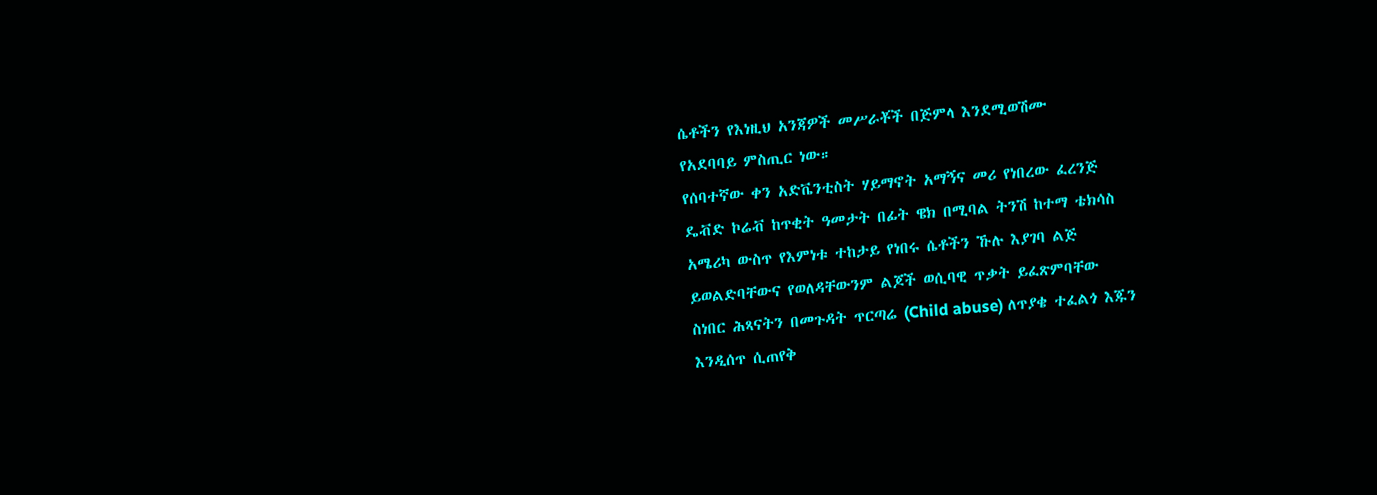ሴቶችን የእነዚህ አንጃዎች መሥራቾች በጅምላ እንደሚወሽሙ
የአደባባይ ምስጢር ነው።
የሰባተኛው ቀን አድቬንቲስት ሃይማኖት አማኝና መሪ የነበረው ፈረንጅ
ዴቭድ ኮሬቭ ከጥቂት ዓመታት በፊት ዌክ በሚባል ትንሽ ከተማ ቴክሳስ
አሜሪካ ውስጥ የእምነቱ ተከታይ የነበሩ ሴቶችን ኹሉ እያገባ ልጅ
ይወልድባቸውና የወለዳቸውንም ልጆች ወሲባዊ ጥቃት ይፈጽምባቸው
ስነበር ሕጻናትን በመጉዳት ጥርጣሬ (Child abuse) ለጥያቄ ተፈልጎ እጁን
እንዲሰጥ ሲጠየቅ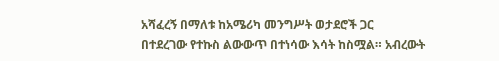አሻፈረኝ በማለቱ ከአሜሪካ መንግሥት ወታደሮች ጋር
በተደረገው የተኩስ ልውውጥ በተነሳው እሳት ከስሟል። አብረውት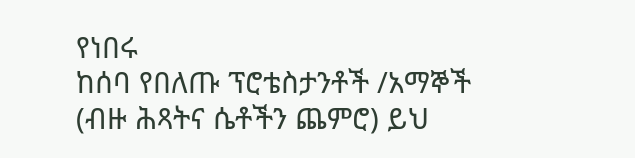የነበሩ
ከሰባ የበለጡ ፕሮቴስታንቶች /አማኞች (ብዙ ሕጻትና ሴቶችን ጨምሮ) ይህ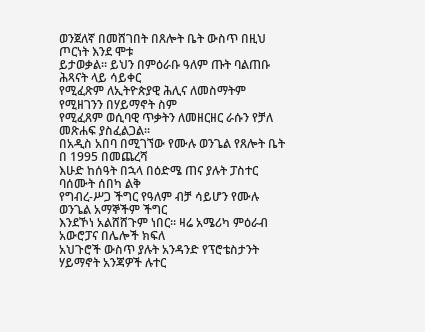ወንጀለኛ በመሸገበት በጸሎት ቤት ውስጥ በዚህ ጦርነት እንደ ሞቱ
ይታወቃል። ይህን በምዕራቡ ዓለም ጡት ባልጠቡ ሕጻናት ላይ ሳይቀር
የሚፈጽም ለኢትዮጵያዊ ሕሊና ለመስማትም የሚዘገንን በሃይማኖት ስም
የሚፈጸም ወሲባዊ ጥቃትን ለመዘርዘር ራሱን የቻለ መጽሐፍ ያስፈልጋል።
በአዲስ አበባ በሚገኘው የሙሉ ወንጌል የጸሎት ቤት በ 1995 በመጨረሻ
እሁድ ከሰዓት በኋላ በዕድሜ ጠና ያሉት ፓስተር ባሰሙት ሰበካ ልቅ
የግብረ-ሥጋ ችግር የዓለም ብቻ ሳይሆን የሙሉ ወንጌል አማኞችም ችግር
እንደኾነ አልሸሸጉም ነበር። ዛሬ አሜሪካ ምዕራብ አውሮፓና በሌሎች ክፍለ
አህጉሮች ውስጥ ያሉት አንዳንድ የፕሮቴስታንት ሃይማኖት አንጃዎች ሉተር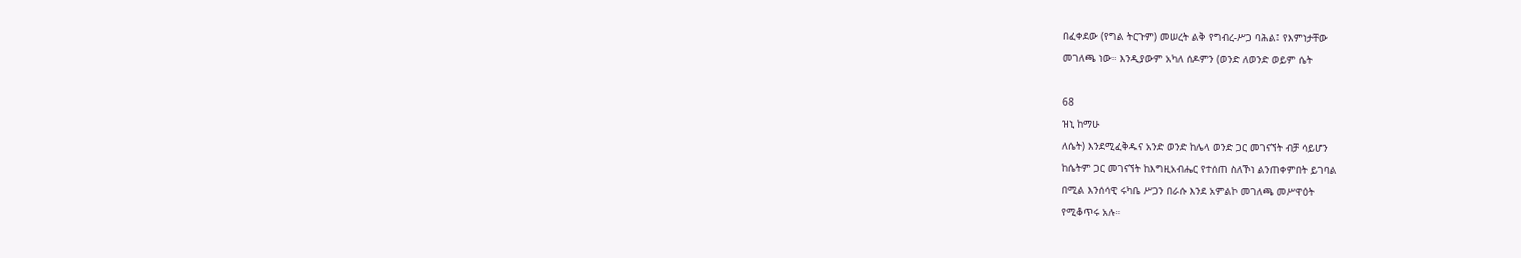በፈቀደው (የግል ትርጉም) መሠረት ልቅ የግብረ-ሥጋ ባሕል፤ የእምነታቸው
መገለጫ ነው። እንዲያውም አካለ ሰዶምን (ወንድ ለወንድ ወይም ሴት

68
ዝኒ ከማሁ
ለሴት) እንደሚፈቅዱና አንድ ወንድ ከሌላ ወንድ ጋር መገናኘት ብቻ ሳይሆን
ከሴትም ጋር መገናኘት ከእግዚአብሔር የተሰጠ ስለኾነ ልንጠቀምበት ይገባል
በሚል እንሰሳዊ ሩካቤ ሥጋን በራሱ እንደ አምልኮ መገለጫ መሥዋዕት
የሚቆጥሩ አሉ።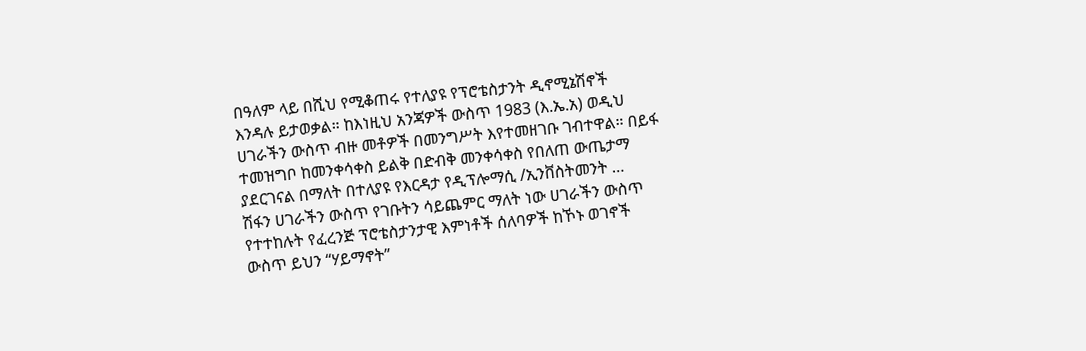በዓለም ላይ በሺህ የሚቆጠሩ የተለያዩ የፕሮቴስታንት ዲኖሚኔሽኖች
እንዳሉ ይታወቃል። ከእነዚህ አንጃዎች ውስጥ 1983 (እ.ኤ.አ) ወዲህ
ሀገራችን ውስጥ ብዙ መቶዎች በመንግሥት እየተመዘገቡ ገብተዋል። በይፋ
ተመዝግቦ ከመንቀሳቀስ ይልቅ በድብቅ መንቀሳቀስ የበለጠ ውጤታማ
ያደርገናል በማለት በተለያዩ የእርዳታ የዲፕሎማሲ /ኢንቨስትመንት …
ሽፋን ሀገራችን ውስጥ የገቡትን ሳይጨምር ማለት ነው ሀገራችን ውስጥ
የተተከሉት የፈረንጅ ፕሮቴስታንታዊ እምነቶች ሰለባዎች ከኾኑ ወገኖች
ውስጥ ይህን “ሃይማኖት”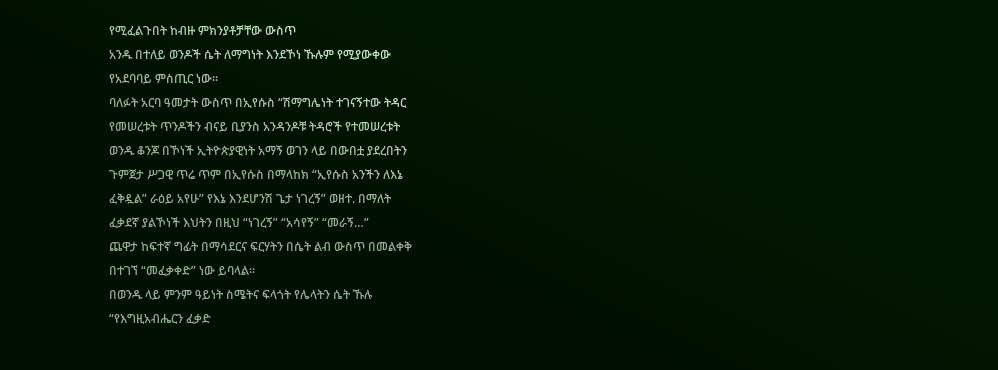የሚፈልጉበት ከብዙ ምክንያቶቻቸው ውስጥ
አንዱ በተለይ ወንዶች ሴት ለማግነት እንደኾነ ኹሉም የሚያውቀው
የአደባባይ ምስጢር ነው።
ባለፉት አርባ ዓመታት ውስጥ በኢየሱስ “ሽማግሌነት ተገናኝተው ትዳር
የመሠረቱት ጥንዶችን ብናይ ቢያንስ አንዳንዶቹ ትዳሮች የተመሠረቱት
ወንዱ ቆንጆ በኾነች ኢትዮጵያዊነት አማኝ ወገን ላይ በውበቷ ያደረበትን
ጉምጀታ ሥጋዊ ጥሬ ጥም በኢየሱስ በማላከክ “ኢየሱስ አንችን ለእኔ
ፈቅዷል” ራዕይ አየሁ” የእኔ እንደሆንሽ ጌታ ነገረኝ” ወዘተ. በማለት
ፈቃደኛ ያልኾነች እህትን በዚህ “ነገረኝ” “አሳየኝ” “መራኝ…”
ጨዋታ ከፍተኛ ግፊት በማሳደርና ፍርሃትን በሴት ልብ ውስጥ በመልቀቅ
በተገኘ “መፈቃቀድ” ነው ይባላል።
በወንዱ ላይ ምንም ዓይነት ስሜትና ፍላጎት የሌላትን ሴት ኹሉ
“የእግዚአብሔርን ፈቃድ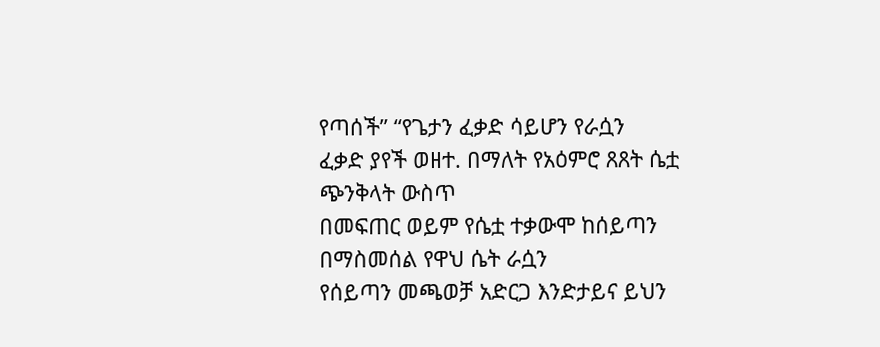የጣሰች” “የጌታን ፈቃድ ሳይሆን የራሷን
ፈቃድ ያየች ወዘተ. በማለት የአዕምሮ ጸጸት ሴቷ ጭንቅላት ውስጥ
በመፍጠር ወይም የሴቷ ተቃውሞ ከሰይጣን በማስመሰል የዋህ ሴት ራሷን
የሰይጣን መጫወቻ አድርጋ እንድታይና ይህን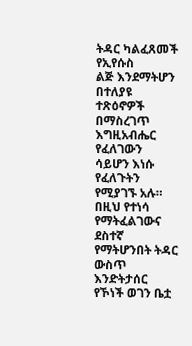ትዳር ካልፈጸመች የኢየሱስ
ልጅ እንደማትሆን በተለያዩ ተጽዕኖዎች በማስረገጥ እግዚአብሔር የፈለገውን
ሳይሆን እነሱ የፈለጉትን የሚያገኙ አሉ። በዚህ የተነሳ የማትፈልገውና
ደስተኛ የማትሆንበት ትዳር ውስጥ እንድትታሰር የኾነች ወገን ቤቷ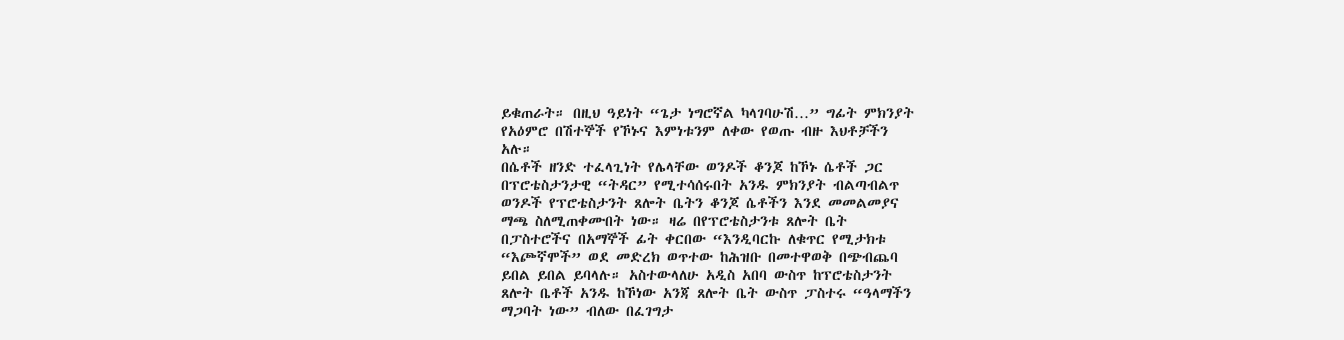ይቁጠራት። በዚህ ዓይነት “ጌታ ነግሮኛል ካላገባሁሽ…” ግፊት ምክንያት
የአዕምሮ በሽተኞች የኾኑና እምነቱንም ለቀው የወጡ ብዙ እህቶቻችን
አሉ።
በሴቶች ዘንድ ተፈላጊነት የሌላቸው ወንዶች ቆንጆ ከኾኑ ሴቶች ጋር
በፕሮቴስታንታዊ “ትዳር” የሚተሳሰሩበት አንዱ ምክንያት ብልጣብልጥ
ወንዶች የፕሮቴስታንት ጸሎት ቤትን ቆንጆ ሴቶችን እንደ መመልመያና
ማጫ ስለሚጠቀሙበት ነው። ዛሬ በየፕሮቴስታንቱ ጸሎት ቤት
በፓስተሮችና በአማኞች ፊት ቀርበው “እንዲባርኩ ለቁጥር የሚታክቱ
“እጮኛሞች” ወደ መድረክ ወጥተው ከሕዝቡ በመተዋወቅ በጭብጨባ
ይበል ይበል ይባላሉ። አስተውላለሁ አዲስ አበባ ውስጥ ከፕሮቴስታንት
ጸሎት ቤቶች አንዱ ከኾነው አንጃ ጸሎት ቤት ውስጥ ፓስተሩ “ዓላማችን
ማጋባት ነው” ብለው በፈገግታ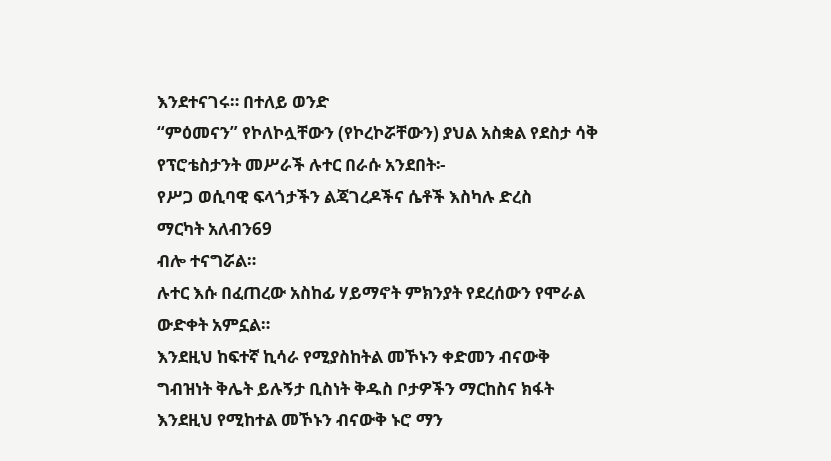እንደተናገሩ። በተለይ ወንድ
“ምዕመናን” የኮለኮሏቸውን (የኮረኮሯቸውን) ያህል አስቋል የደስታ ሳቅ
የፕሮቴስታንት መሥራች ሉተር በራሱ አንደበት፡-
የሥጋ ወሲባዊ ፍላጎታችን ልጃገረዶችና ሴቶች እስካሉ ድረስ
ማርካት አለብን69
ብሎ ተናግሯል።
ሉተር እሱ በፈጠረው አስከፊ ሃይማኖት ምክንያት የደረሰውን የሞራል
ውድቀት አምኗል።
እንደዚህ ከፍተኛ ኪሳራ የሚያስከትል መኾኑን ቀድመን ብናውቅ
ግብዝነት ቅሌት ይሉኝታ ቢስነት ቅዱስ ቦታዎችን ማርከስና ክፋት
እንደዚህ የሚከተል መኾኑን ብናውቅ ኑሮ ማን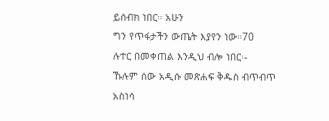ይሰብክ ነበር። አሁን
ግን የጥፋታችን ውጤት እያየን ነው።70
ሉተር በመቀጠል እንዲህ ብሎ ነበር፡-
ኹሉም ሰው አዲሱ መጽሐፍ ቅዱስ ብጥብጥ አስነሳ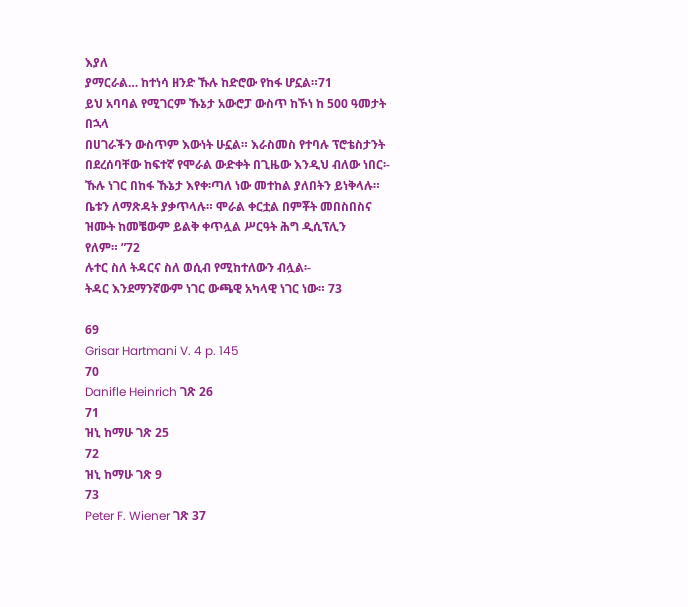እያለ
ያማርራል… ከተነሳ ዘንድ ኹሉ ከድሮው የከፋ ሆኗል።71
ይህ አባባል የሚገርም ኹኔታ አውሮፓ ውስጥ ከኾነ ከ 500 ዓመታት በኋላ
በሀገራችን ውስጥም እውነት ሁኗል። እራስመስ የተባሉ ፕሮቴስታንት
በደረሰባቸው ከፍተኛ የሞራል ውድቀት በጊዜው እንዲህ ብለው ነበር፡-
ኹሉ ነገር በከፋ ኹኔታ እየቀ፡ጣለ ነው መተከል ያለበትን ይነቅላሉ።
ቤቱን ለማጽዳት ያቃጥላሉ። ሞራል ቀርቷል በምቾት መበስበስና
ዝሙት ከመቼውም ይልቅ ቀጥሏል ሥርዓት ሕግ ዲሲፕሊን
የለም። ”72
ሉተር ስለ ትዳርና ስለ ወሲብ የሚከተለውን ብሏል፡-
ትዳር እንደማንኛውም ነገር ውጫዊ አካላዊ ነገር ነው። 73

69
Grisar Hartmani V. 4 p. 145
70
Danifle Heinrich ገጽ 26
71
ዝኒ ከማሁ ገጽ 25
72
ዝኒ ከማሁ ገጽ 9
73
Peter F. Wiener ገጽ 37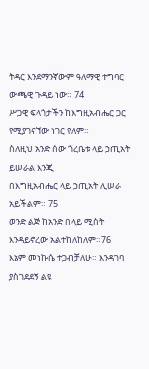ትዳር እንደማንኛውም ዓለማዊ ተግባር ውጫዊ ጉዳይ ነው። 74
ሥጋዊ ፍላጎታችን ከእግዚአብሔር ጋር የሚያገናኘው ነገር የለም።
ስለዚህ አንድ ሰው ጎረቤቱ ላይ ኃጢአት ይሠራል እንጂ
በእግዚአብሔር ላይ ኃጢአት ሊሠራ አይችልም። 75
ወንድ ልጅ ከአንድ በላይ ሚስት እንዳይኖረው አልተከለከለም።76
እኔም መነኩሴ ተጋብቻለሁ። እንዳገባ ያስገደደኝ ልዩ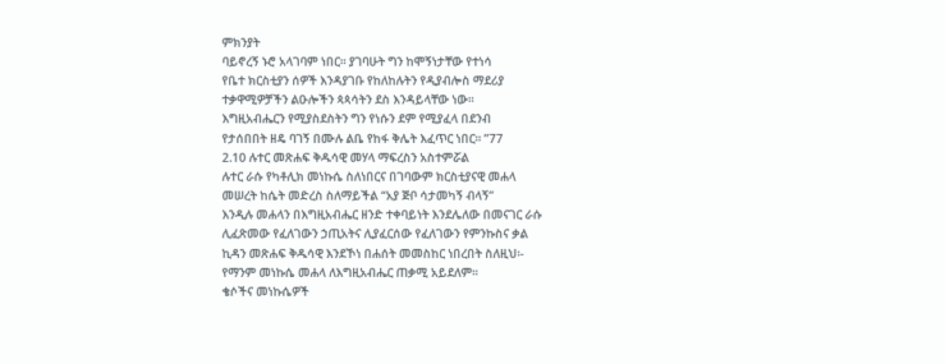ምክንያት
ባይኖረኝ ኑሮ አላገባም ነበር። ያገባሁት ግን ከሞኝነታቸው የተነሳ
የቤተ ክርስቲያን ሰዎች እንዳያገቡ የከለከሉትን የዲያብሎስ ማደሪያ
ተቃዋሚዎቻችን ልዑሎችን ጳጳሳትን ደስ እንዳይላቸው ነው።
እግዚአብሔርን የሚያስደስትን ግን የነሱን ደም የሚያፈላ በደንብ
የታሰበበት ዘዴ ባገኝ በሙሉ ልቤ የከፋ ቅሌት እፈጥር ነበር። ”77
2.10 ሉተር መጽሐፍ ቅዱሳዊ መሃላ ማፍረስን አስተምሯል
ሉተር ራሱ የካቶሊክ መነኩሴ ስለነበርና በገባውም ክርስቲያናዊ መሐላ
መሠረት ከሴት መድረስ ስለማይችል “አያ ጅቦ ሳታመካኝ ብላኝ”
እንዲሉ መሐላን በእግዚአብሔር ዘንድ ተቀባይነት እንደሌለው በመናገር ራሱ
ሊፈጽመው የፈለገውን ኃጢአትና ሊያፈርሰው የፈለገውን የምንኩስና ቃል
ኪዳን መጽሐፍ ቅዱሳዊ እንደኾነ በሐሰት መመስከር ነበረበት ስለዚህ፡-
የማንም መነኩሴ መሐላ ለእግዚአብሔር ጠቃሚ አይደለም።
ቄሶችና መነኩሴዎች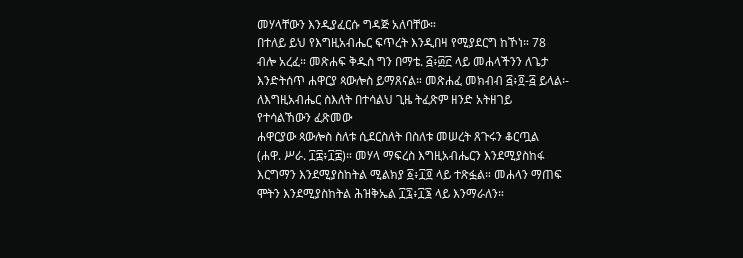መሃላቸውን እንዲያፈርሱ ግዳጅ አለባቸው።
በተለይ ይህ የእግዚአብሔር ፍጥረት እንዲበዛ የሚያደርግ ከኾነ። 78
ብሎ አረፈ። መጽሐፍ ቅዱስ ግን በማቴ. ፭፥፴፫ ላይ መሐላችንን ለጌታ
እንድትሰጥ ሐዋርያ ጳውሎስ ይማጸናል። መጽሐፈ መክብብ ፭፥፬-፭ ይላል፡-
ለእግዚአብሔር ስእለት በተሳልህ ጊዜ ትፈጽም ዘንድ አትዘገይ
የተሳልኸውን ፈጽመው
ሐዋርያው ጳውሎስ ስለቱ ሲደርስለት በስለቱ መሠረት ጸጉሩን ቆርጧል
(ሐዋ. ሥራ. ፲፰፥፲፰)። መሃላ ማፍረስ እግዚአብሔርን እንደሚያስከፋ
እርግማን እንደሚያስከትል ሚልክያ ፩፥፲፬ ላይ ተጽፏል። መሐላን ማጠፍ
ሞትን እንደሚያስከትል ሕዝቅኤል ፲፯፥፲፮ ላይ እንማራለን።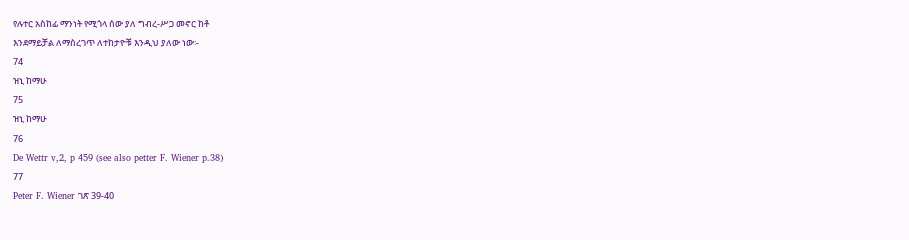የሉተር አስከፊ ማንነት የሚጎላ ሰው ያለ ግብረ-ሥጋ መኖር ከቶ
እንደማይቻል ለማስረገጥ ለተከታዮቹ እንዲህ ያለው ነው፡-
74
ዝኒ ከማሁ
75
ዝኒ ከማሁ
76
De Wettr v,2, p 459 (see also petter F. Wiener p.38)
77
Peter F. Wiener ገጽ 39-40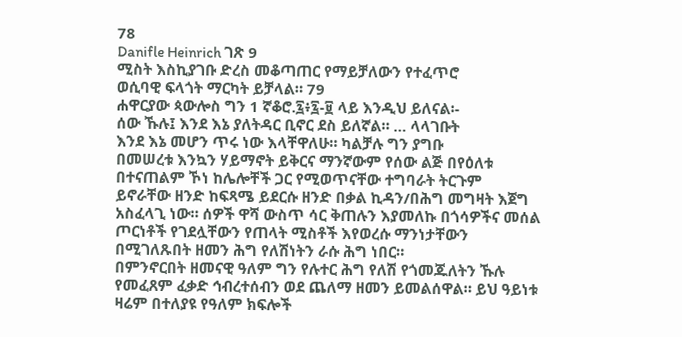78
Danifle Heinrich ገጽ 9
ሚስት እስኪያገቡ ድረስ መቆጣጠር የማይቻለውን የተፈጥሮ
ወሲባዊ ፍላጎት ማርካት ይቻላል። 79
ሐዋርያው ጳውሎስ ግን 1 ኛቆሮ.፯፥፯-፱ ላይ እንዲህ ይለናል፡-
ሰው ኹሉ፤ እንደ እኔ ያለትዳር ቢኖር ደስ ይለኛል። … ላላገቡት
እንደ እኔ መሆን ጥሩ ነው እላቸዋለሁ። ካልቻሉ ግን ያግቡ
በመሠረቱ እንኳን ሃይማኖት ይቅርና ማንኛውም የሰው ልጅ በየዕለቱ
በተናጠልም ኾነ ከሌሎቸች ጋር የሚወጥናቸው ተግባራት ትርጉም
ይኖራቸው ዘንድ ከፍጻሜ ይደርሱ ዘንድ በቃል ኪዳን/በሕግ መግዛት እጀግ
አስፈላጊ ነው። ሰዎች ዋሻ ውስጥ ሳር ቅጠሉን እያመለኩ በጎሳዎችና መሰል
ጦርነቶች የገደሏቸውን የጠላት ሚስቶች እየወረሱ ማንነታቸውን
በሚገለጹበት ዘመን ሕግ የለሽነትን ራሱ ሕግ ነበር።
በምንኖርበት ዘመናዊ ዓለም ግን የሉተር ሕግ የለሽ የጎመጁለትን ኹሉ
የመፈጸም ፈቃድ ኅብረተሰብን ወደ ጨለማ ዘመን ይመልሰዋል። ይህ ዓይነቱ
ዛሬም በተለያዩ የዓለም ክፍሎች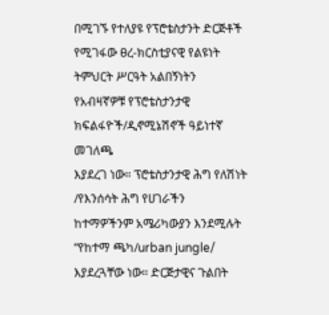በሚገኙ የተለያዩ የፕሮቴስታንት ድርጅቶች
የሚገፋው ፀረ-ክርስቲያናዊ የልዩነት ትምህርት ሥርዓት አልበኝነትን
የአብዛኛዎቹ የፕሮቴስታንታዊ ክፍልፋዮች/ዲኖሚኔሽኖች ዓይነተኛ መገለጫ
እያደረገ ነው። ፕሮቴስታንታዊ ሕግ የለሽነት /የእንሰሳት ሕግ የሀገራችን
ከተማዎችንም አሜሪካውያን እንደሚሉት “የከተማ ጫካ/urban jungle/
እያደረጓቸው ነው። ድርጅታዊና ጉልበት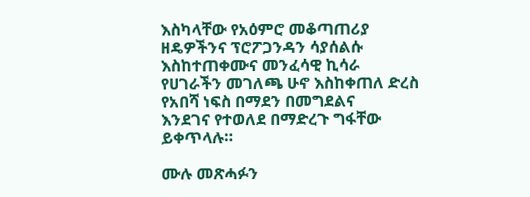እስካላቸው የአዕምሮ መቆጣጠሪያ
ዘዴዎችንና ፕሮፖጋንዳን ሳያሰልሱ እስከተጠቀሙና መንፈሳዊ ኪሳራ
የሀገራችን መገለጫ ሁኖ እስከቀጠለ ድረስ የአበሻ ነፍስ በማደን በመግደልና
እንደገና የተወለደ በማድረጉ ግፋቸው ይቀጥላሉ።

ሙሉ መጽሓፉን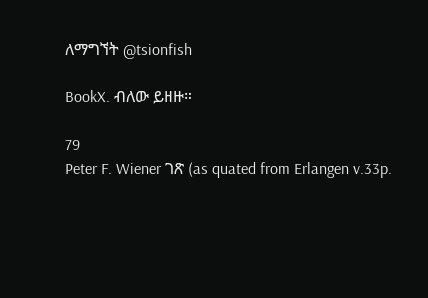ለማግኘት @tsionfish

BookX. ብለው ይዘዙ።

79
Peter F. Wiener ገጽ (as quated from Erlangen v.33p.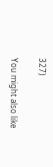327)

You might also like